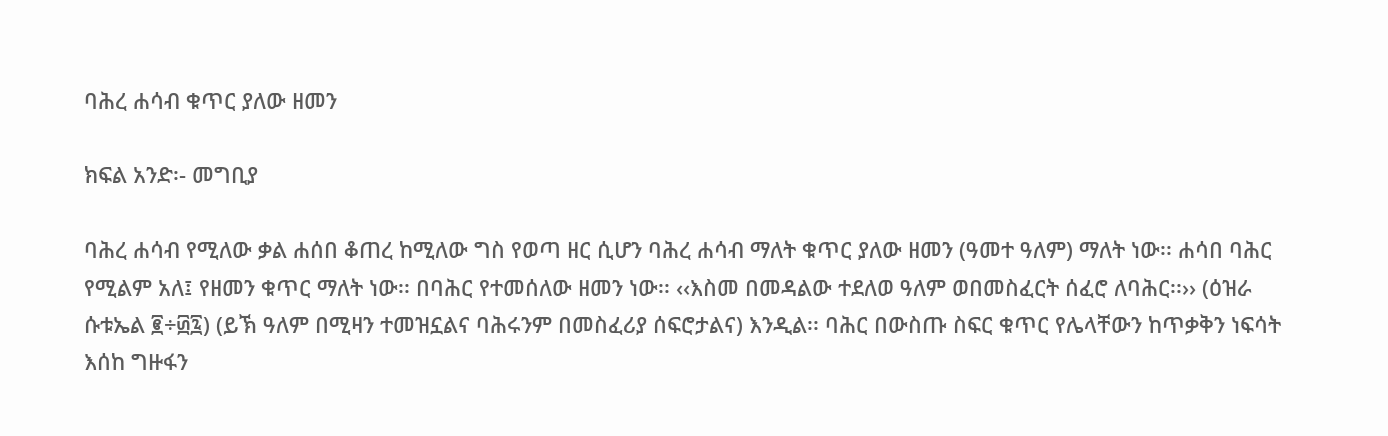ባሕረ ሐሳብ ቁጥር ያለው ዘመን

ክፍል አንድ፡- መግቢያ

ባሕረ ሐሳብ የሚለው ቃል ሐሰበ ቆጠረ ከሚለው ግስ የወጣ ዘር ሲሆን ባሕረ ሐሳብ ማለት ቁጥር ያለው ዘመን (ዓመተ ዓለም) ማለት ነው፡፡ ሐሳበ ባሕር የሚልም አለ፤ የዘመን ቁጥር ማለት ነው፡፡ በባሕር የተመሰለው ዘመን ነው፡፡ ‹‹እስመ በመዳልው ተደለወ ዓለም ወበመስፈርት ሰፈሮ ለባሕር፡፡›› (ዕዝራ ሱቱኤል ፪÷፴፯) (ይኽ ዓለም በሚዛን ተመዝኗልና ባሕሩንም በመስፈሪያ ሰፍሮታልና) እንዲል፡፡ ባሕር በውስጡ ስፍር ቁጥር የሌላቸውን ከጥቃቅን ነፍሳት እሰከ ግዙፋን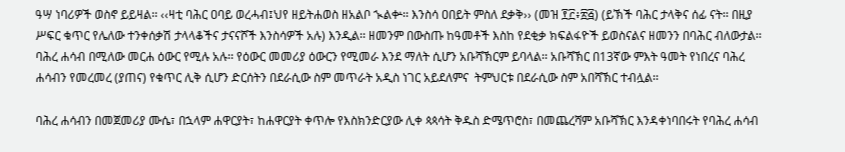ዓሣ ነባሪዎች ወስኖ ይይዛል፡፡ ‹‹ዛቲ ባሕር ዐባይ ወረሓብ፤ህየ ዘይትሐወስ ዘአልቦ ኊልቍ፡፡ እንስሳ ዐበይት ምስለ ደቃቅ›› (መዝ ፻፫፥፳፭) (ይኽች ባሕር ታላቅና ሰፊ ናት፡፡ በዚያ ሥፍር ቁጥር የሌለው ተንቀሰቃሽ ታላላቆችና ታናናሾች እንስሳዎች አሉ) እንዲል፡፡ ዘመንም በውስጡ ከዓመቶች እስከ የደቂቃ ክፍልፋዮች ይወስናልና ዘመንን በባሕር ብለውታል፡፡ ባሕረ ሐሳብ በሚለው መርሐ ዕውር የሚሉ አሉ፡፡ የዕውር መመሪያ ዕውርን የሚመራ እንደ ማለት ሲሆን አቡሻኽርም ይባላል፡፡ አቡሻኽር በ13ኛው ምእት ዓመት የነበረና ባሕረ ሐሳብን የመረመረ (ያጠና) የቁጥር ሊቅ ሲሆን ድርሰትን በደራሲው ስም መጥራት አዲስ ነገር አይደለምና  ትምህርቱ በደራሲው ስም አበሻኽር ተብሏል፡፡

ባሕረ ሐሳብን በመጀመሪያ ሙሴ፣ በኋላም ሐዋርያት፣ ከሐዋርያት ቀጥሎ የእስክንድርያው ሊቀ ጳጳሳት ቅዱስ ድሜጥሮስ፣ በመጨረሻም አቡሻኽር እንዳቀነባበሩት የባሕረ ሐሳብ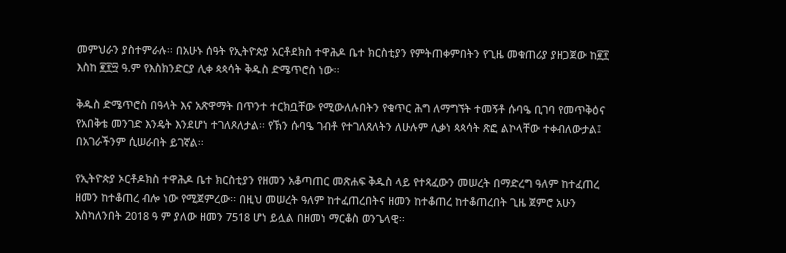መምህራን ያስተምራሉ፡፡ በአሁኑ ሰዓት የኢትዮጵያ አርቶደክስ ተዋሕዶ ቤተ ክርስቲያን የምትጠቀምበትን የጊዜ መቁጠሪያ ያዘጋጀው ከ፪፻ እስከ ፪፻፵ ዓ.ም የእስክንድርያ ሊቀ ጳጳሳት ቅዱስ ድሜጥሮስ ነው፡፡

ቅዱስ ድሜጥሮስ በዓላት እና አጽዋማት በጥንተ ተርክቧቸው የሚውለሉበትን የቁጥር ሕግ ለማግኘት ተመኝቶ ሱባዔ ቢገባ የመጥቅዕና የአበቅቴ መንገድ እንዴት እንደሆነ ተገለጾለታል፡፡ የኽን ሱባዔ ገብቶ የተገለጸለትን ለሁሉም ሊቃነ ጳጳሳት ጽፎ ልኮላቸው ተቀብለውታል፤ በአገራችንም ሲሠራበት ይገኛል፡፡

የኢትዮጵያ ኦርቶዶክስ ተዋሕዶ ቤተ ክርስቲያን የዘመን አቆጣጠር መጽሐፍ ቅዱስ ላይ የተጻፈውን መሠረት በማድረግ ዓለም ከተፈጠረ ዘመን ከተቆጠረ ብሎ ነው የሚጀምረው፡፡ በዚህ መሠረት ዓለም ከተፈጠረበትና ዘመን ከተቆጠረ ከተቆጠረበት ጊዜ ጀምሮ አሁን እስካለንበት 2018 ዓ ም ያለው ዘመን 7518 ሆነ ይሏል በዘመነ ማርቆስ ወንጌላዊ፡፡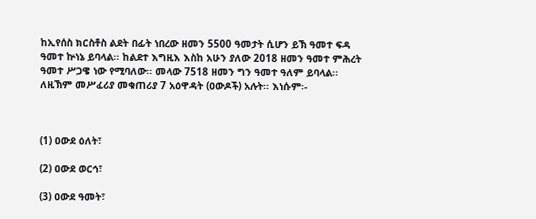ከኢየሰስ ክርስቶስ ልደት በፊት ነበረው ዘመን 5500 ዓመታት ሲሆን ይኽ ዓመተ ፍዳ ዓመተ ኵነኔ ይባላል፡፡ ከልደተ እግዚእ እስከ አሁን ያለው 2018 ዘመን ዓመተ ምሕረት ዓመተ ሥጋዌ ነው የሚባለው፡፡ መላው 7518 ዘመን ግን ዓመተ ዓለም ይባላል፡፡ ለዚኽም መሥፈሪያ መቁጠሪያ 7 አዕዋዳት (ዐውዶች) አሉት፡፡ እነሱም፡-



(1) ዐውደ ዕለት፣

(2) ዐውደ ወርኅ፣

(3) ዐውደ ዓመት፣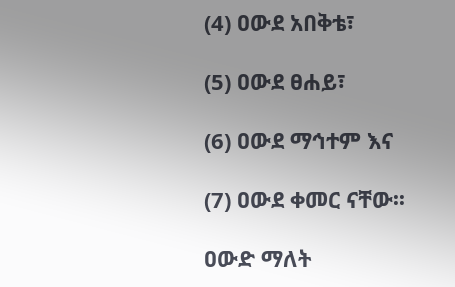(4) ዐውደ አበቅቴ፣

(5) ዐውደ ፀሐይ፣

(6) ዐውደ ማኅተም እና

(7) ዐውደ ቀመር ናቸው፡፡

ዐውድ ማለት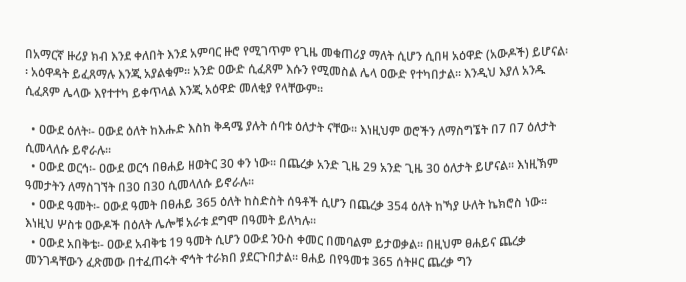በአማርኛ ዙሪያ ክብ እንደ ቀለበት እንደ አምባር ዙሮ የሚገጥም የጊዜ መቁጠሪያ ማለት ሲሆን ሲበዛ አዕዋድ (አውዶች) ይሆናል፡፡ አዕዋዳት ይፈጸማሉ እንጂ አያልቁም፡፡ አንድ ዐውድ ሲፈጸም እሱን የሚመስል ሌላ ዐውድ የተካበታል፡፡ እንዲህ እያለ አንዱ ሲፈጸም ሌላው እየተተካ ይቀጥላል እንጂ አዕዋድ መለቂያ የላቸውም፡፡

  • ዐውደ ዕለት፡- ዐውደ ዕለት ከእሑድ እስከ ቅዳሜ ያሉት ሰባቱ ዕለታት ናቸው፡፡ እነዚህም ወሮችን ለማስግኜት በ7 በ7 ዕለታት ሲመላለሱ ይኖራሉ፡፡
  • ዐውደ ወርኅ፡- ዐውደ ወርኅ በፀሐይ ዘወትር 30 ቀን ነው፡፡ በጨረቃ አንድ ጊዜ 29 አንድ ጊዜ 30 ዕለታት ይሆናል፡፡ እነዚኽም ዓመታትን ለማስገኘት በ30 በ30 ሲመላለሱ ይኖራሉ፡፡
  • ዐውደ ዓመት፡- ዐውደ ዓመት በፀሐይ 365 ዕለት ከስድስት ሰዓቶች ሲሆን በጨረቃ 354 ዕለት ከኻያ ሁለት ኬክሮስ ነው፡፡ እነዚህ ሦስቱ ዐውዶች በዕለት ሌሎቹ አራቱ ደግሞ በዓመት ይለካሉ፡፡
  • ዐውደ አበቅቴ፡- ዐውደ አብቅቴ 19 ዓመት ሲሆን ዐውደ ንዑስ ቀመር በመባልም ይታወቃል፡፡ በዚህም ፀሐይና ጨረቃ መንገዳቸውን ፈጽመው በተፈጠሩት ኆኅት ተራክበ ያደርጉበታል፡፡ ፀሐይ በየዓመቱ 365 ሰትዞር ጨረቃ ግን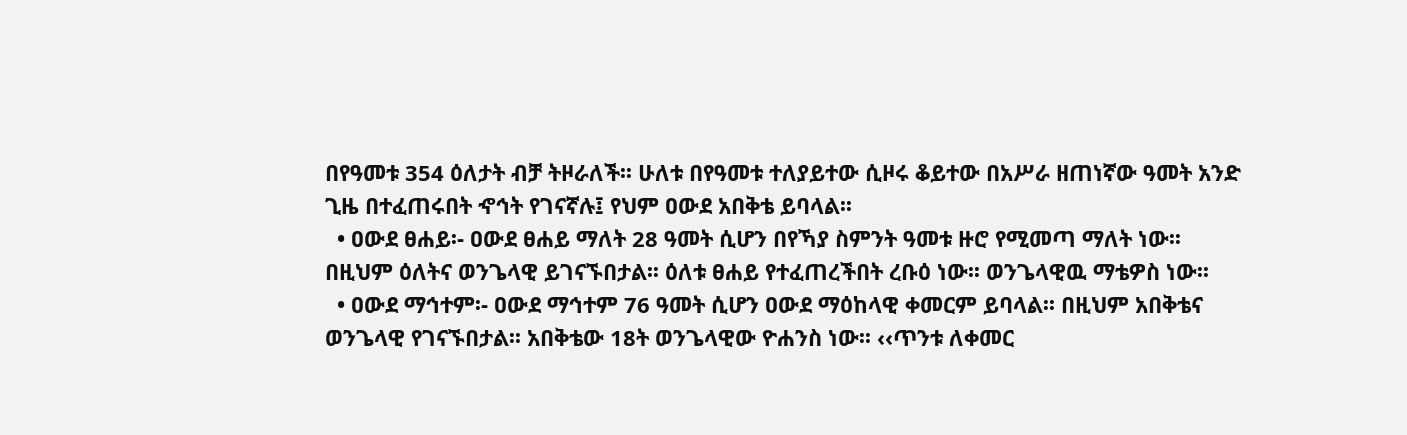በየዓመቱ 354 ዕለታት ብቻ ትዞራለች፡፡ ሁለቱ በየዓመቱ ተለያይተው ሲዞሩ ቆይተው በአሥራ ዘጠነኛው ዓመት አንድ ጊዜ በተፈጠሩበት ኆኅት የገናኛሉ፤ የህም ዐውደ አበቅቴ ይባላል፡፡
  • ዐውደ ፀሐይ፡- ዐውደ ፀሐይ ማለት 28 ዓመት ሲሆን በየኻያ ስምንት ዓመቱ ዙሮ የሚመጣ ማለት ነው፡፡ በዚህም ዕለትና ወንጌላዊ ይገናኙበታል፡፡ ዕለቱ ፀሐይ የተፈጠረችበት ረቡዕ ነው፡፡ ወንጌላዊዉ ማቴዎስ ነው፡፡
  • ዐውደ ማኅተም፡- ዐውደ ማኅተም 76 ዓመት ሲሆን ዐውደ ማዕከላዊ ቀመርም ይባላል፡፡ በዚህም አበቅቴና ወንጌላዊ የገናኙበታል፡፡ አበቅቴው 18ት ወንጌላዊው ዮሐንስ ነው፡፡ ‹‹ጥንቱ ለቀመር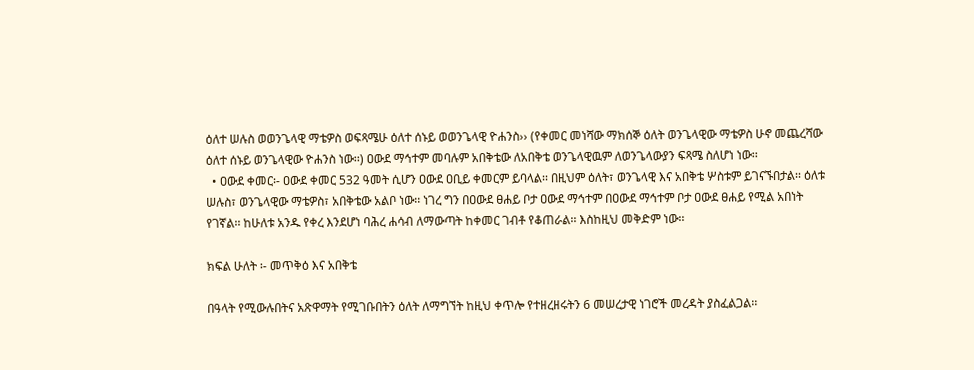ዕለተ ሠሉስ ወወንጌላዊ ማቴዎስ ወፍጻሜሁ ዕለተ ሰኑይ ወወንጌላዊ ዮሐንስ›› (የቀመር መነሻው ማክሰኞ ዕለት ወንጌላዊው ማቴዎስ ሁኖ መጨረሻው ዕለተ ሰኑይ ወንጌላዊው ዮሐንስ ነው፡፡) ዐውደ ማኅተም መባሉም አበቅቴው ለአበቅቴ ወንጌላዊዉም ለወንጌላውያን ፍጻሜ ስለሆነ ነው፡፡
  • ዐውደ ቀመር፡- ዐውደ ቀመር 532 ዓመት ሲሆን ዐውደ ዐቢይ ቀመርም ይባላል፡፡ በዚህም ዕለት፣ ወንጌላዊ እና አበቅቴ ሦስቱም ይገናኙበታል፡፡ ዕለቱ ሠሉስ፣ ወንጌላዊው ማቴዎስ፣ አበቅቴው አልቦ ነው፡፡ ነገረ ግን በዐውደ ፀሐይ ቦታ ዐውደ ማኅተም በዐውደ ማኅተም ቦታ ዐውደ ፀሐይ የሚል አበነት የገኛል፡፡ ከሁለቱ አንዱ የቀረ እንደሆነ ባሕረ ሐሳብ ለማውጣት ከቀመር ገብቶ የቆጠራል፡፡ እስከዚህ መቅድም ነው፡፡

ክፍል ሁለት ፡- መጥቅዕ እና አበቅቴ

በዓላት የሚውሉበትና አጽዋማት የሚገቡበትን ዕለት ለማግኘት ከዚህ ቀጥሎ የተዘረዘሩትን 6 መሠረታዊ ነገሮች መረዳት ያስፈልጋል፡፡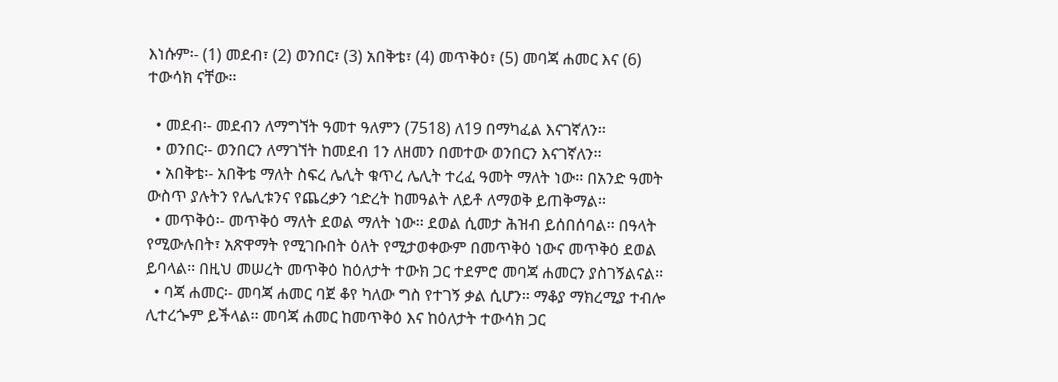እነሱም፡- (1) መደብ፣ (2) ወንበር፣ (3) አበቅቴ፣ (4) መጥቅዕ፣ (5) መባጃ ሐመር እና (6) ተውሳክ ናቸው፡፡

  • መደብ፡- መደብን ለማግኘት ዓመተ ዓለምን (7518) ለ19 በማካፈል እናገኛለን፡፡
  • ወንበር፡- ወንበርን ለማገኘት ከመደብ 1ን ለዘመን በመተው ወንበርን እናገኛለን፡፡
  • አበቅቴ፡- አበቅቴ ማለት ስፍረ ሌሊት ቁጥረ ሌሊት ተረፈ ዓመት ማለት ነው፡፡ በአንድ ዓመት ውስጥ ያሉትን የሌሊቱንና የጨረቃን ኅድረት ከመዓልት ለይቶ ለማወቅ ይጠቅማል፡፡
  • መጥቅዕ፡- መጥቅዕ ማለት ደወል ማለት ነው፡፡ ደወል ሲመታ ሕዝብ ይሰበሰባል፡፡ በዓላት የሚውሉበት፣ አጽዋማት የሚገቡበት ዕለት የሚታወቀውም በመጥቅዕ ነውና መጥቅዕ ደወል ይባላል፡፡ በዚህ መሠረት መጥቅዕ ከዕለታት ተውክ ጋር ተደምሮ መባጃ ሐመርን ያስገኝልናል፡፡
  • ባጃ ሐመር፡- መባጃ ሐመር ባጀ ቆየ ካለው ግስ የተገኝ ቃል ሲሆን፡፡ ማቆያ ማክረሚያ ተብሎ ሊተረጐም ይችላል፡፡ መባጃ ሐመር ከመጥቅዕ እና ከዕለታት ተውሳክ ጋር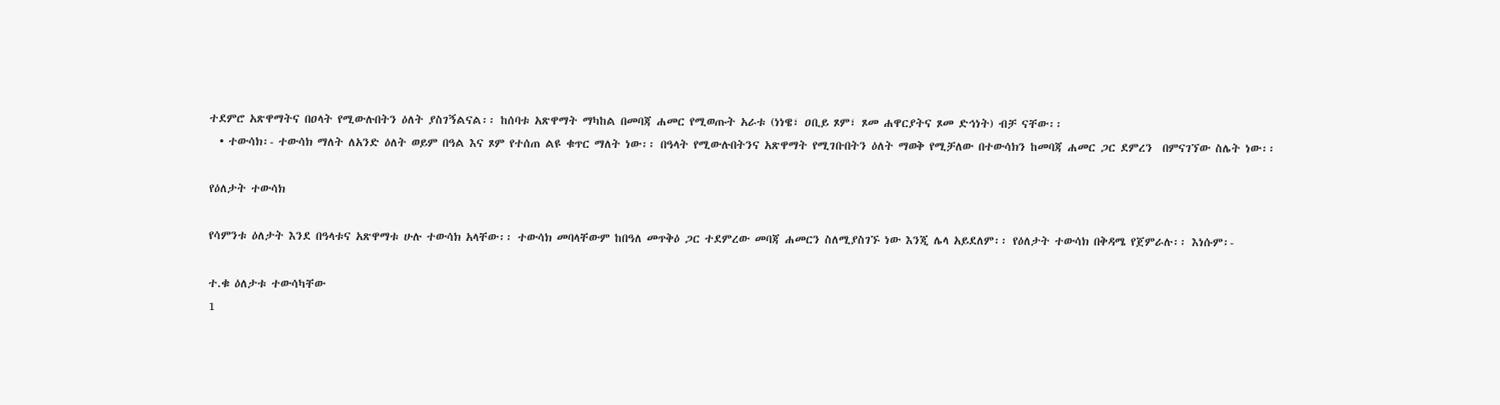ተደምሮ አጽዋማትና በዐላት የሚውሉበትን ዕለት ያስገኝልናል፡፡ ከሰባቱ አጽዋማት ማካከል በመባጃ ሐመር የሚወጡት አራቱ (ነነዌ፣ ዐቢይ ጾም፣ ጾመ ሐዋርያትና ጾመ ድኅነት) ብቻ ናቸው፡፡
  • ተውሳክ፡- ተውሳክ ማለት ለአንድ ዕለት ወይም በዓል እና ጾም የተሰጠ ልዩ ቁጥር ማለት ነው፡፡ በዓላት የሚውሉበትንና አጽዋማት የሚገቡበትን ዕለት ማወቅ የሚቻለው በተውሳክን ከመባጃ ሐመር ጋር ደምረን  በምናገኘው ስሌት ነው፡፡

የዕለታት ተውሳክ

የሳምንቱ ዕለታት እንደ በዓላቱና አጽዋማቱ ሁሉ ተውሳክ አላቸው፡፡ ተውሳክ መባላቸውም ከበዓለ መጥቅዕ ጋር ተደምረው መባጃ ሐመርን ስለሚያስገኙ ነው እንጂ ሌላ አይደለም፡፡ የዕለታት ተውሳክ በቅዳሜ የጀምራሉ፡፡ እነሱም፡-

ተ.ቁ ዕለታቱ ተውሳካቸው
1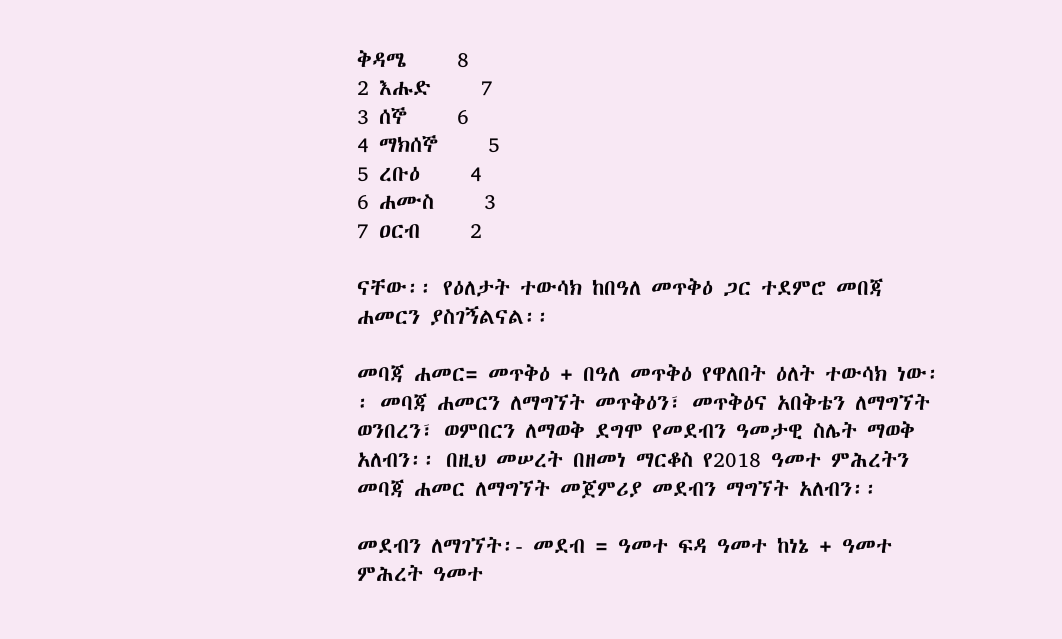ቅዳሜ     8
2 እሑድ     7
3 ሰኞ     6
4 ማክሰኞ     5
5 ረቡዕ     4
6 ሐሙስ     3
7 ዐርብ     2

ናቸው፡፡ የዕለታት ተውሳክ ከበዓለ መጥቅዕ ጋር ተደምሮ መበጃ ሐመርን ያስገኝልናል፡፡

መባጃ ሐመር= መጥቅዕ + በዓለ መጥቅዕ የዋለበት ዕለት ተውሳክ ነው፡፡ መባጃ ሐመርን ለማግኘት መጥቅዕን፣ መጥቅዕና አበቅቴን ለማግኘት ወንበረን፣ ወምበርን ለማወቅ ደግሞ የመደብን ዓመታዊ ስሌት ማወቅ አለብን፡፡ በዚህ መሠረት በዘመነ ማርቆስ የ2018 ዓመተ ምሕረትን መባጃ ሐመር ለማግኘት መጀምሪያ መደብን ማግኘት አለብን፡፡

መደብን ለማገኘት፡- መደብ = ዓመተ ፍዳ ዓመተ ከነኔ + ዓመተ ምሕረት ዓመተ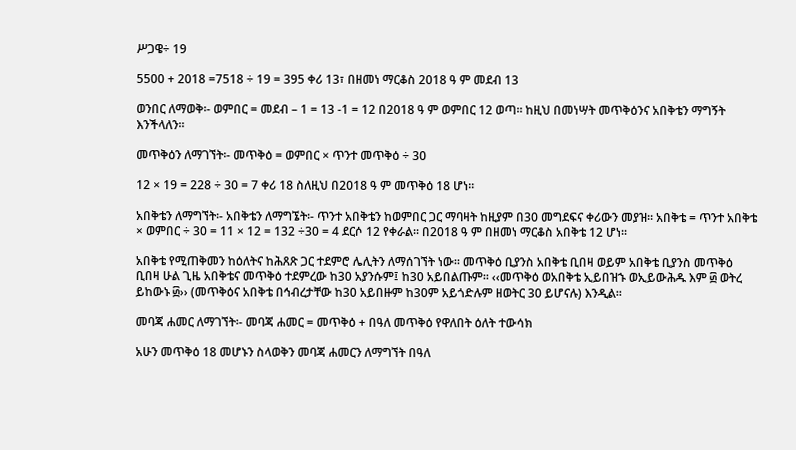ሥጋዌ÷ 19

5500 + 2018 =7518 ÷ 19 = 395 ቀሪ 13፣ በዘመነ ማርቆስ 2018 ዓ ም መደብ 13

ወንበር ለማወቅ፡- ወምበር = መደብ – 1 = 13 -1 = 12 በ2018 ዓ ም ወምበር 12 ወጣ፡፡ ከዚህ በመነሣት መጥቅዕንና አበቅቴን ማግኝት እንችላለን፡፡

መጥቅዕን ለማገኘት፡- መጥቅዕ = ወምበር × ጥንተ መጥቅዕ ÷ 30

12 × 19 = 228 ÷ 30 = 7 ቀሪ 18 ስለዚህ በ2018 ዓ ም መጥቅዕ 18 ሆነ፡፡

አበቅቴን ለማግኘት፡- አበቅቴን ለማግኜት፡- ጥንተ አበቅቴን ከወምበር ጋር ማባዛት ከዚያም በ30 መግደፍና ቀሪውን መያዝ፡፡ አበቅቴ = ጥንተ አበቅቴ × ወምበር ÷ 30 = 11 × 12 = 132 ÷30 = 4 ደርሶ 12 የቀራል፡፡ በ2018 ዓ ም በዘመነ ማርቆስ አበቅቴ 12 ሆነ፡፡

አበቅቴ የሚጠቅመን ከዕለትና ከሕጸጽ ጋር ተደምሮ ሌሊትን ለማሰገኘት ነው፡፡ መጥቅዕ ቢያንስ አበቅቴ ቢበዛ ወይም አበቅቴ ቢያንስ መጥቅዕ ቢበዛ ሁል ጊዜ አበቅቴና መጥቅዕ ተደምረው ከ30 አያንሱም፤ ከ30 አይበልጡም፡፡ ‹‹መጥቅዕ ወአበቅቴ ኢይበዝኁ ወኢይውሕዱ እም ፴ ወትረ ይከውኑ ፴›› (መጥቅዕና አበቅቴ በኅብረታቸው ከ30 አይበዙም ከ30ም አይጎድሉም ዘወትር 30 ይሆናሉ) እንዲል፡፡

መባጃ ሐመር ለማገኘት፡- መባጃ ሐመር = መጥቅዕ + በዓለ መጥቅዕ የዋለበት ዕለት ተውሳክ

አሁን መጥቅዕ 18 መሆኑን ስላወቅን መባጃ ሐመርን ለማግኘት በዓለ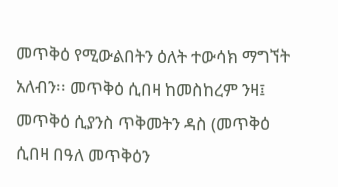መጥቅዕ የሚውልበትን ዕለት ተውሳክ ማግኘት አለብን፡፡ መጥቅዕ ሲበዛ ከመስከረም ንዛ፤ መጥቅዕ ሲያንስ ጥቅመትን ዳስ (መጥቅዕ ሲበዛ በዓለ መጥቅዕን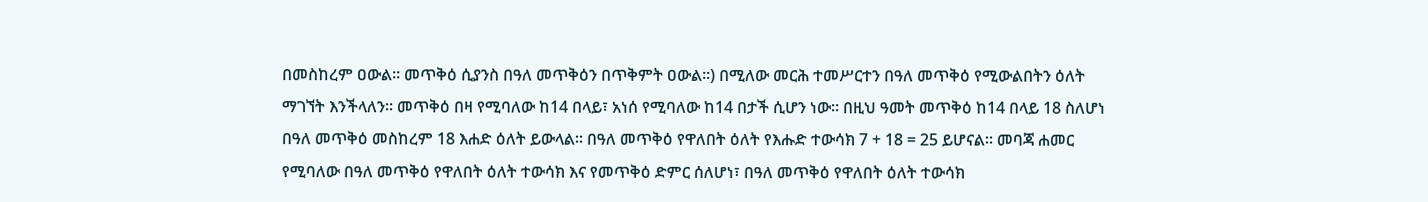በመስከረም ዐውል፡፡ መጥቅዕ ሲያንስ በዓለ መጥቅዕን በጥቅምት ዐውል፡፡) በሚለው መርሕ ተመሥርተን በዓለ መጥቅዕ የሚውልበትን ዕለት ማገኘት እንችላለን፡፡ መጥቅዕ በዛ የሚባለው ከ14 በላይ፣ አነሰ የሚባለው ከ14 በታች ሲሆን ነው፡፡ በዚህ ዓመት መጥቅዕ ከ14 በላይ 18 ስለሆነ በዓለ መጥቅዕ መስከረም 18 እሐድ ዕለት ይውላል፡፡ በዓለ መጥቅዕ የዋለበት ዕለት የእሑድ ተውሳክ 7 + 18 = 25 ይሆናል፡፡ መባጃ ሐመር የሚባለው በዓለ መጥቅዕ የዋለበት ዕለት ተውሳክ እና የመጥቅዕ ድምር ሰለሆነ፣ በዓለ መጥቅዕ የዋለበት ዕለት ተውሳክ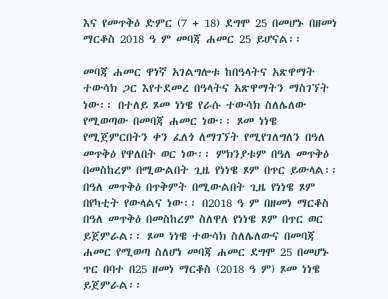እና የመጥቅዕ ድምር (7 + 18) ደግሞ 25 በመሆኑ በዘመነ ማርቆስ 2018 ዓ ም መባጃ ሐመር 25 ይሆናል፡፡

መባጃ ሐመር ዋነኛ አገልግሎቱ ከበዓላትና አጽዋማት ተውሳክ ጋር እየተደመረ በዓላትና አጽዋማትን ማስገኘት ነው፡፡ በተለይ ጾመ ነነዌ የራሱ ተውሳክ ስለሌለው የሚወጣው በመባጃ ሐመር ነው፡፡ ጾመ ነነዌ የሚጀምርበትን ቀን ፈለጎ ለማገኘት የሚየገለግለን በዓለ መጥቅዕ የዋለበት ወር ነው፡፡ ምክንያቱም በዓለ መጥቅዕ በመስከረም በሚውልበት ጊዜ የነነዌ ጾም በጥር ይውላል፡፡ በዓለ መጥቅዕ በጥቅምት በሚውልበት ጊዜ የነነዌ ጾም በየካቲት የውላልና ነው፡፡ በ2018 ዓ ም በዘመነ ማርቆስ በዓለ መጥቅዕ በመስከረም ስለዋለ የነነዌ ጾም በጥር ወር ይጀምራል፡፡ ጾመ ነነዌ ተውሳክ ስለሌለውና በመባጃ ሐመር የሚወጣ ስለሆነ መባጃ ሐመር ደግሞ 25 በመሆኑ ጥር በባተ በ25 ዘመነ ማርቆስ (2018 ዓ ም) ጾመ ነነዌ ይጀምራል፡፡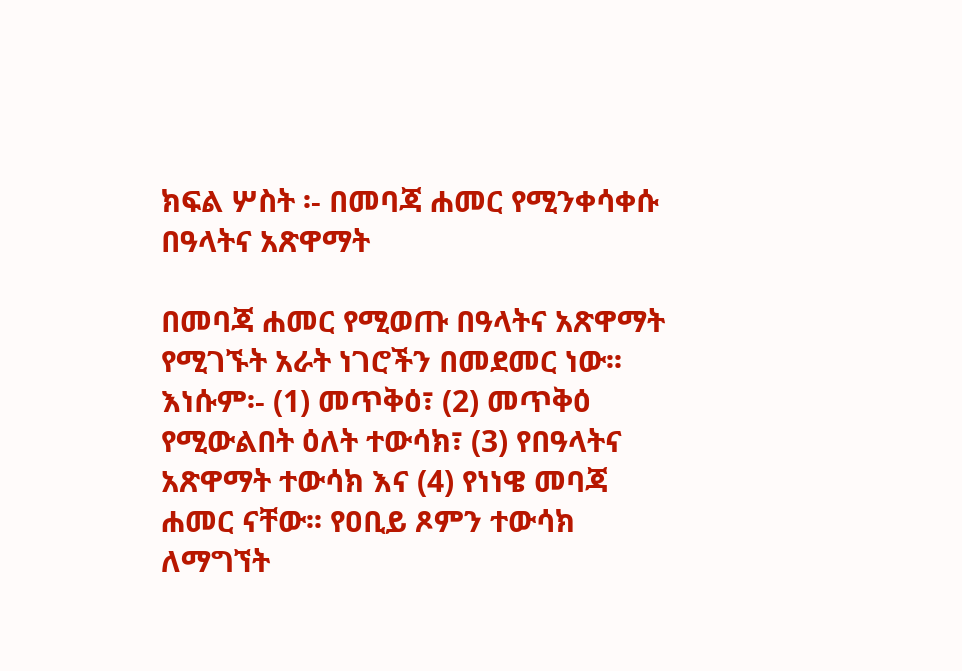ክፍል ሦስት ፡- በመባጃ ሐመር የሚንቀሳቀሱ በዓላትና አጽዋማት

በመባጃ ሐመር የሚወጡ በዓላትና አጽዋማት የሚገኙት አራት ነገሮችን በመደመር ነው፡፡ እነሱም፡- (1) መጥቅዕ፣ (2) መጥቅዕ የሚውልበት ዕለት ተውሳክ፣ (3) የበዓላትና አጽዋማት ተውሳክ እና (4) የነነዌ መባጃ ሐመር ናቸው፡፡ የዐቢይ ጾምን ተውሳክ ለማግኘት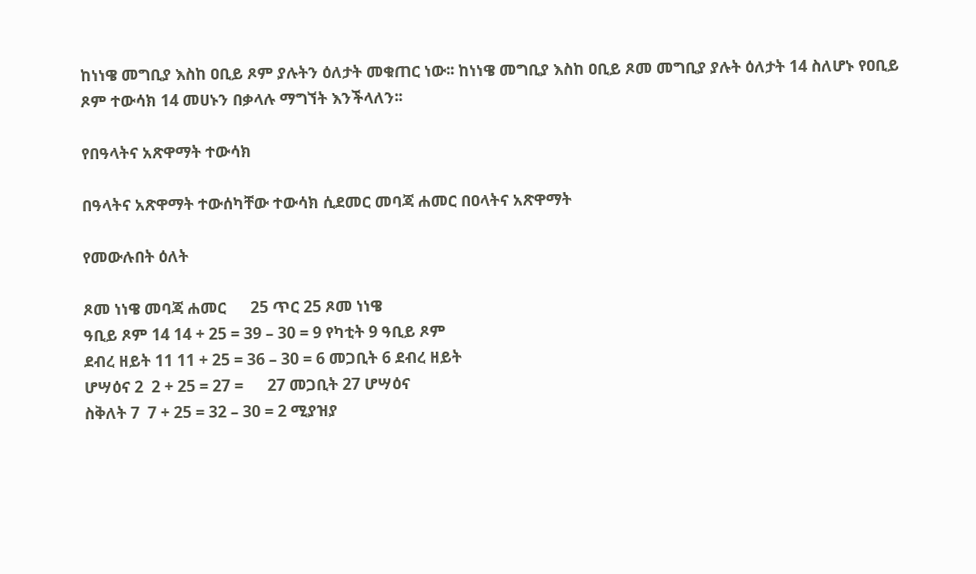ከነነዌ መግቢያ እስከ ዐቢይ ጾም ያሉትን ዕለታት መቁጠር ነው፡፡ ከነነዌ መግቢያ እስከ ዐቢይ ጾመ መግቢያ ያሉት ዕለታት 14 ስለሆኑ የዐቢይ ጾም ተውሳክ 14 መሀኑን በቃላሉ ማግኘት እንችላለን፡፡

የበዓላትና አጽዋማት ተውሳክ

በዓላትና አጽዋማት ተውሰካቸው ተውሳክ ሲደመር መባጃ ሐመር በዐላትና አጽዋማት

የመውሉበት ዕለት

ጾመ ነነዌ መባጃ ሐመር      25 ጥር 25 ጾመ ነነዌ
ዓቢይ ጾም 14 14 + 25 = 39 – 30 = 9 የካቲት 9 ዓቢይ ጾም
ደብረ ዘይት 11 11 + 25 = 36 – 30 = 6 መጋቢት 6 ደብረ ዘይት
ሆሣዕና 2  2 + 25 = 27 =      27 መጋቢት 27 ሆሣዕና
ስቅለት 7  7 + 25 = 32 – 30 = 2 ሚያዝያ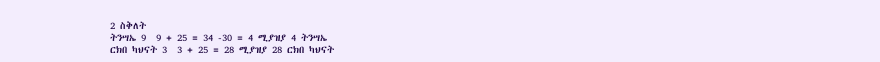2 ስቅለት
ትንሣኤ 9  9 + 25 = 34 -30 = 4 ሚያዝያ 4 ትንሣኤ
ርክበ ካህናት 3  3 + 25 = 28 ሚያዝያ 28 ርክበ ካህናት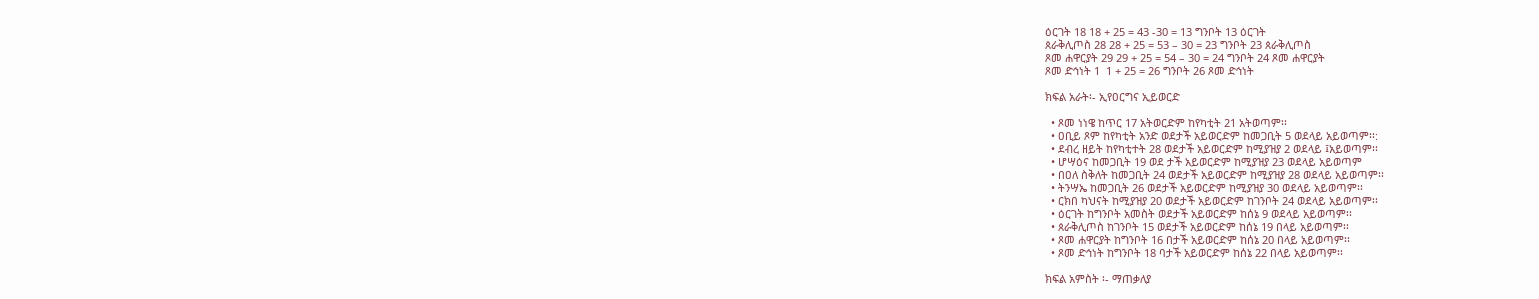ዕርገት 18 18 + 25 = 43 -30 = 13 ግንቦት 13 ዕርገት
ጰራቅሊጦስ 28 28 + 25 = 53 – 30 = 23 ግንቦት 23 ጰራቅሊጦስ
ጾመ ሐዋርያት 29 29 + 25 = 54 – 30 = 24 ግንቦት 24 ጾመ ሐዋርያት
ጾመ ድኅነት 1  1 + 25 = 26 ግንቦት 26 ጾመ ድኅነት

ክፍል አራት፡- ኢየዐርግና ኢይወርድ

  • ጾመ ነነዌ ከጥር 17 አትወርድም ከየካቲት 21 አትወጣም፡፡
  • ዐቢይ ጾም ከየካቲት አንድ ወደታች አይወርድም ከመጋቢት 5 ወደላይ አይወጣም፡፡:
  • ደብረ ዘይት ከየካቲተት 28 ወደታች አይወርድም ከሚያዝያ 2 ወደላይ ፤አይወጣም፡፡
  • ሆሣዕና ከመጋቢት 19 ወደ ታች አይወርድም ከሚያዝያ 23 ወደላይ አይወጣም
  • በዐለ ስቅለት ከመጋቢት 24 ወደታች አይወርድም ከሚያዝያ 28 ወደላይ አይወጣም፡፡
  • ትንሣኤ ከመጋቢት 26 ወደታች አይወርድም ከሚያዝያ 30 ወደላይ አይወጣም፡፡
  • ርክበ ካህናት ከሚያዝያ 20 ወደታች አይወርድም ከገንቦት 24 ወደላይ አይወጣም፡፡
  • ዕርገት ከግንቦት አመስት ወደታች አይወርድም ከሰኔ 9 ወደላይ አይወጣም፡፡
  • ጰራቅሊጦስ ከገንቦት 15 ወደታች አይወርድም ከሰኔ 19 በላይ አይወጣም፡፡
  • ጾመ ሐዋርያት ከግንቦት 16 በታች አይወርድም ከሰኔ 20 በላይ አይወጣም፡፡
  • ጾመ ድኅነት ከግንቦት 18 ባታች አይወርድም ከሰኔ 22 በላይ አይወጣም፡፡

ክፍል አምስት ፡- ማጠቃለያ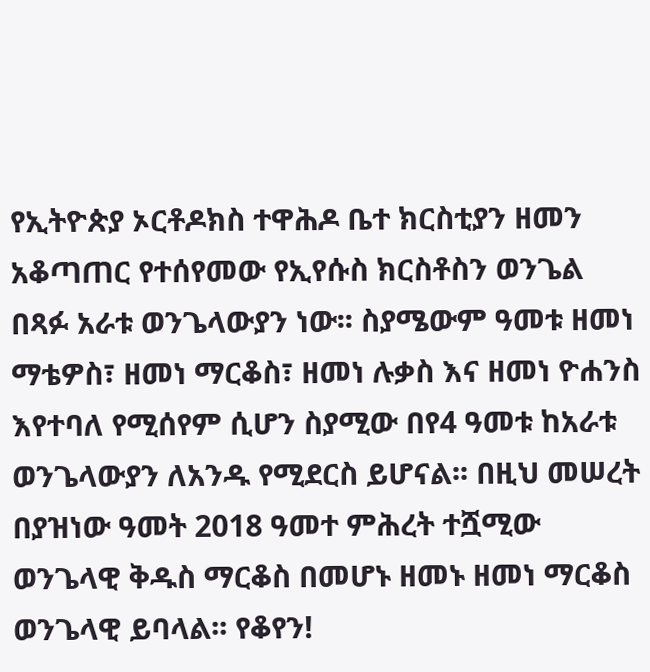የኢትዮጵያ ኦርቶዶክስ ተዋሕዶ ቤተ ክርስቲያን ዘመን አቆጣጠር የተሰየመው የኢየሱስ ክርስቶስን ወንጌል በጻፉ አራቱ ወንጌላውያን ነው፡፡ ስያሜውም ዓመቱ ዘመነ ማቴዎስ፣ ዘመነ ማርቆስ፣ ዘመነ ሉቃስ እና ዘመነ ዮሐንስ እየተባለ የሚሰየም ሲሆን ስያሚው በየ4 ዓመቱ ከአራቱ ወንጌላውያን ለአንዱ የሚደርስ ይሆናል፡፡ በዚህ መሠረት በያዝነው ዓመት 2018 ዓመተ ምሕረት ተሿሚው ወንጌላዊ ቅዱስ ማርቆስ በመሆኑ ዘመኑ ዘመነ ማርቆስ ወንጌላዊ ይባላል፡፡ የቆየን!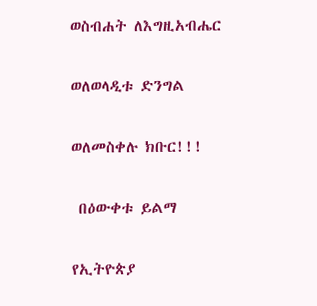ወስብሐት ለእግዚአብሔር

ወለወላዲቱ ድንግል

ወለመስቀሉ ክቡር!!!

 በዕውቀቱ ይልማ

የኢትዮጵያ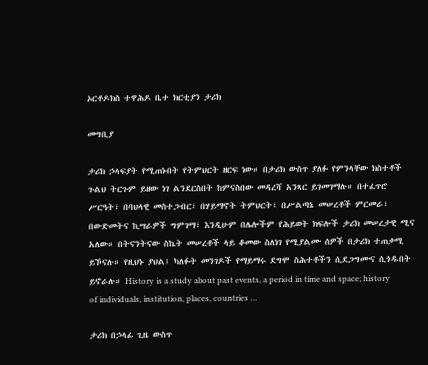ኦርቶዶክስ ተዋሕዶ ቤተ ክርቲያን ታሪክ

መግቢያ

ታሪክ ኃላፍያት የሚጠኑበት የትምህርት ዘርፍ ነው። በታሪክ ውስጥ ያለፉ የምንላቸው ክስተቶች ጉልህ ትርጉም ይዘው ነገ ልንደርስበት ከምናስበው መዳረሻ አንጻር ይገመገማሉ። በተፈጥሮ ሥርዓት፣ በባህላዊ መስተጋብር፣ በሃይማኖት ትምህርት፣ በሥልጣኔ መሠረቶች ምርመራ፣ በውድመትና ኪሣራዎች ግምገማ፣ እንዲሁም በሌሎችም የሕይወት ክፍሎች ታሪክ መሠረታዊ ሚና አለው። በትናንትናው ስኬት መሠረቶች ላይ ቆመው ስለነገ የሚያልሙ ሰዎች በታሪክ ተጠቃሚ ይኾናሉ። የዚህኑ ያህል፤ ካለፉት መንገዶች የማይማሩ ደግሞ ስሕተቶችን ሲደጋግሙና ሲጎዱበት ይኖራሉ። History is a study about past events, a period in time and space; history of individuals, institution, places, countries …

ታሪክ በኃላፊ ጊዜ ውስጥ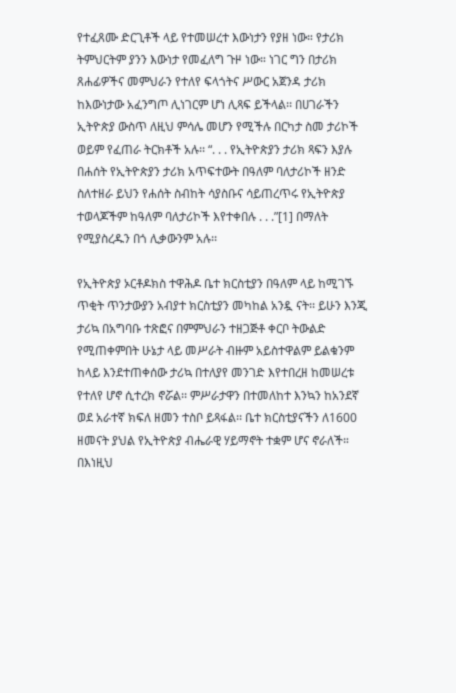የተፈጸሙ ድርጊቶች ላይ የተመሠረተ እውነታን የያዘ ነው። የታሪክ ትምህርትም ያንን እውነታ የመፈለግ ጉዞ ነው። ነገር ግን በታሪክ ጸሐፊዎችና መምህራን የተለየ ፍላጎትና ሥውር አጀንዳ ታሪክ ከእውነታው አፈንግጦ ሊነገርም ሆነ ሊጻፍ ይችላል፡፡ በሀገራችን ኢትዮጵያ ውስጥ ለዚህ ምሳሌ መሆን የሚችሉ በርካታ ስመ ታሪኮች ወይም የፈጠራ ትርክቶች አሉ፡፡ “. . . የኢትዮጵያን ታሪክ ጻፍን እያሉ በሐሰት የኢትዮጵያን ታሪክ አጥፍተውት በዓለም ባለታሪኮች ዘንድ ስለተዘራ ይህን የሐሰት ስብከት ሳያስቡና ሳይጠረጥሩ የኢትዮጵያ ተወላጆችም ከዓለም ባለታሪኮች እየተቀበሉ . . .”[1] በማለት የሚያስረዱን በጎ ሊቃውንም አሉ፡፡

የኢትዮጵያ ኦርቶዶክስ ተዋሕዶ ቤተ ክርስቲያን በዓለም ላይ ከሚገኙ ጥቂት ጥንታውያን አብያተ ክርስቲያን መካከል አንዷ ናት፡፡ ይሁን እንጂ ታሪኳ በአግባቡ ተጽፎና በምምህራን ተዘጋጅቶ ቀርቦ ትውልድ የሚጠቀምበት ሁኔታ ላይ መሥራት ብዙም አይስተዋልም ይልቁንም ከላይ እንደተጠቀሰው ታሪኳ በተለያየ መንገድ እየተበረዘ ከመሠረቱ የተለየ ሆኖ ሲተረክ ኖሯል፡፡ ምሥራታዋን በተመለከተ እንኳን ከአንደኛ ወደ አራተኛ ክፍለ ዘመን ተስቦ ይጻፋል፡፡ ቤተ ክርስቲያናችን ለ1600 ዘመናት ያህል የኢትዮጵያ ብሔራዊ ሃይማኖት ተቋም ሆና ኖራለች። በእነዚህ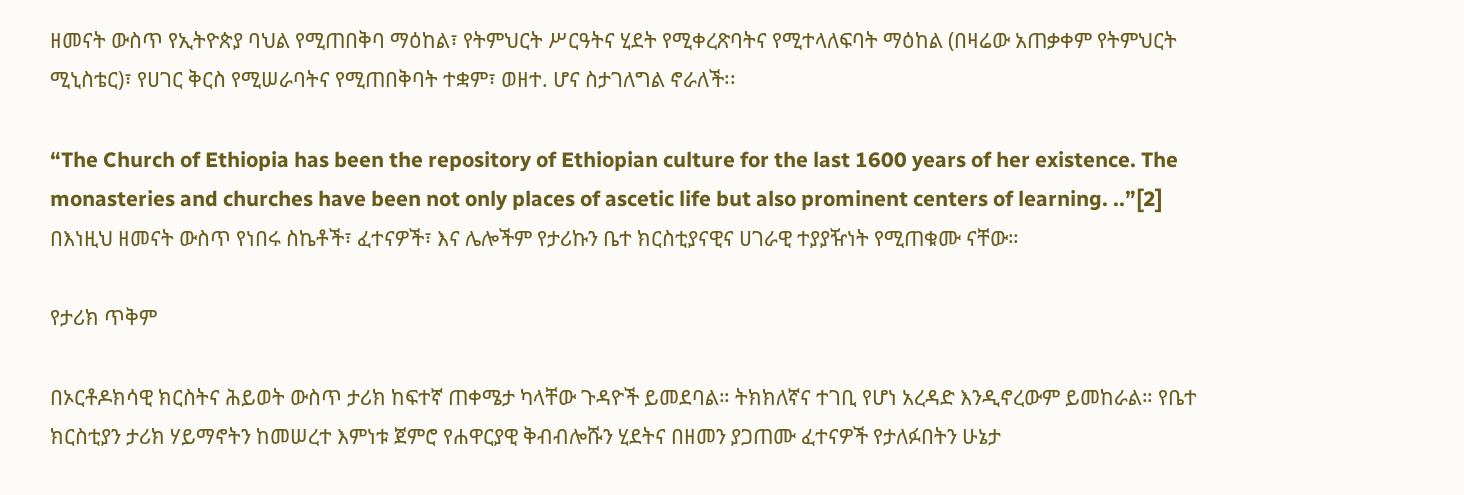ዘመናት ውስጥ የኢትዮጵያ ባህል የሚጠበቅባ ማዕከል፣ የትምህርት ሥርዓትና ሂደት የሚቀረጽባትና የሚተላለፍባት ማዕከል (በዛሬው አጠቃቀም የትምህርት ሚኒስቴር)፣ የሀገር ቅርስ የሚሠራባትና የሚጠበቅባት ተቋም፣ ወዘተ. ሆና ስታገለግል ኖራለች፡፡

“The Church of Ethiopia has been the repository of Ethiopian culture for the last 1600 years of her existence. The monasteries and churches have been not only places of ascetic life but also prominent centers of learning. ..”[2] በእነዚህ ዘመናት ውስጥ የነበሩ ስኬቶች፣ ፈተናዎች፣ እና ሌሎችም የታሪኩን ቤተ ክርስቲያናዊና ሀገራዊ ተያያዥነት የሚጠቁሙ ናቸው።

የታሪክ ጥቅም

በኦርቶዶክሳዊ ክርስትና ሕይወት ውስጥ ታሪክ ከፍተኛ ጠቀሜታ ካላቸው ጉዳዮች ይመደባል። ትክክለኛና ተገቢ የሆነ አረዳድ እንዲኖረውም ይመከራል። የቤተ ክርስቲያን ታሪክ ሃይማኖትን ከመሠረተ እምነቱ ጀምሮ የሐዋርያዊ ቅብብሎሹን ሂደትና በዘመን ያጋጠሙ ፈተናዎች የታለፉበትን ሁኔታ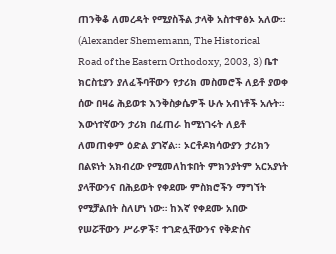ጠንቅቆ ለመረዳት የሚያስችል ታላቅ አስተዋፅኦ አለው። (Alexander Shememann, The Historical Road of the Eastern Orthodoxy, 2003, 3) ቤተ ክርስቲያን ያለፈችባቸውን የታሪክ መስመሮች ለይቶ ያወቀ ሰው በዛሬ ሕይወቱ እንቅስቃሴዎች ሁሉ አብነቶች አሉት። እውነተኛውን ታሪክ በፈጠራ ከሚነገሩት ለይቶ ለመጠቀም ዕድል ያገኛል፡፡ ኦርቶዶክሳውያን ታሪክን በልዩነት አክብረው የሚመለከቱበት ምክንያትም አርአያነት ያላቸውንና በሕይወት የቀደሙ ምስክሮችን ማግኘት የሚቻልበት ስለሆነ ነው። ከእኛ የቀደሙ አበው የሠሯቸውን ሥራዎች፣ ተገድሏቸውንና የቅድስና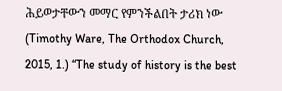ሕይወታቸውን መማር የምንችልበት ታሪክ ነው (Timothy Ware, The Orthodox Church, 2015, 1.) “The study of history is the best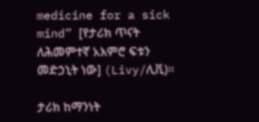medicine for a sick mind” [የታሪክ ጥናት ለሕመምተኛ አእምሮ ፍቱን መድኃኒት ነው] (Livy/ሊቪ)።

ታሪክ ከማንነት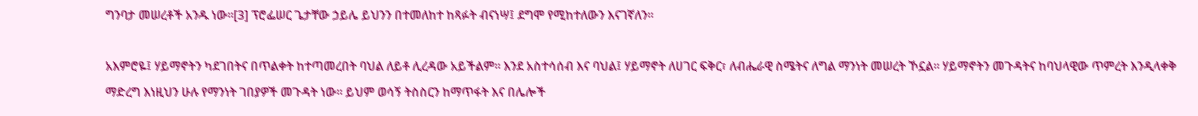ግንባታ መሠረቶች አንዱ ነው፡፡[3] ፕሮፌሠር ጌታቸው ኃይሌ ይህንን በተመለከተ ከጻፉት ብናነሣ፤ ደግሞ የሚከተለውን እናገኛለን።

አእምሮዬ፤ ሃይማኖትን ካደገበትና በጥልቀት ከተጣመረበት ባህል ለይቶ ሊረዳው አይችልም። እንደ አስተሳሰብ እና ባህል፤ ሃይማኖት ለሀገር ፍቅር፣ ለብሔራዊ ስሜትና ለግል ማንነት መሠረት ኾኗል። ሃይማኖትን መጉዳትና ከባህላዊው ጥምረት እንዲላቀቅ ማድረግ እነዚህን ሁሉ የማንነት ገበያዎች መጉዳት ነው። ይህም ወሳኝ ትስስርን ከማጥፋት እና በሌሎች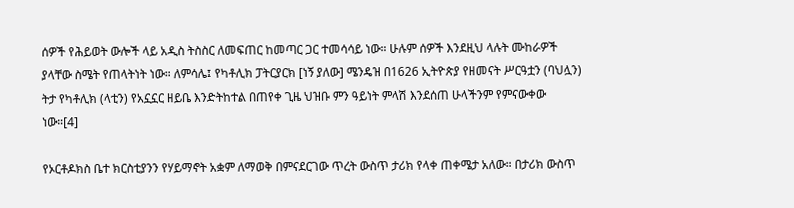ሰዎች የሕይወት ውሎች ላይ አዲስ ትስስር ለመፍጠር ከመጣር ጋር ተመሳሳይ ነው። ሁሉም ሰዎች እንደዚህ ላሉት ሙከራዎች ያላቸው ስሜት የጠላትነት ነው። ለምሳሌ፤ የካቶሊክ ፓትርያርክ [ነኝ ያለው] ሜንዴዝ በ1626 ኢትዮጵያ የዘመናት ሥርዓቷን (ባህሏን) ትታ የካቶሊክ (ላቲን) የአኗኗር ዘይቤ እንድትከተል በጠየቀ ጊዜ ህዝቡ ምን ዓይነት ምላሽ እንደሰጠ ሁላችንም የምናውቀው ነው።[4]

የኦርቶዶክስ ቤተ ክርስቲያንን የሃይማኖት አቋም ለማወቅ በምናደርገው ጥረት ውስጥ ታሪክ የላቀ ጠቀሜታ አለው። በታሪክ ውስጥ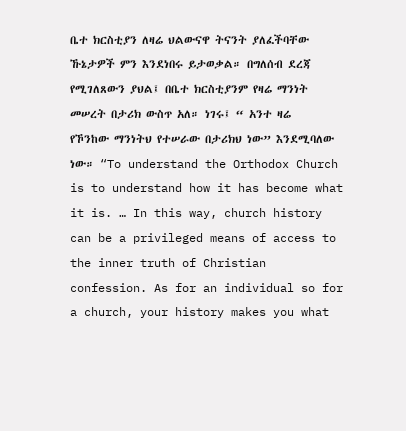ቤተ ክርስቲያን ለዛሬ ህልውናዋ ትናንት ያለፈችባቸው ኹኔታዎች ምን እንደነበሩ ይታወቃል። በግለሰብ ደረጃ የሚገለጸውን ያህል፤ በቤተ ክርስቲያንም የዛሬ ማንነት መሠረት በታሪክ ውስጥ አለ። ነገሩ፤ “ አንተ ዛሬ የኾንከው ማንነትህ የተሠራው በታሪክህ ነው” እንደሚባለው ነው። “To understand the Orthodox Church is to understand how it has become what it is. … In this way, church history can be a privileged means of access to the inner truth of Christian confession. As for an individual so for a church, your history makes you what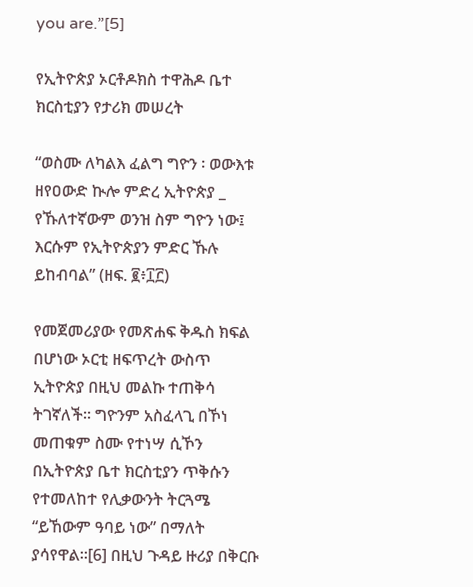you are.”[5]

የኢትዮጵያ ኦርቶዶክስ ተዋሕዶ ቤተ ክርስቲያን የታሪክ መሠረት

“ወስሙ ለካልእ ፈልግ ግዮን ፡ ወውእቱ ዘየዐውድ ኲሎ ምድረ ኢትዮጵያ _ የኹለተኛውም ወንዝ ስም ግዮን ነው፤ እርሱም የኢትዮጵያን ምድር ኹሉ ይከብባል” (ዘፍ. ፪፥፲፫)

የመጀመሪያው የመጽሐፍ ቅዱስ ክፍል በሆነው ኦርቲ ዘፍጥረት ውስጥ ኢትዮጵያ በዚህ መልኩ ተጠቅሳ ትገኛለች፡፡ ግዮንም አስፈላጊ በኾነ መጠቁም ስሙ የተነሣ ሲኾን በኢትዮጵያ ቤተ ክርስቲያን ጥቅሱን የተመለከተ የሊቃውንት ትርጓሜ “ይኸውም ዓባይ ነው” በማለት ያሳየዋል።[6] በዚህ ጉዳይ ዙሪያ በቅርቡ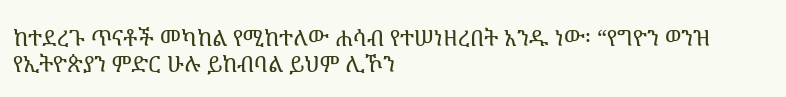ከተደረጉ ጥናቶች መካከል የሚከተለው ሐሳብ የተሠነዘረበት አንዱ ነው፡ “የግዮን ወንዝ የኢትዮጵያን ምድር ሁሉ ይከብባል ይህም ሊኾን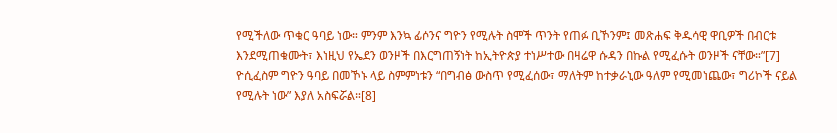የሚችለው ጥቁር ዓባይ ነው። ምንም እንኳ ፊሶንና ግዮን የሚሉት ስሞች ጥንት የጠፉ ቢኾንም፤ መጽሐፍ ቅዱሳዊ ዋቢዎች በብርቱ እንደሚጠቁሙት፣ እነዚህ የኤደን ወንዞች በእርግጠኝነት ከኢትዮጵያ ተነሥተው በዛሬዋ ሱዳን በኩል የሚፈሱት ወንዞች ናቸው።”[7] ዮሲፈስም ግዮን ዓባይ በመኾኑ ላይ ስምምነቱን “በግብፅ ውስጥ የሚፈሰው፣ ማለትም ከተቃራኒው ዓለም የሚመነጨው፣ ግሪኮች ናይል የሚሉት ነው” እያለ አስፍሯል።[8]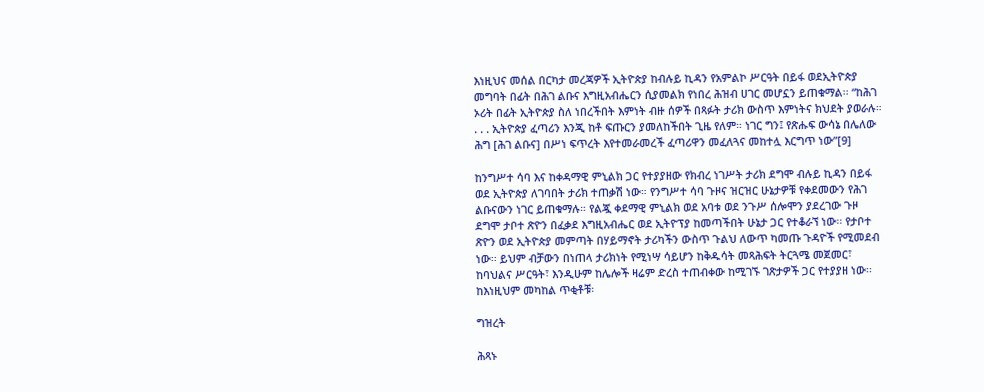እነዚህና መሰል በርካታ መረጃዎች ኢትዮጵያ ከብሉይ ኪዳን የአምልኮ ሥርዓት በይፋ ወደኢትዮጵያ መግባት በፊት በሕገ ልቡና እግዚአብሔርን ሲያመልክ የነበረ ሕዝብ ሀገር መሆኗን ይጠቁማል፡፡ “ከሕገ ኦሪት በፊት ኢትዮጵያ ስለ ነበረችበት እምነት ብዙ ሰዎች በጻፉት ታሪክ ውስጥ እምነትና ክህደት ያወራሉ። . . . ኢትዮጵያ ፈጣሪን እንጂ ከቶ ፍጡርን ያመለከችበት ጊዜ የለም። ነገር ግን፤ የጽሑፍ ውሳኔ በሌለው ሕግ [ሕገ ልቡና] በሥነ ፍጥረት እየተመራመረች ፈጣሪዋን መፈለጓና መከተሏ እርግጥ ነው”[9]

ከንግሥተ ሳባ እና ከቀዳማዊ ምኒልክ ጋር የተያያዘው የክብረ ነገሥት ታሪክ ደግሞ ብሉይ ኪዳን በይፋ ወደ ኢትዮጵያ ለገባበት ታሪክ ተጠቃሽ ነው። የንግሥተ ሳባ ጉዞና ዝርዝር ሁኔታዎቹ የቀደመውን የሕገ ልቡናውን ነገር ይጠቁማሉ። የልጇ ቀደማዊ ምኒልክ ወደ አባቱ ወደ ንጉሥ ሰሎሞን ያደረገው ጉዞ ደግሞ ታቦተ ጽዮን በፈቃደ እግዚአብሔር ወደ ኢትዮፕያ ከመጣችበት ሁኔታ ጋር የተቆራኘ ነው፡፡ የታቦተ ጽዮን ወደ ኢትዮጵያ መምጣት በሃይማኖት ታሪካችን ውስጥ ጉልህ ለውጥ ካመጡ ጉዳዮች የሚመደብ ነው፡፡ ይህም ብቻውን በነጠላ ታሪክነት የሚነሣ ሳይሆን ከቅዱሳት መጻሕፍት ትርጓሜ መጀመር፣ ከባህልና ሥርዓት፣ እንዲሁም ከሌሎች ዛሬም ድረስ ተጠብቀው ከሚገኙ ገጽታዎች ጋር የተያያዘ ነው፡፡ ከእነዚህም መካከል ጥቂቶቹ፡

ግዝረት

ሕጻኑ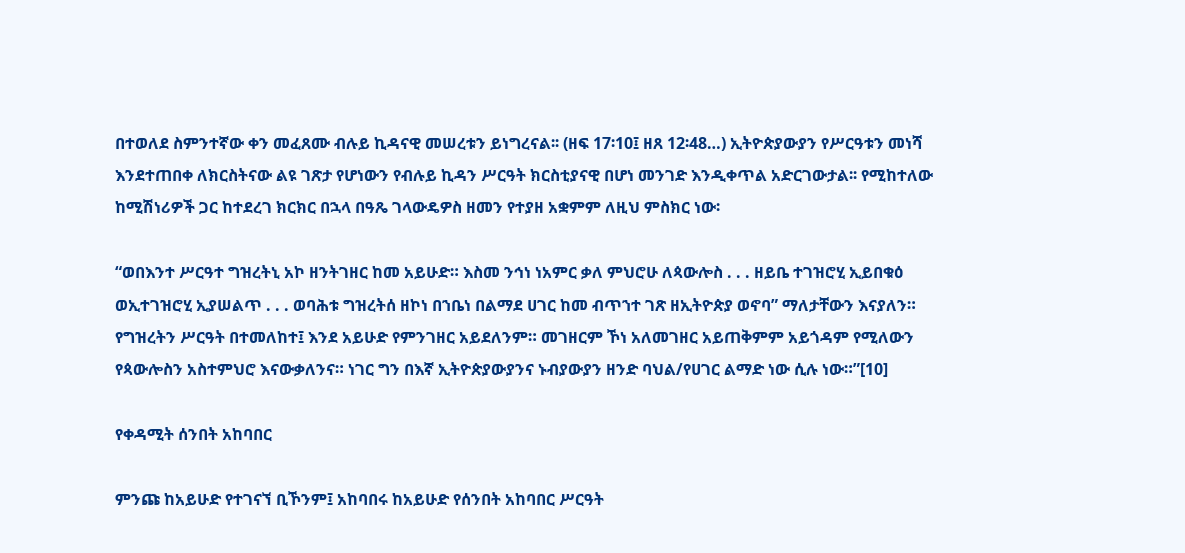በተወለደ ስምንተኛው ቀን መፈጸሙ ብሉይ ኪዳናዊ መሠረቱን ይነግረናል፡፡ (ዘፍ 17፡10፤ ዘጸ 12፡48…) ኢትዮጵያውያን የሥርዓቱን መነሻ እንደተጠበቀ ለክርስትናው ልዩ ገጽታ የሆነውን የብሉይ ኪዳን ሥርዓት ክርስቲያናዊ በሆነ መንገድ እንዲቀጥል አድርገውታል፡፡ የሚከተለው ከሚሽነሪዎች ጋር ከተደረገ ክርክር በኋላ በዓጼ ገላውዴዎስ ዘመን የተያዘ አቋምም ለዚህ ምስክር ነው፡

“ወበእንተ ሥርዓተ ግዝረትኒ አኮ ዘንትገዘር ከመ አይሁድ። እስመ ንኅነ ነአምር ቃለ ምህሮሁ ለጳውሎስ . . . ዘይቤ ተገዝሮሂ ኢይበቁዕ ወኢተገዝሮሂ ኢያሠልጥ . . . ወባሕቱ ግዝረትሰ ዘኮነ በኀቤነ በልማደ ሀገር ከመ ብጥኀተ ገጽ ዘኢትዮጵያ ወኖባ” ማለታቸውን እናያለን። የግዝረትን ሥርዓት በተመለከተ፤ እንደ አይሁድ የምንገዘር አይደለንም። መገዘርም ኾነ አለመገዘር አይጠቅምም አይጎዳም የሚለውን የጳውሎስን አስተምህሮ እናውቃለንና። ነገር ግን በእኛ ኢትዮጵያውያንና ኑብያውያን ዘንድ ባህል/የሀገር ልማድ ነው ሲሉ ነው።”[10]

የቀዳሚት ሰንበት አከባበር

ምንጩ ከአይሁድ የተገናኘ ቢኾንም፤ አከባበሩ ከአይሁድ የሰንበት አከባበር ሥርዓት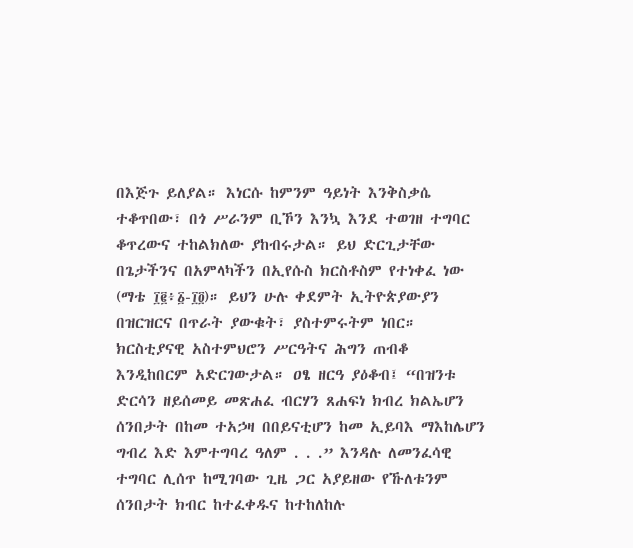በእጅጉ ይለያል። እነርሱ ከምንም ዓይነት እንቅስቃሴ ተቆጥበው፣ በጎ ሥራንም ቢኾን እንኳ እንደ ተወገዘ ተግባር ቆጥረውና ተከልክለው ያከብሩታል። ይህ ድርጊታቸው በጌታችንና በአምላካችን በኢየሱስ ክርስቶስም የተነቀፈ ነው (ማቴ ፲፪፥፩-፲፬)። ይህን ሁሉ ቀደምት ኢትዮጵያውያን በዝርዝርና በጥራት ያውቁት፣ ያስተምሩትም ነበር። ክርስቲያናዊ አስተምህሮን ሥርዓትና ሕግን ጠብቆ እንዲከበርም አድርገውታል። ዐፄ ዘርዓ ያዕቆብ፤ “በዝንቱ ድርሳን ዘይሰመይ መጽሐፈ ብርሃን ጸሐፍነ ክብረ ክልኤሆን ሰንበታት በከመ ተአኃዛ በበይናቲሆን ከመ ኢይባእ ማእከሌሆን ግብረ እድ እምተግባረ ዓለም . . .” እንዳሉ ለመንፈሳዊ ተግባር ሊሰጥ ከሚገባው ጊዜ ጋር አያይዘው የኹለቱንም ሰንበታት ክብር ከተፈቀዱና ከተከለከሉ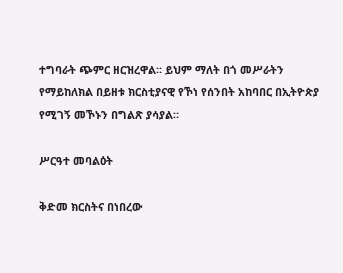ተግባራት ጭምር ዘርዝረዋል። ይህም ማለት በጎ መሥራትን የማይከለክል በይዘቱ ክርስቲያናዊ የኾነ የሰንበት አከባበር በኢትዮጵያ የሚገኝ መኾኑን በግልጽ ያሳያል።

ሥርዓተ መባልዕት

ቅድመ ክርስትና በነበረው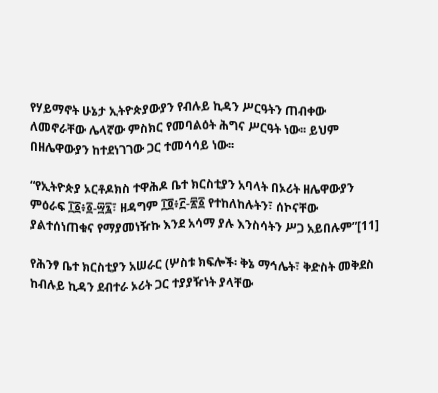የሃይማኖት ሁኔታ ኢትዮጵያውያን የብሉይ ኪዳን ሥርዓትን ጠብቀው ለመኖራቸው ሌላኛው ምስክር የመባልዕት ሕግና ሥርዓት ነው፡፡ ይህም በዘሌዋውያን ከተደነገገው ጋር ተመሳሳይ ነው፡፡

“የኢትዮጵያ ኦርቶዶክስ ተዋሕዶ ቤተ ክርስቲያን አባላት በኦሪት ዘሌዋውያን ምዕራፍ ፲፩፥፩-፵፯፣ ዘዳግም ፲፬፥፫-፳፩ የተከለከሉትን፣ ሰኮናቸው ያልተሰነጠቁና የማያመነዥኩ እንደ አሳማ ያሉ እንስሳትን ሥጋ አይበሉም”[11]

የሕንፃ ቤተ ክርስቲያን አሠራር (ሦስቱ ክፍሎች፡ ቅኔ ማኅሌት፣ ቅድስት መቅደስ ከብሉይ ኪዳን ደብተራ ኦሪት ጋር ተያያዥነት ያላቸው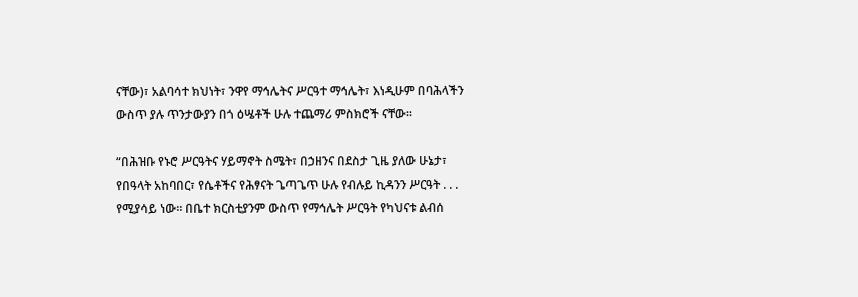ናቸው)፣ አልባሳተ ክህነት፣ ንዋየ ማኅሌትና ሥርዓተ ማኅሌት፣ እነዲሁም በባሕላችን ውስጥ ያሉ ጥንታውያን በጎ ዕሤቶች ሁሉ ተጨማሪ ምስክሮች ናቸው፡፡

“በሕዝቡ የኑሮ ሥርዓትና ሃይማኖት ስሜት፣ በኃዘንና በደስታ ጊዜ ያለው ሁኔታ፣ የበዓላት አከባበር፣ የሴቶችና የሕፃናት ጌጣጌጥ ሁሉ የብሉይ ኪዳንን ሥርዓት . . . የሚያሳይ ነው። በቤተ ክርስቲያንም ውስጥ የማኅሌት ሥርዓት የካህናቱ ልብሰ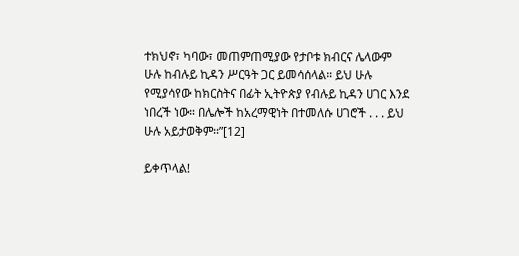ተክህኖ፣ ካባው፣ መጠምጠሚያው የታቦቱ ክብርና ሌላውም ሁሉ ከብሉይ ኪዳን ሥርዓት ጋር ይመሳሰላል። ይህ ሁሉ የሚያሳየው ከክርስትና በፊት ኢትዮጵያ የብሉይ ኪዳን ሀገር እንደ ነበረች ነው። በሌሎች ከአረማዊነት በተመለሱ ሀገሮች . . . ይህ ሁሉ አይታወቅም፡፡”[12]

ይቀጥላል!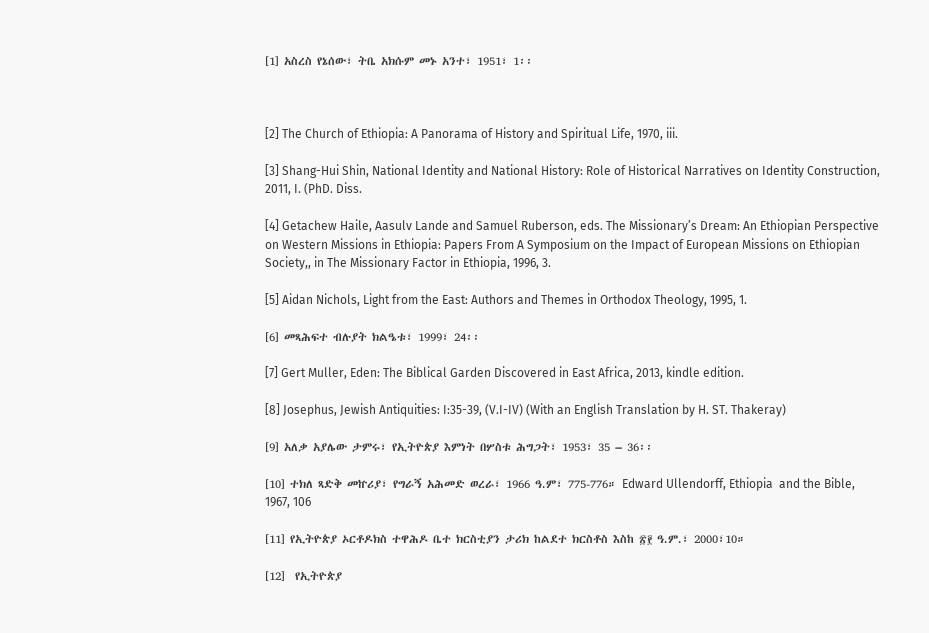[1] አስረስ የኔሰው፣ ትቤ አክሱም መኑ አንተ፣ 1951፣ 1፡፡



[2] The Church of Ethiopia: A Panorama of History and Spiritual Life, 1970, iii.

[3] Shang-Hui Shin, National Identity and National History: Role of Historical Narratives on Identity Construction, 2011, I. (PhD. Diss.

[4] Getachew Haile, Aasulv Lande and Samuel Ruberson, eds. The Missionary’s Dream: An Ethiopian Perspective on Western Missions in Ethiopia: Papers From A Symposium on the Impact of European Missions on Ethiopian Society,, in The Missionary Factor in Ethiopia, 1996, 3.

[5] Aidan Nichols, Light from the East: Authors and Themes in Orthodox Theology, 1995, 1.

[6] መጻሕፍተ ብሉያት ክልዔቱ፣ 1999፣ 24፡፡

[7] Gert Muller, Eden: The Biblical Garden Discovered in East Africa, 2013, kindle edition.

[8] Josephus, Jewish Antiquities: I:35-39, (V.I-IV) (With an English Translation by H. ST. Thakeray)

[9] አለቃ አያሌው ታምሩ፣ የኢትዮጵያ እምነት በሦስቱ ሕግጋት፣ 1953፣ 35 – 36፡፡

[10] ተክለ ጻድቅ መኵሪያ፣ የግራኝ አሕመድ ወረራ፣ 1966 ዓ.ም፣ 775-776። Edward Ullendorff, Ethiopia  and the Bible, 1967, 106

[11] የኢትዮጵያ ኦርቶዶክስ ተዋሕዶ ቤተ ክርስቲያን ታሪክ ከልደተ ክርስቶስ እስከ ፳፻ ዓ.ም.፣ 2000፣10።

[12]  የኢትዮጵያ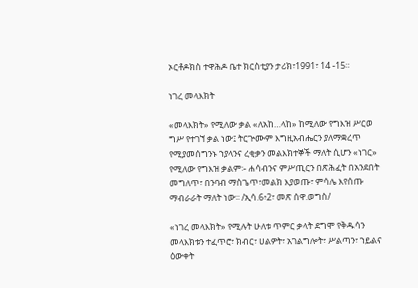ኦርቶዶክስ ተዋሕዶ ቤተ ክርስቲያን ታሪክ፣1991፣ 14 -15።

ነገረ መላእክት

«መላእክት» የሚለው ቃል «ለአከ…ላከ» ከሚለው የግእዝ ሥርወ ግሥ የተገኘ ቃል ነው፤ ትርጕሙም እግዚአብሔርን ያለማቋረጥ የሚያመሰግንኑ ኀያላንና ረቂቃን መልእክተኞች ማለት ሲሆን «ነገር» የሚለው የግእዝ ቃልም፡- ሐሳብንና ምሥጢርን በጽሕፈት በአንደበት መግለጥ፣ በንባብ ማስጌጥ፣መልክ እያወጡ፣ ምሳሌ እየሰጡ ማብራራት ማለት ነው፡፡ /ኢሳ.6፥2፣ መጽ ሰዋ.ወግስ/

«ነገረ መላእክት» የሚሉት ሁለቱ ጥምር ቃላት ደግሞ የቅዱሳን መላእክቱን ተፈጥሮ፣ ክብር፣ ሀልዎት፣ አገልግሎት፣ ሥልጣን፣ ኀይልና ዕውቀት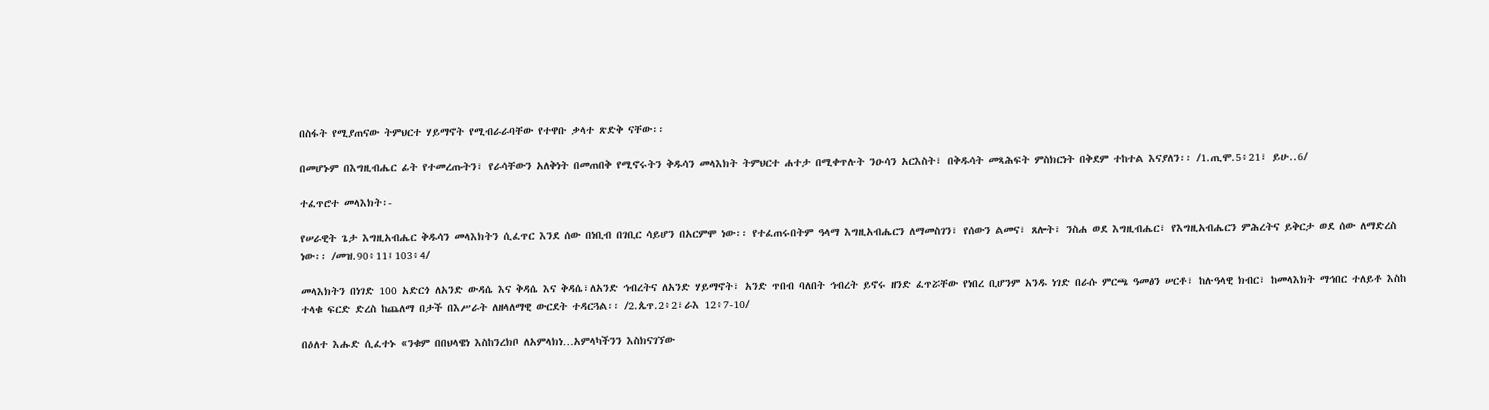በስፋት የሚያጠናው ትምህርተ ሃይማኖት የሚብራራባቸው የተዋቡ ቃላተ ጽድቅ ናቸው፡፡

በመሆኑም በእግዚብሔር ፊት የተመረጡትን፣ የራሳቸውን አለቅነት በመጠበቅ የሚኖሩትን ቅዱሳን መላእክት ትምህርተ ሐተታ በሚቀጥሉት ንዑሳን አርእስት፣ በቅዱሳት መጻሕፍት ምስክርነት በቅደም ተከተል እናያለን፡፡ /1.ጢሞ.5፥21፣ ይሁ..6/

ተፈጥሮተ መላእክት፡-

የሠራዊት ጌታ እግዚአብሔር ቅዱሳን መላእክትን ሲፈጥር እንደ ሰው በነቢብ በገቢር ሳይሆን በአርምሞ ነው፡፡ የተፈጠሩበትም ዓላማ እግዚአብሔርን ለማመስገን፣ የሰውን ልመና፣ ጸሎት፣ ንስሐ ወደ እግዚብሔር፣ የእግዚአብሔርን ምሕረትና ይቅርታ ወደ ሰው ለማድረስ ነው፡፡ /መዝ.90፥11፤103፥4/

መላእክትን በነገድ 100 አድርጎ ለአንድ ውዳሴ እና ቅዳሴ እና ቅዳሴ፣ለአንድ ኅብረትና ለአንድ ሃይማኖት፣ አንድ ጥበብ ባለበት ኅብረት ይኖሩ ዘንድ ፈጥሯቸው የነበረ ቢሆንም አንዱ ነገድ በራሱ ምርጫ ዓመፅን ሠርቶ፣ ከሉዓላዊ ክብር፣ ከመላእክት ማኅበር ተለይቶ እስከ ተላቁ ፍርድ ድረስ ከጨለማ በታች በእሥራት ለዘላለማዊ ውርደት ተዳርጓል፡፡ /2.ጴጥ.2፥2፣ራእ 12፥7-10/

በዕለተ እሑድ ሲፈተኑ «ንቁም በበህላዌነ እስከንረክቦ ለአምላክነ…አምላካችንን እስክናገኘው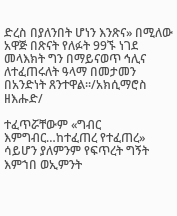ድረስ በያለንበት ሆነን እንጽና» በሚለው አዋጅ በጽናት የለፉት 99ኙ ነገደ መላእክት ግን በማይናወጥ ኅሊና ለተፈጠሩለት ዓላማ በመታመን በአንድነት ጸንተዋል፡፡/አክሲማሮስ ዘእሑድ/

ተፈጥሯቸውም «ግብር እምግብር…ከተፈጠረ የተፈጠረ» ሳይሆን ያለምንም የፍጥረት ግኝት እምኀበ ወኢምንት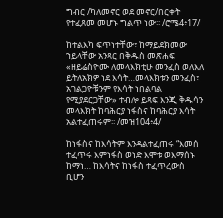ግብር /ካለመኖር ወደ መኖር/በርቀት የተፈጸመ መሆኑ ግልጥ ነው፡፡ /ሮሜ4፥17/

ከተልእካ ፍጥነተቸው፣ ከማይደክመው ኀይላቸው አንጻር በቅዱስ መጽሐፍ «ዘይሬስዮሙ ለመላእክቲሁ መንፈስ ወለእለ ይትለአክዎ ነደ እሳት…መላእክቱን መንፈስ፣ አገልጋዮቹንም የእሳት ነበልባል የሚያደርጋቸው» ተብሎ ይጻፍ እንጂ ቅዱሳን መላእክት ከባሕርያ ነፋስና ከባሕርያ እሳት አልተፈጠሩም፡፡ /መዝ104፥4/

ከነፋስና ከእሳትም እንዳልተፈጠሩ “እመሰ ተፈጥሩ እምነፋስ ወነድ እሞቱ ወእማሰኑ ከማነ… ከእሳትና ከነፋስ ተፈጥረውስ ቢሆን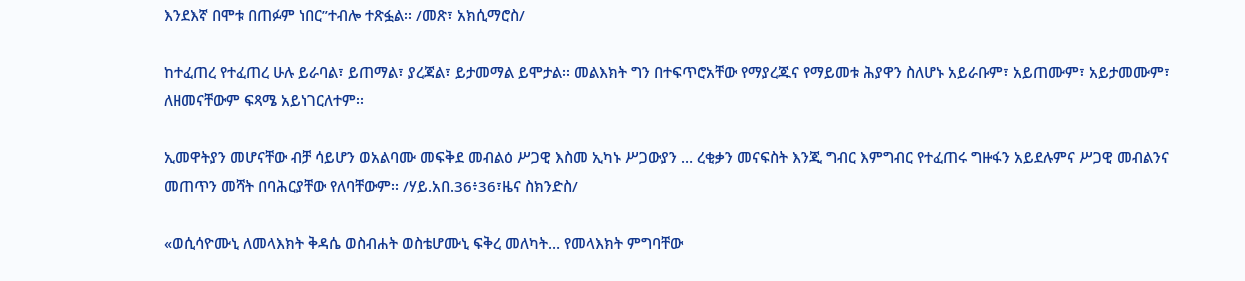እንደእኛ በሞቱ በጠፉም ነበር”ተብሎ ተጽፏል፡፡ /መጽ፣ አክሲማሮስ/

ከተፈጠረ የተፈጠረ ሁሉ ይራባል፣ ይጠማል፣ ያረጃል፣ ይታመማል ይሞታል፡፡ መልእክት ግን በተፍጥሮአቸው የማያረጁና የማይመቱ ሕያዋን ስለሆኑ አይራቡም፣ አይጠሙም፣ አይታመሙም፣ ለዘመናቸውም ፍጻሜ አይነገርለተም፡፡

ኢመዋትያን መሆናቸው ብቻ ሳይሆን ወአልባሙ መፍቅደ መብልዕ ሥጋዊ እስመ ኢካኑ ሥጋውያን … ረቂቃን መናፍስት እንጂ ግብር እምግብር የተፈጠሩ ግዙፋን አይደሉምና ሥጋዊ መብልንና መጠጥን መሻት በባሕርያቸው የለባቸውም፡፡ /ሃይ.አበ.36፥36፣ዜና ስክንድስ/

«ወሲሳዮሙኒ ለመላእክት ቅዳሴ ወስብሐት ወስቴሆሙኒ ፍቅረ መለካት… የመላእክት ምግባቸው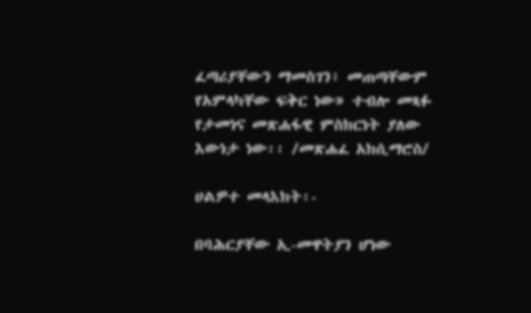ፈጣሪያቸውን ማመስገን፣ መጠጣቸውም የአምላካቸው ፍቅር ነው» ተብሎ መጻፉ የታመነና መጽሐፋዊ ምስክርነት ያለው እውነታ ነው፡፡ /መጽሐፈ አክሲማሮስ/

ሀልዎተ መላእክት፡-

በባሕርያቸው ኢ-መዋትያን ሆነው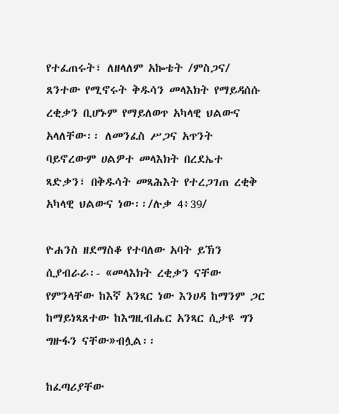የተፈጠሩት፣ ለዘላለም አኰቴት /ምስጋና/ ጸንተው የሚኖሩት ቅዱሳን መላእክት የማይዳሰሱ ረቂቃን ቢሆኑም የማይለወጥ አካላዊ ህልውና አላለቸው፡፡ ለመንፈስ ሥጋና አጥንት ባይኖረውም ሀልዎተ መላእክት በረደኤተ ጻድቃን፣ በቅዱሳት መጻሕእት የተረጋገጠ ረቂቅ አካላዊ ህልውና ነው፡፡/ሉቃ 4፥39/

ዮሐንስ ዘደማስቆ የተባለው አባት ይኽን ሲያብራራ፡- «መላእክት ረቂቃን ናቸው የምንላቸው ከእኛ አንጻር ነው እንሀዳ ከማንም ጋር ከማይነጻጸተው ከእግዚብሔር አንጻር ሲታዩ ግን ግዙፋን ናቸው»ብሏል፡፡

ከፈጣሪያቸው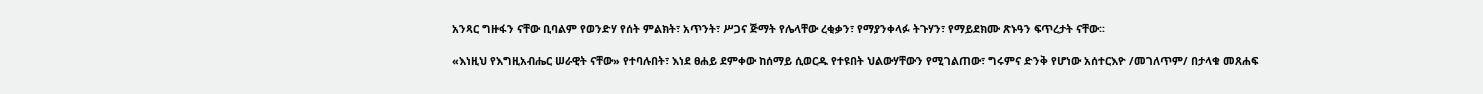አንጻር ግዙፋን ናቸው ቢባልም የወንድሃ የሰት ምልክት፣ አጥንት፣ ሥጋና ጅማት የሌላቸው ረቂቃን፣ የማያንቀላፉ ትጉሃን፣ የማይደክሙ ጽኑዓን ፍጥረታት ናቸው፡፡

«እነዚህ የእግዚአብሔር ሠራዊት ናቸው» የተባሉበት፣ እነደ ፀሐይ ደምቀው ከሰማይ ሲወርዱ የተዩበት ህልውሃቸውን የሚገልጠው፣ ግሩምና ድንቅ የሆነው አሰተርእዮ /መገለጥም/ በታላቁ መጸሐፍ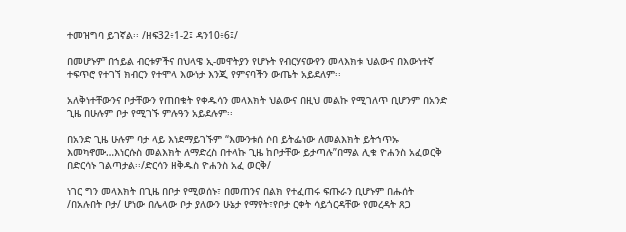ተመዝግባ ይገኛል፡፡ /ዘፍ32፥1-2፤ ዳን10፥6፤/

በመሆኑም በኀይል ብርቱዎችና በህላዌ ኢ-መዋትያን የሆኑት የብርሃናውየን መላእክቱ ህልውና በእውነተኛ ተፍጥሮ የተገኘ ክብርን የተሞላ እውነታ እንጂ የምናባችን ውጤት አይደለም፡፡

አለቅነተቸውንና ቦታቸውን የጠበቁት የቀዱሳን መላእክት ህልውና በዚህ መልኩ የሚገለጥ ቢሆንም በአንድ ጊዜ በሁሉም ቦታ የሚገኙ ምሉዓን አይደሉም፡፡

በአንድ ጊዜ ሁሉም ባታ ላይ እነደማይገኙም “እሙንቱሰ ሶበ ይትፌነው ለመልእክት ይትኀጥኡ እመካኖሙ…እነርሱስ መልእክት ለማድረስ በተላኩ ጊዜ ከቦታቸው ይታጣሉ”በማል ሊቁ ዮሐንስ አፈወርቅ በድርሳኑ ገልጣታል፡፡/ድርሳን ዘቅዱስ ዮሐንስ አፈ ወርቅ/

ነገር ግን መላእክት በጊዜ በቦታ የሚወሰኑ፣ በመጠንና በልክ የተፈጠሩ ፍጡራን ቢሆኑም በሑሰት /በአሉበት ቦታ/ ሆነው በሌላው ቦታ ያለውን ሁኔታ የማየት፣የቦታ ርቀት ሳይጎርዳቸው የመረዳት ጸጋ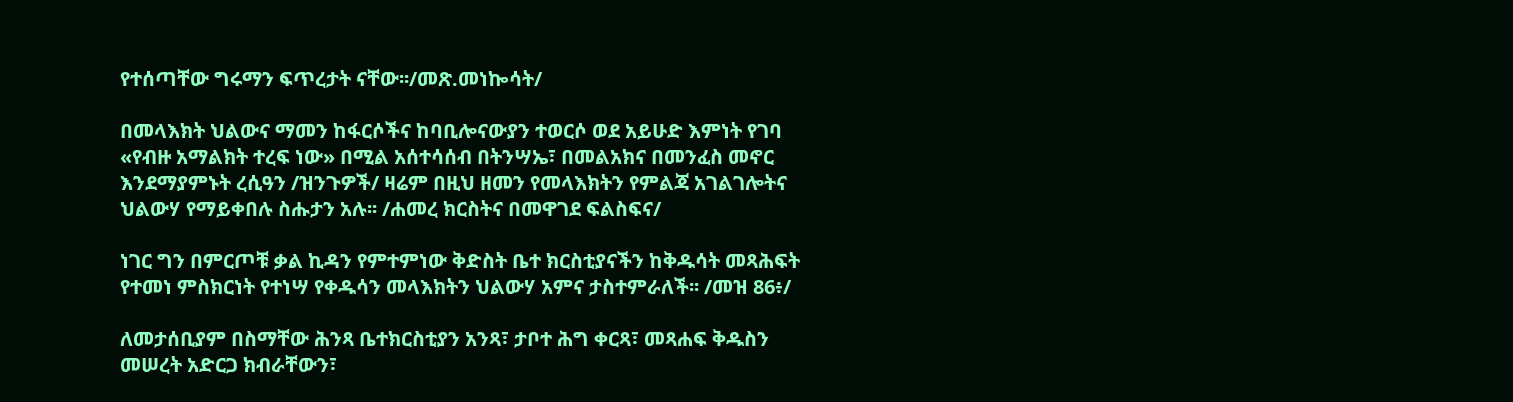የተሰጣቸው ግሩማን ፍጥረታት ናቸው፡፡/መጽ.መነኰሳት/

በመላእክት ህልውና ማመን ከፋርሶችና ከባቢሎናውያን ተወርሶ ወደ አይሁድ እምነት የገባ «የብዙ አማልክት ተረፍ ነው» በሚል አሰተሳሰብ በትንሣኤ፣ በመልአክና በመንፈስ መኖር እንደማያምኑት ረሲዓን /ዝንጉዎች/ ዛሬም በዚህ ዘመን የመላእክትን የምልጃ አገልገሎትና ህልውሃ የማይቀበሉ ስሑታን አሉ፡፡ /ሐመረ ክርስትና በመዋገደ ፍልስፍና/

ነገር ግን በምርጦቹ ቃል ኪዳን የምተምነው ቅድስት ቤተ ክርስቲያናችን ከቅዱሳት መጻሕፍት የተመነ ምስክርነት የተነሣ የቀዱሳን መላእክትን ህልውሃ አምና ታስተምራለች፡፡ /መዝ 86፥/

ለመታሰቢያም በስማቸው ሕንጻ ቤተክርስቲያን አንጻ፣ ታቦተ ሕግ ቀርጻ፣ መጻሐፍ ቅዱስን መሠረት አድርጋ ክብራቸውን፣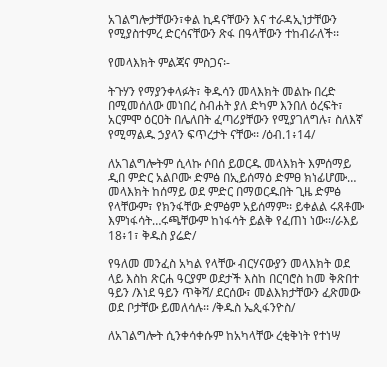አገልግሎታቸውን፣ቀል ኪዳናቸውን እና ተራዳኢነታቸውን የሚያስተምረ ድርሳናቸውን ጽፋ በዓላቸውን ተከብራለች፡፡

የመላእክት ምልጃና ምስጋና፡-

ትጉሃን የማያንቀላፉት፣ ቅዱሳን መላእክት መልኩ በረድ በሚመሰለው መነበረ ስብሐት ያለ ድካም እንበለ ዕረፍት፣ አርምሞ ዕርዐት በሌለበት ፈጣሪያቸውን የሚያገለግሉ፣ ስለእኛ የሚማልዱ ኃያላን ፍጥረታት ናቸው፡፡ /ዕብ.1፥14/

ለአገልግሎትም ሲላኩ ሶበሰ ይወርዱ መላእክት እምሰማይ ዲበ ምድር አልቦሙ ድምፅ በኢይሰማዕ ድምፀ ክነፊሆሙ… መላእክት ከሰማይ ወደ ምድር በማወርዱበት ጊዜ ድምፅ የላቸውም፣ የክንፋቸው ድምፅም አይሰማም፡፡ ይቀልል ሩጸቶሙ እምነፋሳት…ሩጫቸውም ከነፋሳት ይልቅ የፈጠነ ነው፡፡/ራእይ 18፥1፣ ቅዱስ ያሬድ/

የዓለመ መንፈስ አካል የላቸው ብርሃናውያን መላእክት ወደ ላይ እስከ ጽርሐ ዓርያም ወደታች እስከ በርባሮስ ከመ ቅጽበተ ዓይን /እነደ ዓይን ጥቅሻ/ ደርሰው፣ መልእክታቸውን ፈጽመው ወደ ቦታቸው ይመለሳሉ፡፡ /ቅዱስ ኤጲፋንዮስ/

ለአገልግሎት ሲንቀሳቀሱም ከአካላቸው ረቂቅነት የተነሣ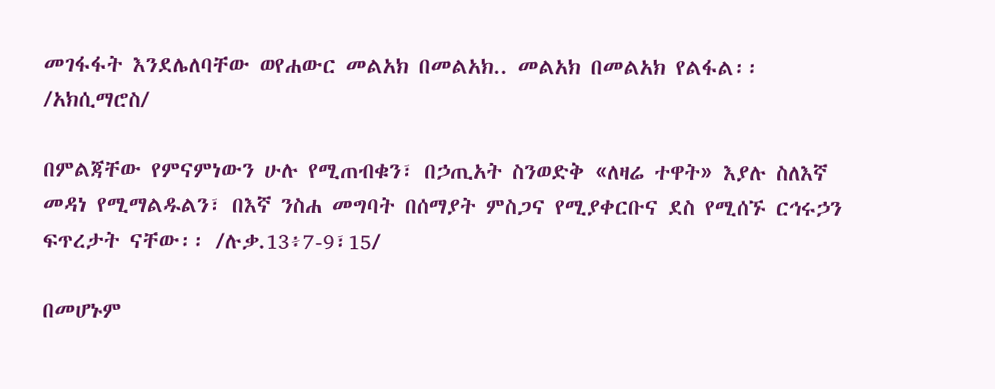መገፋፋት እንደሌለባቸው ወየሐውር መልአክ በመልአክ.. መልአክ በመልአክ የልፋል፡፡/አክሲማሮስ/

በምልጃቸው የምናምነውን ሁሉ የሚጠብቁን፣ በኃጢአት ስንወድቅ «ለዛሬ ተዋት» እያሉ ስለእኛ መዳነ የሚማልዱልን፣ በእኛ ንስሐ መግባት በሰማያት ምስጋና የሚያቀርቡና ደስ የሚሰኙ ርኅሩኃን ፍጥረታት ናቸው፡፡ /ሉቃ.13፥7-9፣15/

በመሆኑም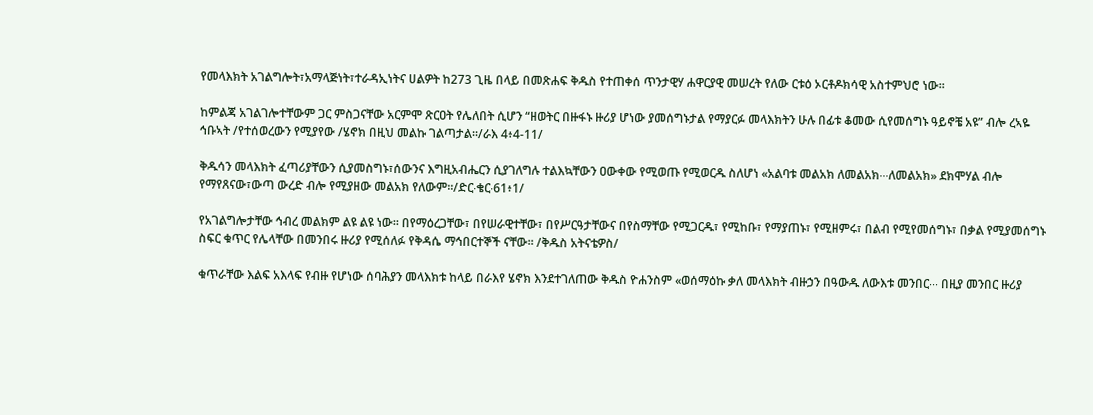የመላእክት አገልግሎት፣አማላጅነት፣ተራዳኢነትና ሀልዎት ከ273 ጊዜ በላይ በመጽሐፍ ቅዱስ የተጠቀሰ ጥንታዊሃ ሐዋርያዊ መሠረት የለው ርቱዕ ኦርቶዶክሳዊ አስተምህሮ ነው፡፡

ከምልጃ አገልገሎተቸውም ጋር ምስጋናቸው አርምሞ ጽርዐት የሌለበት ሲሆን “ዘወትር በዙፋኑ ዙሪያ ሆነው ያመሰግኑታል የማያርፉ መላእክትን ሁሉ በፊቱ ቆመው ሲየመሰግኑ ዓይኖቼ አዩ” ብሎ ረኣዬ ኅቡኣት /የተሰወረውን የሚያየው /ሄኖክ በዚህ መልኩ ገልጣታል፡፡/ራእ 4፥4-11/

ቅዱሳን መላእክት ፈጣሪያቸውን ሲያመስግኑ፣ሰውንና እግዚአብሔርን ሲያገለግሉ ተልእኳቸውን ዐውቀው የሚወጡ የሚወርዱ ስለሆነ «አልባቱ መልአክ ለመልአክ∙∙∙ለመልአክ» ደክሞሃል ብሎ የማየጸናው፣ውጣ ውረድ ብሎ የሚያዘው መልአክ የለውም፡፡/ድር∙ቄር∙61፥1/

የአገልግሎታቸው ኅብረ መልክም ልዩ ልዩ ነው፡፡ በየማዕረጋቸው፣ በየሠራዊተቸው፣ በየሥርዓታቸውና በየስማቸው የሚጋርዱ፣ የሚከቡ፣ የማያጠኑ፣ የሚዘምሩ፣ በልብ የሚየመሰግኑ፣ በቃል የሚያመሰግኑ ስፍር ቁጥር የሌላቸው በመንበሩ ዙሪያ የሚሰለፉ የቅዳሴ ማኅበርተኞች ናቸው፡፡ /ቅዱስ አትናቴዎስ/

ቁጥራቸው እልፍ አእላፍ የብዙ የሆነው ሰባሕያን መላእክቱ ከላይ በራእየ ሄኖክ እንደተገለጠው ቅዱስ ዮሐንስም «ወሰማዕኩ ቃለ መላእክት ብዙኃን በዓውዱ ለውእቱ መንበር∙∙∙ በዚያ መንበር ዙሪያ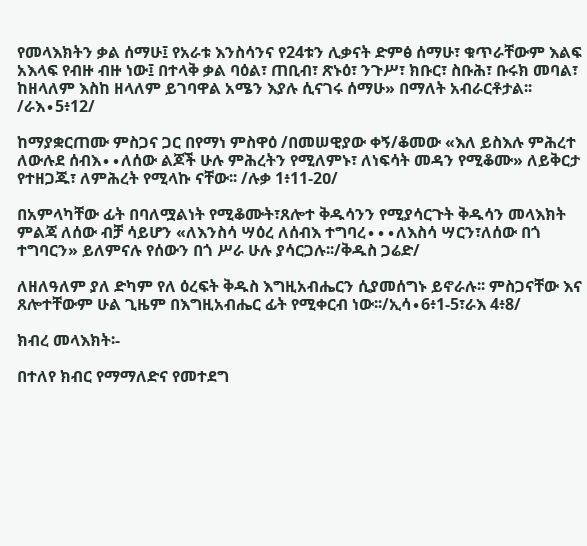የመላእክትን ቃል ሰማሁ፤ የአራቱ እንስሳንና የ24ቱን ሊቃናት ድምፅ ሰማሁ፣ ቁጥራቸውም እልፍ አእላፍ የብዙ ብዙ ነው፤ በተላቅ ቃል ባዕል፣ ጠቢብ፣ ጽኑዕ፣ ንጉሥ፣ ክቡር፣ ስቡሕ፣ ቡሩክ መባል፣ ከዘላለም እስከ ዘላለም ይገባዋል አሜን እያሉ ሲናገሩ ሰማሁ» በማለት አብራርቶታል፡፡/ራእ∙5፥12/

ከማያቋርጠሙ ምስጋና ጋር በየማነ ምስዋዕ /በመሠዊያው ቀኝ/ቆመው «እለ ይስእሉ ምሕረተ ለውሉደ ሰብእ∙∙ለሰው ልጆች ሁሉ ምሕረትን የሚለምኑ፣ ለነፍሳት መዳን የሚቆሙ» ለይቅርታ የተዘጋጁ፣ ለምሕረት የሚላኩ ናቸው፡፡ /ሉቃ 1፥11-2ዐ/

በአምላካቸው ፊት በባለሟልነት የሚቆሙት፣ጸሎተ ቅዱሳንን የሚያሳርጉት ቅዱሳን መላእክት ምልጃ ለሰው ብቻ ሳይሆን «ለእንስሳ ሣዕረ ለሰብእ ተግባረ∙∙∙ለእስሳ ሣርን፣ለሰው በጎ ተግባርን» ይለምናሉ የሰውን በጎ ሥራ ሁሉ ያሳርጋሉ፡፡/ቅዱስ ጋሬድ/

ለዘለዓለም ያለ ድካም የለ ዕረፍት ቅዱስ እግዚአብሔርን ሲያመሰግኑ ይኖራሉ፡፡ ምስጋናቸው እና ጸሎተቸውም ሁል ጊዜም በእግዚአብሔር ፊት የሚቀርብ ነው፡፡/ኢሳ∙6፥1-5፣ራእ 4፥8/

ክብረ መላእክት፡-

በተለየ ክብር የማማለድና የመተደግ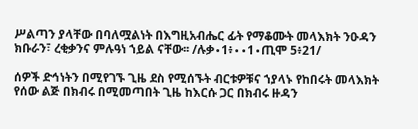ሥልጣን ያላቸው በባለሟልነት በእግዚአብሔር ፊት የማቆሙት መላእክት ንዑዳን ክቡራን፣ ረቂቃንና ምሉዓነ ኀይል ናቸው፡፡ /ሉቃ∙1፥∙∙1∙ጢሞ 5፥21/

ሰዎች ድኅነትን በሚየገኙ ጊዜ ደስ የሚሰኙት ብርቱዎቹና ኀያላኑ የከበሩት መላእክት የሰው ልጅ በክብሩ በሚመጣበት ጊዜ ከእርሱ ጋር በክብሩ ዙዳን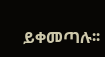ይቀመጣሉ፡፡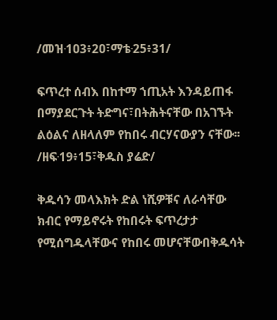/መዝ∙1ዐ3፥2ዐ፣ማቴ∙25፥31/

ፍጥረተ ሰብእ በከተማ ኀጢአት እንዳይጠፋ በማያደርጉት ትድግና፣በትሕትናቸው በአገኙት ልዕልና ለዘላለም የከበሩ ብርሃናውያን ናቸው፡፡/ዘፍ∙19፥15፣ቅዱስ ያሬድ/

ቅዱሳን መላእክት ድል ነሺዎቹና ለራሳቸው ክብር የማይኖሩት የከበሩት ፍጥረታታ የሚሰግዱላቸውና የከበሩ መሆናቸውበቅዱሳት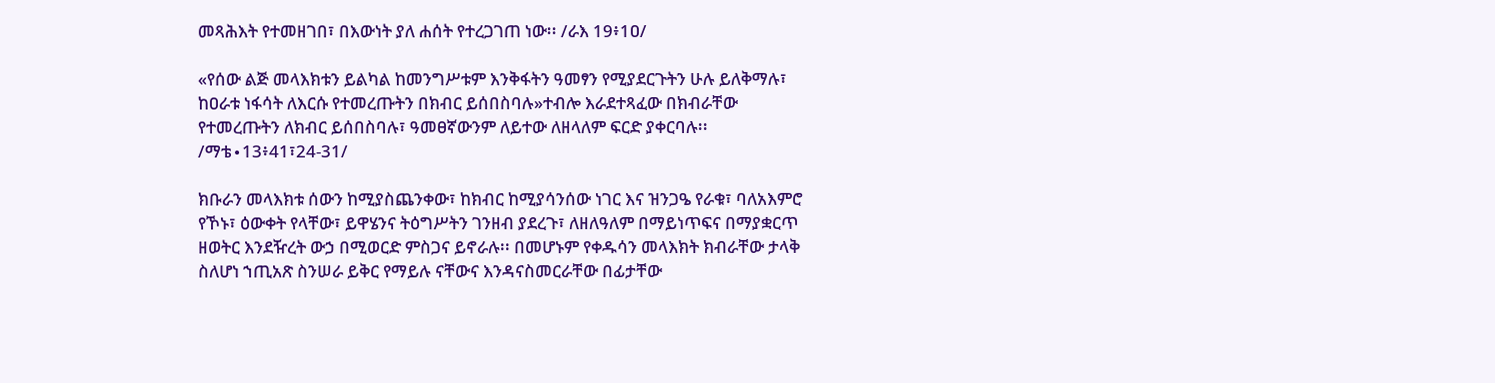መጻሕእት የተመዘገበ፣ በእውነት ያለ ሐሰት የተረጋገጠ ነው፡፡ /ራእ 19፥1ዐ/

«የሰው ልጅ መላእክቱን ይልካል ከመንግሥቱም እንቅፋትን ዓመፃን የሚያደርጉትን ሁሉ ይለቅማሉ፣ ከዐራቱ ነፋሳት ለእርሱ የተመረጡትን በክብር ይሰበስባሉ»ተብሎ እራደተጻፈው በክብራቸው የተመረጡትን ለክብር ይሰበስባሉ፣ ዓመፀኛውንም ለይተው ለዘላለም ፍርድ ያቀርባሉ፡፡/ማቴ∙13፥41፣24-31/

ክቡራን መላእክቱ ሰውን ከሚያስጨንቀው፣ ከክብር ከሚያሳንሰው ነገር እና ዝንጋዔ የራቁ፣ ባለአእምሮ የኾኑ፣ ዕውቀት የላቸው፣ ይዋሄንና ትዕግሥትን ገንዘብ ያደረጉ፣ ለዘለዓለም በማይነጥፍና በማያቋርጥ ዘወትር እንደዥረት ውኃ በሚወርድ ምስጋና ይኖራሉ፡፡ በመሆኑም የቀዱሳን መላእክት ክብራቸው ታላቅ ስለሆነ ኀጢአጽ ስንሠራ ይቅር የማይሉ ናቸውና እንዳናስመርራቸው በፊታቸው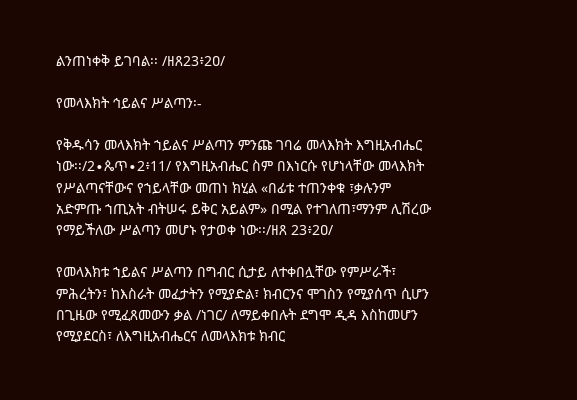ልንጠነቀቅ ይገባል፡፡ /ዘጸ23፥2ዐ/

የመላእክት ኅይልና ሥልጣን፡-

የቅዱሳን መላእክት ኀይልና ሥልጣን ምንጩ ገባሬ መላእክት እግዚአብሔር ነው፡፡/2∙ጴጥ∙2፥11/ የእግዚአብሔር ስም በእነርሱ የሆነላቸው መላእክት የሥልጣናቸውና የኀይላቸው መጠነ ክሂል «በፊቱ ተጠንቀቁ ፣ቃሉንም አድምጡ ኀጢአት ብትሠሩ ይቅር አይልም» በሚል የተገለጠ፣ማንም ሊሽረው የማይችለው ሥልጣን መሆኑ የታወቀ ነው፡፡/ዘጸ 23፥2ዐ/

የመላእክቱ ኀይልና ሥልጣን በግብር ሲታይ ለተቀበሏቸው የምሥራች፣ ምሕረትን፣ ከእስራት መፈታትን የሚያድል፣ ክብርንና ሞገስን የሚያሰጥ ሲሆን በጊዜው የሚፈጸመውን ቃል /ነገር/ ለማይቀበሉት ደግሞ ዲዳ እስከመሆን የሚያደርስ፣ ለእግዚአብሔርና ለመላእክቱ ክብር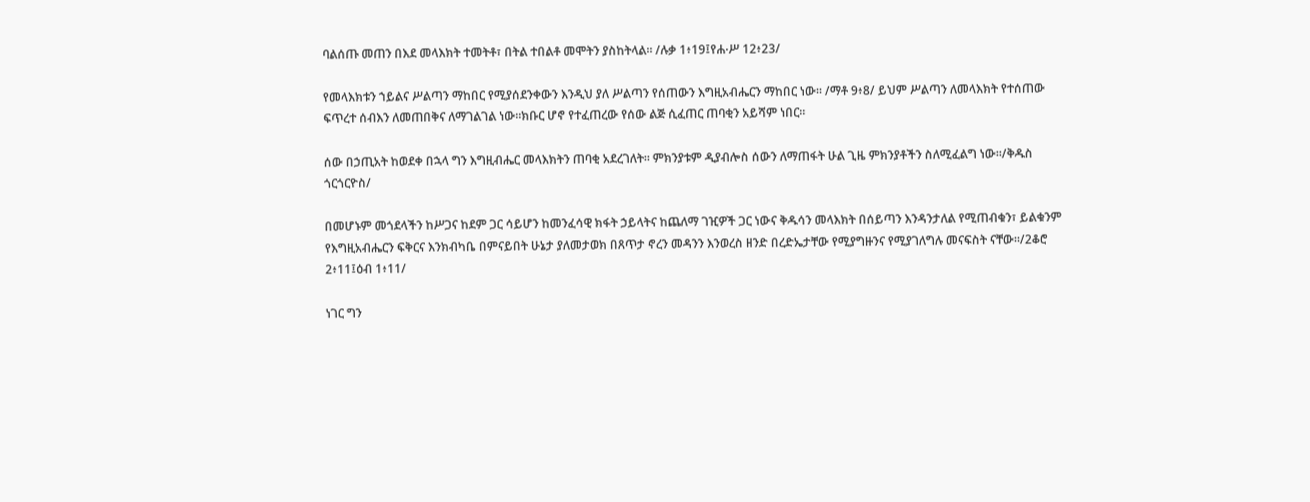ባልሰጡ መጠን በእደ መላእክት ተመትቶ፣ በትል ተበልቶ መሞትን ያስከትላል፡፡ /ሉቃ 1፥19፤የሐ∙ሥ 12፥23/

የመላእክቱን ኀይልና ሥልጣን ማከበር የሚያሰደንቀውን እንዲህ ያለ ሥልጣን የሰጠውን እግዚአብሔርን ማከበር ነው፡፡ /ማቶ 9፥8/ ይህም ሥልጣን ለመላእክት የተሰጠው ፍጥረተ ሰብእን ለመጠበቅና ለማገልገል ነው፡፡ክቡር ሆኖ የተፈጠረው የሰው ልጅ ሲፈጠር ጠባቂን አይሻም ነበር፡፡

ሰው በኃጢአት ከወደቀ በኋላ ግን እግዚብሔር መላእክትን ጠባቂ አደረገለት፡፡ ምክንያቱም ዲያብሎስ ሰውን ለማጠፋት ሁል ጊዜ ምክንያቶችን ስለሚፈልግ ነው፡፡/ቅዱስ ጎርጎርዮስ/

በመሆኑም መጎደላችን ከሥጋና ከደም ጋር ሳይሆን ከመንፈሳዊ ክፋት ኃይላትና ከጨለማ ገዢዎች ጋር ነውና ቅዱሳን መላእክት በሰይጣን እንዳንታለል የሚጠብቁን፣ ይልቁንም የእግዚአብሔርን ፍቅርና እንክብካቤ በምናይበት ሁኔታ ያለመታወክ በጸጥታ ኖረን መዳንን እንወረስ ዘንድ በረድኤታቸው የሚያግዙንና የሚያገለግሉ መናፍስት ናቸው፡፡/2ቆሮ 2፥11፤ዕብ 1፥11/

ነገር ግን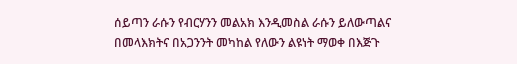ሰይጣን ራሱን የብርሃንን መልአክ እንዲመስል ራሱን ይለውጣልና በመላእክትና በአጋንንት መካከል የለውን ልዩነት ማወቀ በእጅጉ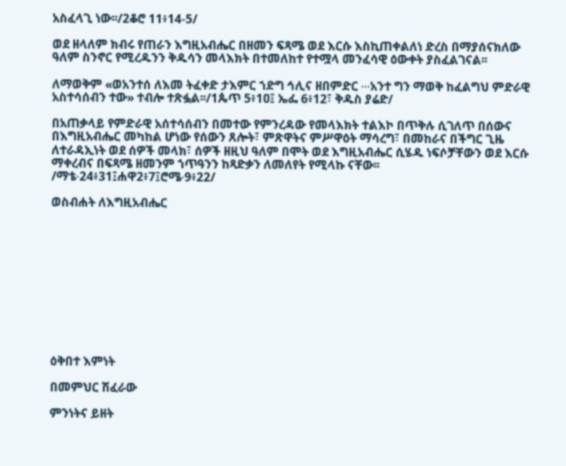አስፈላጊ ነው፡፡/2ቆሮ 11፥14-5/

ወደ ዘላለም ክብሩ የጠራን እግዚአብሔር በዘመን ፍጻሜ ወደ እርሱ እስኪጠቀልለነ ድረስ በማያሰናክለው ዓለም ስንኖር የሚረዱንን ቅዱሳን መላእክት በተመለከተ የተሟላ መንፈሳዊ ዕውቀት ያስፈልገናል፡፡

ለማወቅም «ወአንተሰ ለእመ ትፈቀድ ታእምር ኀድግ ኅሊና ዘበምድር ∙∙∙አንተ ግን ማወቅ ከፈልግህ ምድራዊ አስተሳሰብን ተው» ተብሎ ተጽፏል፡፡/1ጴጥ 5፥1ዐ፤ ኤፌ 6፥12፣ ቅዱስ ያሬድ/

በአጠቃላይ የምድራዊ አሰተሳሰብን በመተው የምንረዳው የመላእክት ተልእኮ በጥቅሉ ሲገለጥ በሰውና በእግዚአብሔር መካከል ሆነው የሰውን ጸሎት፣ ምጽዋትና ምሥዋዕት ማሳረግ፣ በመከራና በችግር ጊዜ ለተራዳኢነት ወደ ሰዎች መላክ፣ ሰዎች ዘዚህ ዓለም በሞት ወደ እግዚአብሔር ሲሄዱ ነፍሶቻቸውን ወደ እርሱ ማቀረብና በፍጻሜ ዘመንም ኀጥዓንን ከጻድቃን ለመለየት የሚላኩ ናቸው፡፡ /ማቴ∙24፥31፤ሐዋ2፥7፤ሮሜ∙9፥22/

ወስብሐት ለእግዚአብሔር











ዕቅበተ እምነት

በመምህር ሽፈራው

ምንነትና ይዘት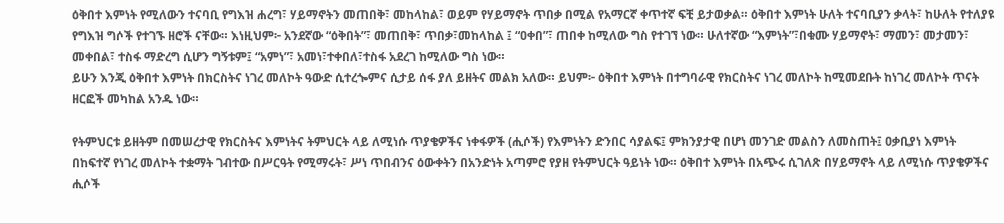ዕቅበተ እምነት የሚለውን ተናባቢ የግእዝ ሐረግ፣ ሃይማኖትን መጠበቅ፣ መከላከል፣ ወይም የሃይማኖት ጥበቃ በሚል የአማርኛ ቀጥተኛ ፍቺ ይታወቃል። ዕቅበተ እምነት ሁለት ተናባቢያን ቃላት፣ ከሁለት የተለያዩ የግእዝ ግሶች የተገኙ ዘሮች ናቸው። እነዚህም፦ አንደኛው “ዕቅበት”፣ መጠበቅ፣ ጥበቃ፣መከላከል ፤ “ዐቀበ”፣ ጠበቀ ከሚለው ግስ የተገኘ ነው። ሁለተኛው “እምነት”፣በቁሙ ሃይማኖት፣ ማመን፣ መታመን፣ መቀበል፣ ተስፋ ማድረግ ሲሆን ግኝቱም፤ “አምነ”፣ አመነ፣ተቀበለ፣ተስፋ አደረገ ከሚለው ግስ ነው።
ይሁን እንጂ ዕቅበተ እምነት በክርስትና ነገረ መለኮት ዓውድ ሲተረጐምና ሲታይ ሰፋ ያለ ይዘትና መልክ አለው። ይህም፦ ዕቅበተ እምነት በተግባራዊ የክርስትና ነገረ መለኮት ከሚመደቡት ከነገረ መለኮት ጥናት ዘርፎች መካከል አንዱ ነው።

የትምህርቱ ይዘትም በመሠረታዊ የክርስትና እምነትና ትምህርት ላይ ለሚነሱ ጥያቄዎችና ነቀፋዎች (ሒሶች) የእምነትን ድንበር ሳያልፍ፤ ምክንያታዊ በሆነ መንገድ መልስን ለመስጠት፤ ዐቃቢያነ እምነት በከፍተኛ የነገረ መለኮት ተቋማት ገብተው በሥርዓት የሚማሩት፣ ሥነ ጥበብንና ዕውቀትን በአንድነት አጣምሮ የያዘ የትምህርት ዓይነት ነው። ዕቅበተ እምነት በአጭሩ ሲገለጽ በሃይማኖት ላይ ለሚነሱ ጥያቄዎችና ሒሶች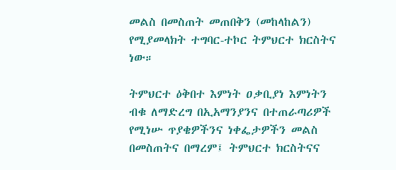መልስ በመስጠት መጠበቅን (መከላከልን) የሚያመላክት ተግባር-ተኮር ትምህርተ ክርስትና ነው።

ትምህርተ ዕቅበተ እምነት ዐቃቢያነ እምነትን ብቁ ለማድረግ በኢአማንያንና በተጠራጣሪዎች የሚነሡ ጥያቄዎችንና ነቀፌታዎችን መልስ በመስጠትና በማረም፤ ትምህርተ ክርስትናና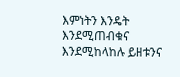እምነትን እንዴት እንደሚጠብቁና እንደሚከላከሉ ይዘቱንና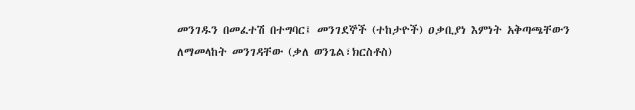መንገዱን በመፈተሽ በተግባር፤ መንገደኞች (ተከታዮች) ዐቃቢያነ እምነት አቅጣጫቸውን ለማመላከት መንገዳቸው (ቃለ ወንጌል፣ክርስቶስ)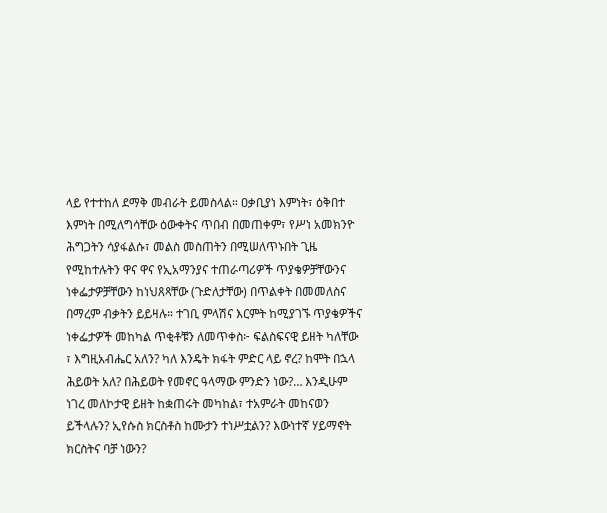ላይ የተተከለ ደማቅ መብራት ይመስላል። ዐቃቢያነ እምነት፣ ዕቅበተ እምነት በሚለግሳቸው ዕውቀትና ጥበብ በመጠቀም፣ የሥነ አመክንዮ ሕግጋትን ሳያፋልሱ፣ መልስ መስጠትን በሚሠለጥኑበት ጊዜ የሚከተሉትን ዋና ዋና የኢአማንያና ተጠራጣሪዎች ጥያቄዎቻቸውንና ነቀፌታዎቻቸውን ከነህጸጻቸው (ጉድለታቸው) በጥልቀት በመመለስና በማረም ብቃትን ይይዛሉ። ተገቢ ምላሽና እርምት ከሚያገኙ ጥያቄዎችና ነቀፌታዎች መከካል ጥቂቶቹን ለመጥቀስ፦ ፍልስፍናዊ ይዘት ካለቸው ፣ እግዚአብሔር አለን? ካለ እንዴት ክፋት ምድር ላይ ኖረ? ከሞት በኋላ ሕይወት አለ? በሕይወት የመኖር ዓላማው ምንድን ነው?… እንዲሁም ነገረ መለኮታዊ ይዘት ከቋጠሩት መካከል፣ ተአምራት መከናወን ይችላሉን? ኢየሱስ ክርስቶስ ከሙታን ተነሥቷልን? እውነተኛ ሃይማኖት ክርስትና ባቻ ነውን?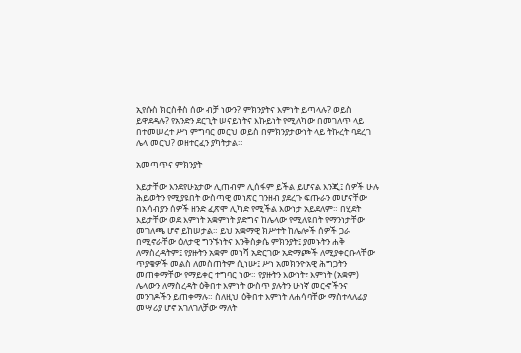ኢየሱስ ክርስቶስ ሰው ብቻ ነውን? ምክንያትና እምነት ይጣላሉ? ወይስ ይዋደዳሉ? የአንድን ደርጊት ሠናይነትና እኩይነት የሚለካው በመገለጥ ላይ በተመሠረተ ሥነ ምግባር መርህ ወይስ በምክንያታውነት ላይ ትኩረት ባደረገ ሌላ መርህ? ወዘተርፈን ያካትታል።

አመጣጥና ምክንያት

እይታቸው እንደየሁኔታው ሊጠብም ሊሰፋም ይችል ይሆናል እንጂ፤ ሰዎች ሁሉ ሕይወትን የሚያዩበት ውስጣዊ መነጽር ገንዘብ ያደረጉ ፍጡራን መሆናቸው በአሳብያን ሰዎች ዘንድ ፈጽሞ ሊካድ የሚችል እውነታ አይደለም። በሂደት እይታቸው ወደ እምነት አቋምነት ያድግና ከሌላው የሚለዩበት የማንነታቸው መገለጫ ሆኖ ይከሠታል። ይህ አቋማዊ ክሥተት ከሌሎች ሰዎች ጋራ በሚኖራቸው ዕለታዊ ግንኙነትና እንቅስቃሴ ምክንያት፤ ያመኑትን ሐቅ ለማስረዳትም፤ የያዙትን አቋም መነሻ አድርገው አድማጮች ለሚያቀርቡላቸው ጥያቄዎች መልስ ለመስጠትም ሲነሡ፤ ሥነ አመክንዮአዊ ሕግጋትን መጠቀማቸው የማይቀር ተግባር ነው። የያዙትን እውነት፣ እምነት (አቋም) ሌላውን ለማስረዳት ዕቅበተ እምነት ውስጥ ያሉትን ሁነኛ መርኆችንና መንገዶችን ይጠቀማሉ። ስለዚህ ዕቅበተ እምነት ለሐሳባቸው ማስተላለፊያ መሣሪያ ሆኖ አገለገለቻው ማለት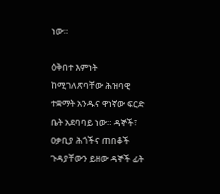ነው።

ዕቅበተ እምነት ከሚገለጽባቸው ሕዝባዊ ተቋማት አንዱና ዋነኛው ፍርድ ቤት አደባባይ ነው። ዳኞች፣ ዐቃቢያ ሕጎችና ጠበቆች ጉዳያቸውን ይዘው ዳኞች ፊት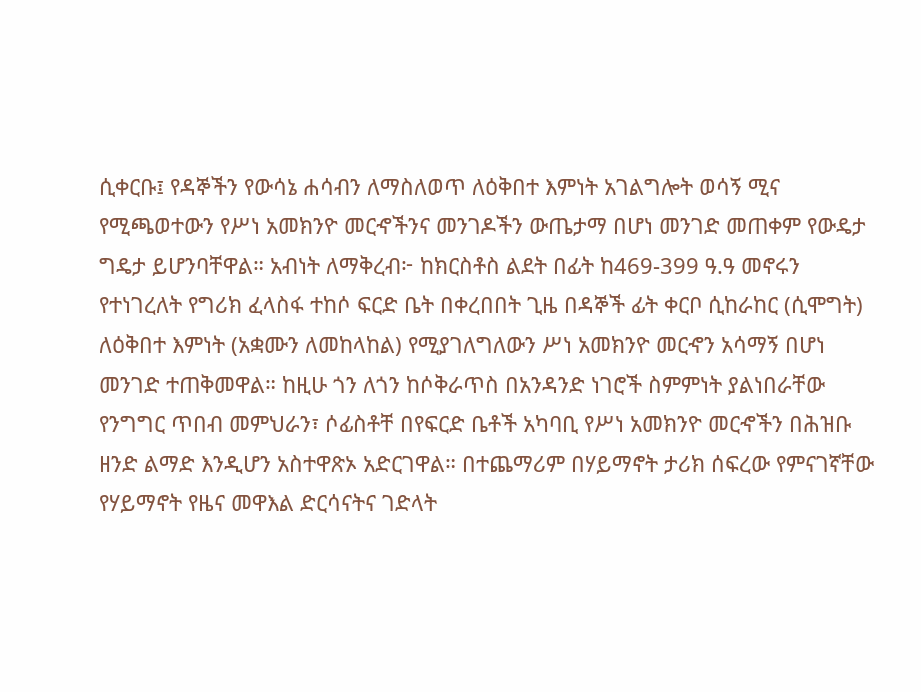ሲቀርቡ፤ የዳኞችን የውሳኔ ሐሳብን ለማስለወጥ ለዕቅበተ እምነት አገልግሎት ወሳኝ ሚና የሚጫወተውን የሥነ አመክንዮ መርኆችንና መንገዶችን ውጤታማ በሆነ መንገድ መጠቀም የውዴታ ግዴታ ይሆንባቸዋል። አብነት ለማቅረብ፦ ከክርስቶስ ልደት በፊት ከ469-399 ዓ.ዓ መኖሩን የተነገረለት የግሪክ ፈላስፋ ተከሶ ፍርድ ቤት በቀረበበት ጊዜ በዳኞች ፊት ቀርቦ ሲከራከር (ሲሞግት) ለዕቅበተ እምነት (አቋሙን ለመከላከል) የሚያገለግለውን ሥነ አመክንዮ መርኆን አሳማኝ በሆነ መንገድ ተጠቅመዋል። ከዚሁ ጎን ለጎን ከሶቅራጥስ በአንዳንድ ነገሮች ስምምነት ያልነበራቸው የንግግር ጥበብ መምህራን፣ ሶፊስቶቸ በየፍርድ ቤቶች አካባቢ የሥነ አመክንዮ መርኆችን በሕዝቡ ዘንድ ልማድ እንዲሆን አስተዋጽኦ አድርገዋል። በተጨማሪም በሃይማኖት ታሪክ ሰፍረው የምናገኛቸው የሃይማኖት የዜና መዋእል ድርሳናትና ገድላት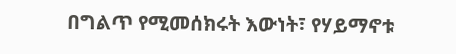በግልጥ የሚመሰክሩት እውነት፣ የሃይማኖቱ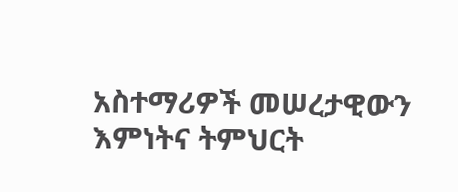አስተማሪዎች መሠረታዊውን እምነትና ትምህርት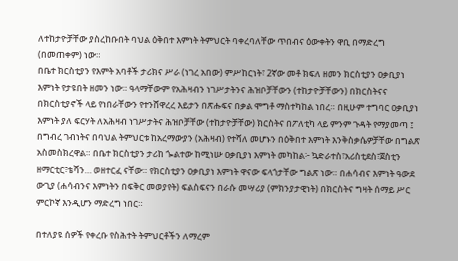ለተከታዮቻቸው ያስረከቡበት ባህል ዕቅበተ እምነት ትምህርት ባቀረባለቸው ጥበብና ዕውቀትን ዋቢ በማድረግ (በመጠቀም) ነው።
በቤተ ክርስቲያን የእምት አባቶች ታሪክና ሥራ (ነገረ አበው) ምሥከርነት፣ 2ኛው መቶ ክፍለ ዘመን ክርስቲያን ዐቃቢያነ እምነት የታዩበት ዘመን ነው። ዓላማቸውም የአሕዛብን ነገሥታትንና ሕዝቦቻቸውን (ተከታዮቻቸውን) በክርስትናና በክርስቲያኖች ላይ የነበራቸውን የተንሸዋረረ እይታን በጽሑፍና በቃል ሞግቶ ማስተካከል ነበረ። በዚሁም ተግባር ዐቃቢያነ እምነት ያለ ፍርሃት ለአሕዛብ ነገሥታትና ሕዝቦቻቸው (ተከታዮቻቸው) ክርስትና በፖለቲካ ላይ ምንም ጉዳት የማያመጣ ፤ በግብረ ገብነትና በባህል ትምህርቱ ከአረማውያን (አሕዛብ) የተሻለ መሆኑን በዕቅበተ እምነት እንቅስቃሴዎቻቸው በግልጽ አስመስክረዋል። በቤተ ክርስቲያን ታሪከ ጐልተው ከሚነሡ ዐቃቢያነ እምነት መካከል፦ ኳድራተስ፣አሪስቲደስ፣ጀስቲን ዘማርቲር፣ቴሻን… ወዘተርፈ ናቸው። የክርስቲያን ዐቃቢያነ እምነት ዋናው ፍላጎታቸው ግልጽ ነው። በሐሳብና እምነት ዓውደ ውጊያ (ሐሳብንና እምነትን በፍቅር መወያየት) ፍልስፍናን በራሱ መሣሪያ (ምክንያታዊነት) በክርስትና ግዛት ሰማይ ሥር ምርኮኛ እንዲሆን ማድረግ ነበር።

በተለያዩ ሰዎች የቀረቡ የስሕተት ትምህርቶችን ለማረም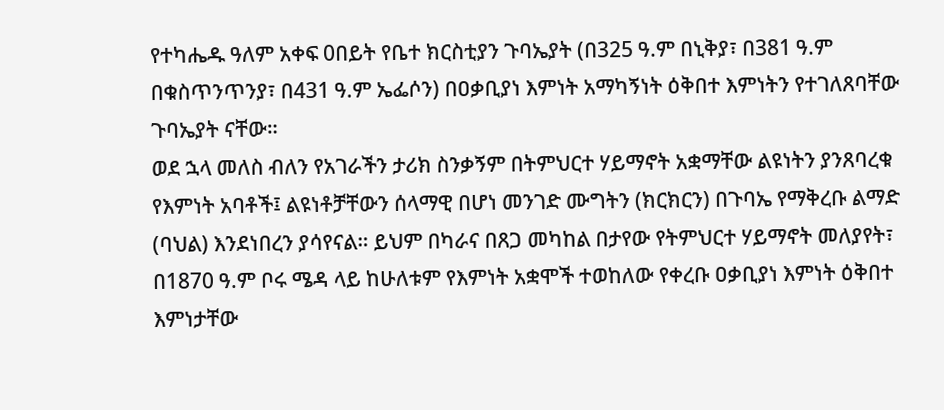የተካሔዱ ዓለም አቀፍ 0በይት የቤተ ክርስቲያን ጉባኤያት (በ325 ዓ.ም በኒቅያ፣ በ381 ዓ.ም በቁስጥንጥንያ፣ በ431 ዓ.ም ኤፌሶን) በዐቃቢያነ እምነት አማካኝነት ዕቅበተ እምነትን የተገለጸባቸው ጉባኤያት ናቸው።
ወደ ኋላ መለስ ብለን የአገራችን ታሪክ ስንቃኝም በትምህርተ ሃይማኖት አቋማቸው ልዩነትን ያንጸባረቁ የእምነት አባቶች፤ ልዩነቶቻቸውን ሰላማዊ በሆነ መንገድ ሙግትን (ክርክርን) በጉባኤ የማቅረቡ ልማድ (ባህል) እንደነበረን ያሳየናል። ይህም በካራና በጸጋ መካከል በታየው የትምህርተ ሃይማኖት መለያየት፣ በ1870 ዓ.ም ቦሩ ሜዳ ላይ ከሁለቱም የእምነት አቋሞች ተወከለው የቀረቡ ዐቃቢያነ እምነት ዕቅበተ እምነታቸው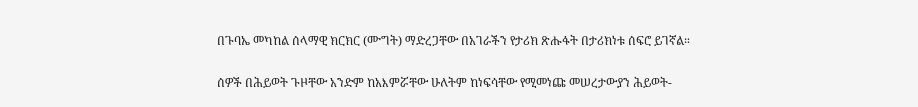በጉባኤ መካከል ሰላማዊ ክርክር (ሙግት) ማድረጋቸው በአገራችን የታሪክ ጽሑፋት በታሪክነቱ ሰፍሮ ይገኛል።

ሰዎች በሕይወት ጉዞቸው አንድም ከአእምሯቸው ሁለትም ከነፍሳቸው የሚመነጩ መሠረታውያን ሕይወት-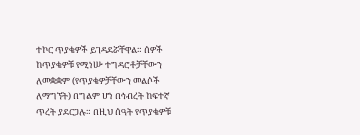ተኮር ጥያቄዎች ይገዳደሯቸዋል። ሰዎች ከጥያቄዎቹ የሚነሡ ተግዳሮቶቻቸውን ለመቋቋም (የጥያቄዎቻቸውን መልሶች ለማግኘት) በግልም ሆነ በኅብረት ከፍተኛ ጥረት ያደርጋሉ። በዚህ ሰዓት የጥያቄዎቹ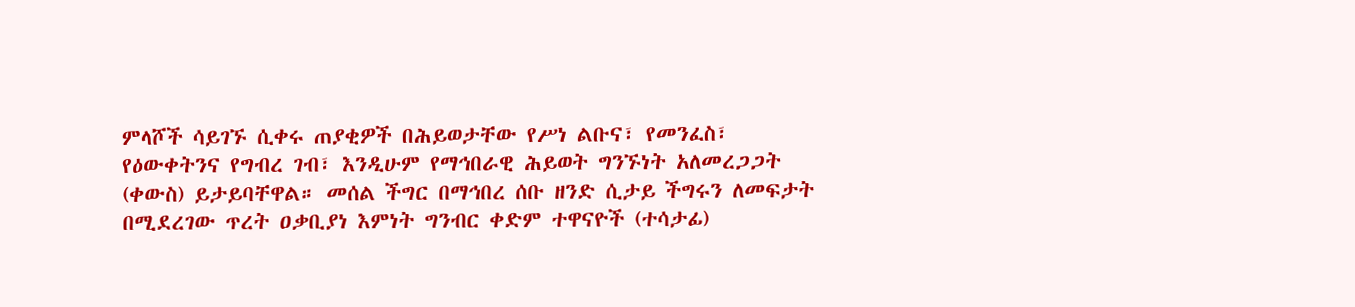ምላሾች ሳይገኙ ሲቀሩ ጠያቂዎች በሕይወታቸው የሥነ ልቡና፣ የመንፈስ፣ የዕውቀትንና የግብረ ገብ፣ እንዲሁም የማኅበራዊ ሕይወት ግንኙነት አለመረጋጋት (ቀውስ) ይታይባቸዋል። መሰል ችግር በማኅበረ ሰቡ ዘንድ ሲታይ ችግሩን ለመፍታት በሚደረገው ጥረት ዐቃቢያነ እምነት ግንብር ቀድም ተዋናዮች (ተሳታፊ)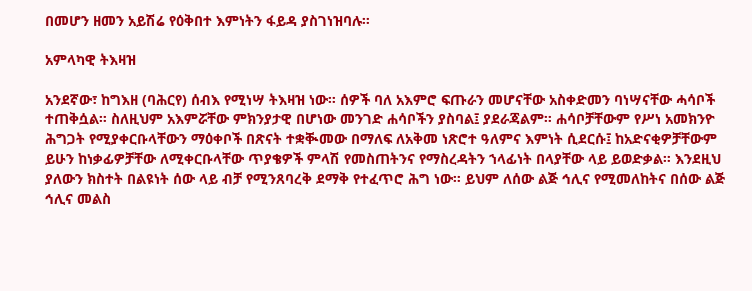በመሆን ዘመን አይሽሬ የዕቅበተ እምነትን ፋይዳ ያስገነዝባሉ።

አምላካዊ ትእዛዝ

አንደኛው፣ ከግእዘ (ባሕርየ) ሰብእ የሚነሣ ትእዛዝ ነው። ሰዎች ባለ አእምሮ ፍጡራን መሆናቸው አስቀድመን ባነሣናቸው ሓሳቦች ተጠቅሷል። ስለዚህም አእምሯቸው ምክንያታዊ በሆነው መንገድ ሐሳቦችን ያስባል፤ ያደራጃልም። ሐሳቦቻቸውም የሥነ አመክንዮ ሕግጋት የሚያቀርቡላቸውን ማዕቀቦች በጽናት ተቋቚመው በማለፍ ለአቅመ ነጽሮተ ዓለምና እምነት ሲደርሱ፤ ከአድናቂዎቻቸውም ይሁን ከነቃፊዎቻቸው ለሚቀርቡላቸው ጥያቄዎች ምላሽ የመስጠትንና የማስረዳትን ኀላፊነት በላያቸው ላይ ይወድቃል። እንደዚህ ያለውን ክስተት በልዩነት ሰው ላይ ብቻ የሚንጸባረቅ ደማቅ የተፈጥሮ ሕግ ነው። ይህም ለሰው ልጅ ኅሊና የሚመለከትና በሰው ልጅ ኅሊና መልስ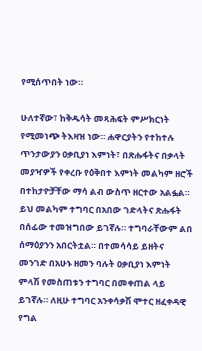የሚሰጥበት ነው።

ሁለተኛው፣ ከቅዱሳት መጻሕፍት ምሥክርነት የሚመነጭ ትእዛዝ ነው። ሐዋርያትን የተከተሉ ጥንታውያን ዐቃቢያነ እምነት፣ በጽሑፋትና በቃላት መያዣዎች የቀረቡ የዕቅበተ እምነት መልካም ዘሮች በተከታዮቻቸው ማሳ ልብ ውስጥ ዘርተው አልፏል። ይህ መልካም ተግባር በአበው ገድላትና ጽሑፋት በሰፊው ተመዝግበው ይገኛሉ። ተግባራቸውም ልበ ሰማዕያንን አበርትቷል። በተመሳሳይ ይዘትና መንገድ በአሁኑ ዘመን ባሉት ዐቃቢያነ እምነት ምላሽ የመስጠቱን ተግባር በመቀጠል ላይ ይገኛሉ። ለዚሁ ተግባር አንቀሳቃሽ ሞተር ዘፈቀዳዊ የግል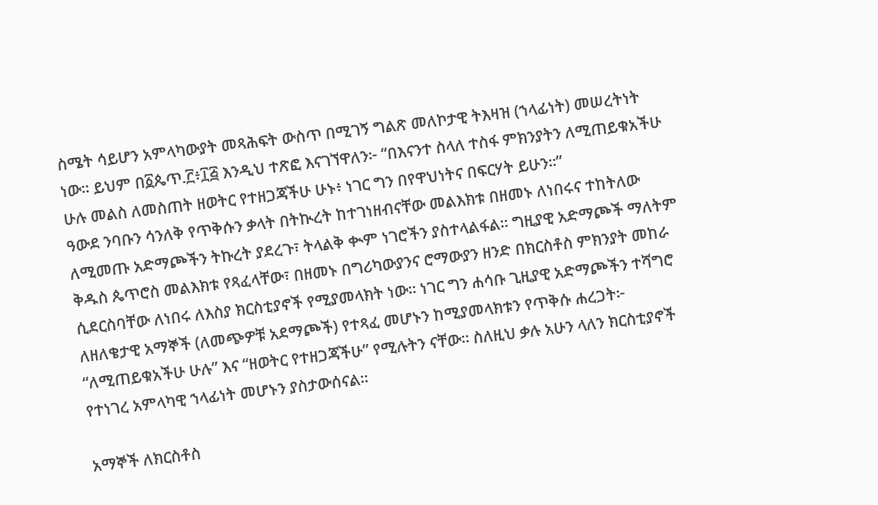ስሜት ሳይሆን አምላካውያት መጻሕፍት ውስጥ በሚገኝ ግልጽ መለኮታዊ ትእዛዝ (ኀላፊነት) መሠረትነት ነው። ይህም በ፩ጴጥ.፫፥፲፭ እንዲህ ተጽፎ እናገኘዋለን፦ “በእናንተ ስላለ ተስፋ ምክንያትን ለሚጠይቁአችሁ ሁሉ መልስ ለመስጠት ዘወትር የተዘጋጃችሁ ሁኑ፥ ነገር ግን በየዋህነትና በፍርሃት ይሁን።”
ዓውደ ንባቡን ሳንለቅ የጥቅሱን ቃላት በትኲረት ከተገነዘብናቸው መልእክቱ በዘመኑ ለነበሩና ተከትለው ለሚመጡ አድማጮችን ትኩረት ያደረጉ፣ ትላልቅ ቊም ነገሮችን ያስተላልፋል። ግዚያዊ አድማጮች ማለትም ቅዱስ ጴጥሮስ መልእክቱ የጻፈላቸው፣ በዘመኑ በግሪካውያንና ሮማውያን ዘንድ በክርስቶስ ምክንያት መከራ ሲደርስባቸው ለነበሩ ለእስያ ክርስቲያኖች የሚያመላክት ነው። ነገር ግን ሐሳቡ ጊዚያዊ አድማጮችን ተሻግሮ ለዘለቄታዊ አማኞች (ለመጭዎቹ አደማጮች) የተጻፈ መሆኑን ከሚያመላክቱን የጥቅሱ ሐረጋት፦ “ለሚጠይቁአችሁ ሁሉ” እና “ዘወትር የተዘጋጃችሁ” የሚሉትን ናቸው። ስለዚህ ቃሉ አሁን ላለን ክርስቲያኖች የተነገረ አምላካዊ ኀላፊነት መሆኑን ያስታውሰናል።

አማኞች ለክርስቶስ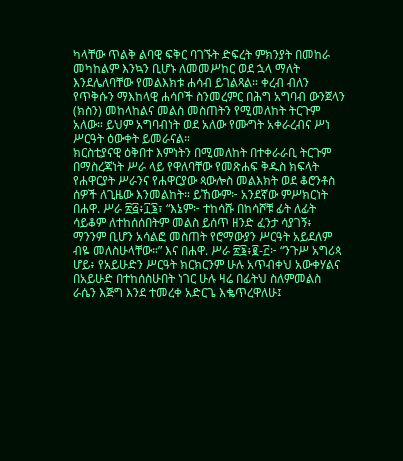ካላቸው ጥልቅ ልባዊ ፍቅር ባገኙት ድፍረት ምክንያት በመከራ መካከልም እንኳን ቢሆኑ ለመመሥከር ወደ ኋላ ማለት እንደሌለባቸው የመልእክቱ ሐሳብ ይገልጻል። ቀረብ ብለን የጥቅሱን ማእከላዊ ሐሳቦች ስንመረምር በሕግ አግባብ ውንጀላን (ክስን) መከላከልና መልስ መስጠትን የሚመለከት ትርጉም አለው። ይህም አግባብነት ወደ አለው የሙግት አቀራረብና ሥነ ሥርዓት ዕውቀት ይመራናል።
ክርስቲያናዊ ዕቅበተ እምነትን በሚመለከት በተቀራራቢ ትርጉም በማስረጃነት ሥራ ላይ የዋለባቸው የመጽሐፍ ቅዱስ ክፍላት የሐዋርያት ሥራንና የሐዋርያው ጳውሎስ መልእክት ወደ ቆሮንቶስ ሰዎች ለጊዜው እንመልከት። ይኸውም፦ አንደኛው ምሥክርነት በሐዋ. ሥራ ፳፭፥፲፮፣ “እኔም፦ ተከሳሹ በከሳሾቹ ፊት ለፊት ሳይቆም ለተከሰሰበትም መልስ ይሰጥ ዘንድ ፈንታ ሳያገኝ፥ ማንንም ቢሆን አሳልፎ መስጠት የሮማውያን ሥርዓት አይደለም ብዬ መለስሁላቸው።” እና በሐዋ. ሥራ ፳፮፥፪-፫፦ “ንጉሥ አግሪጳ ሆይ፥ የአይሁድን ሥርዓት ክርክርንም ሁሉ አጥብቀህ አውቀሃልና በአይሁድ በተከሰስሁበት ነገር ሁሉ ዛሬ በፊትህ ስለምመልስ ራሴን እጅግ እንደ ተመረቀ አድርጌ እቈጥረዋለሁ፤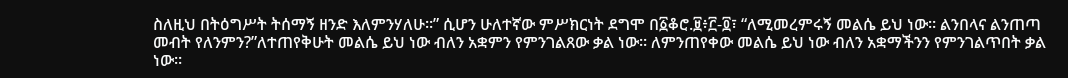ስለዚህ በትዕግሥት ትሰማኝ ዘንድ እለምንሃለሁ።” ሲሆን ሁለተኛው ምሥክርነት ደግሞ በ፩ቆሮ.፱፥፫-፬፣ “ለሚመረምሩኝ መልሴ ይህ ነው። ልንበላና ልንጠጣ መብት የለንምን?”ለተጠየቅሁት መልሴ ይህ ነው ብለን አቋምን የምንገልጸው ቃል ነው። ለምንጠየቀው መልሴ ይህ ነው ብለን አቋማችንን የምንገልጥበት ቃል ነው።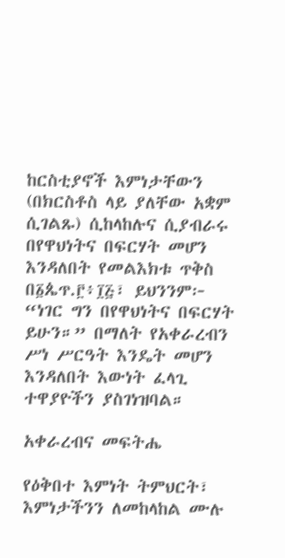ከርስቲያኖች እምነታቸውን (በክርስቶስ ላይ ያለቸው አቋም ሲገልጹ) ሲከላከሉና ሲያብራሩ በየዋህነትና በፍርሃት መሆን እንዳለበት የመልእክቱ ጥቅስ በ፩ጴጥ.፫፥፲፭፣ ይህንንም፦ “ነገር ግን በየዋህነትና በፍርሃት ይሁን።” በማለት የአቀራረብን ሥነ ሥርዓት እንዴት መሆን እንዳለበት እውነት ፈላጊ ተዋያዮችን ያስገነዝባል።

አቀራረብና መፍትሔ

የዕቅበተ እምነት ትምህርት፣ እምነታችንን ለመከላከል ሙሉ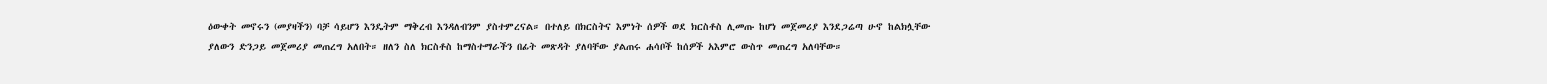ዕውቀት መኖሩን (መያዛችን) ባቻ ሳይሆን እንዴትም ማቅረብ እንዳለብንም ያስተምረናል። በተለይ በክርስትና እምነት ሰዎች ወደ ክርስቶስ ሊመጡ ከሆነ መጀመሪያ እንደጋሬጣ ሁኖ ከልክሏቸው ያለውን ድንጋይ መጀመሪያ መጠረግ አለበት። ዘለን ስለ ክርስቶስ ከማስተማራችን በፊት መጽዳት ያለባቸው ያልጠሩ ሐሳቦች ከሰዎች አእምሮ ውስጥ መጠረግ አለባቸው።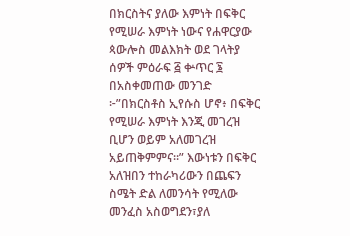በክርስትና ያለው እምነት በፍቅር የሚሠራ እምነት ነውና የሐዋርያው ጳውሎስ መልእክት ወደ ገላትያ ሰዎች ምዕራፍ ፭ ቍጥር ፮ በአስቀመጠው መንገድ ፦”በክርስቶስ ኢየሱስ ሆኖ፥ በፍቅር የሚሠራ እምነት እንጂ መገረዝ ቢሆን ወይም አለመገረዝ አይጠቅምምና።” እውነቱን በፍቅር አለዝበን ተከራካሪውን በጨፍን ስሜት ድል ለመንሳት የሚለው መንፈስ አስወግደን፣ያለ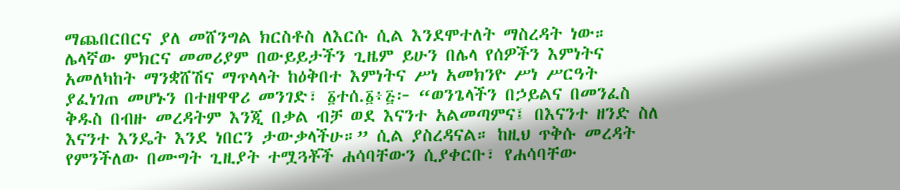ማጨበርበርና ያለ መሸንግል ክርስቶስ ለእርሱ ሲል እንደሞተለት ማስረዳት ነው። ሌላኛው ምክርና መመሪያም በውይይታችን ጊዜም ይሁን በሌላ የሰዎችን እምነትና አመለካከት ማንቋሸሽና ማጥላላት ከዕቅበተ እምነትና ሥነ አመክንዮ ሥነ ሥርዓት ያፈነገጠ መሆኑን በተዘዋዋሪ መንገድ፣ ፩ተሰ.፩፥፭፦ “ወንጌላችን በኃይልና በመንፈስ ቅዱስ በብዙ መረዳትም እንጂ በቃል ብቻ ወደ እናንተ አልመጣምና፤ በእናንተ ዘንድ ስለ እናንተ እንዴት እንደ ነበርን ታውቃላችሁ።” ሲል ያስረዳናል። ከዚህ ጥቅሱ መረዳት የምንችለው በሙግት ጊዚያት ተሟጓቾች ሐሳባቸውን ሲያቀርቡ፣ የሐሳባቸው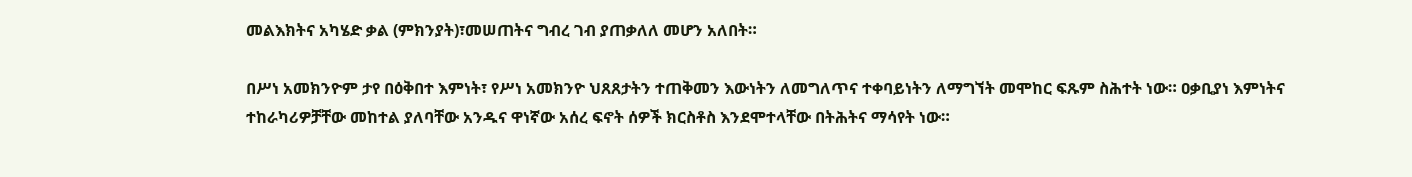መልእክትና አካሄድ ቃል (ምክንያት)፣መሠጠትና ግብረ ገብ ያጠቃለለ መሆን አለበት።

በሥነ አመክንዮም ታየ በዕቅበተ እምነት፣ የሥነ አመክንዮ ህጸጸታትን ተጠቅመን እውነትን ለመግለጥና ተቀባይነትን ለማግኘት መሞከር ፍጹም ስሕተት ነው። ዐቃቢያነ እምነትና ተከራካሪዎቻቸው መከተል ያለባቸው አንዱና ዋነኛው አሰረ ፍኖት ሰዎች ክርስቶስ እንደሞተላቸው በትሕትና ማሳየት ነው።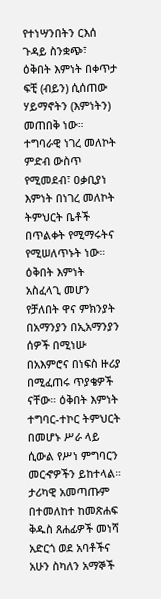የተነሣንበትን ርእሰ ጉዳይ ስንቋጭ፣ ዕቅበት እምነት በቀጥታ ፍቺ (ብይን) ሲሰጠው ሃይማኖትን (እምነትን) መጠበቅ ነው። ተግባራዊ ነገረ መለኮት ምድብ ውስጥ የሚመደብ፣ ዐቃቢያነ እምነት በነገረ መለኮት ትምህርት ቤቶች በጥልቀት የሚማሩትና የሚሠለጥኑት ነው። ዕቅበት እምነት አስፈላጊ መሆን የቻለበት ዋና ምክንያት በአማንያን በኢአማንያን ሰዎች በሚነሡ በአእምሮና በነፍስ ዙሪያ በሚፈጠሩ ጥያቄዎች ናቸው። ዕቅበት እምነት ተግባር-ተኮር ትምህርት በመሆኑ ሥራ ላይ ሲውል የሥነ ምግባርን መርኆዎችን ይከተላል። ታሪካዊ አመጣጡም በተመለከተ ከመጽሐፍ ቅዱስ ጸሐፊዎች መነሻ አድርጎ ወደ አባቶችና አሁን ስካለን አማኞች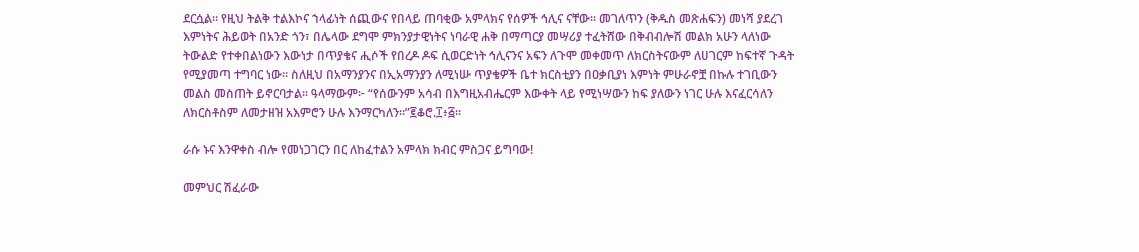ደርሷል። የዚህ ትልቅ ተልእኮና ኀላፊነት ሰጪውና የበላይ ጠባቂው አምላክና የሰዎች ኅሊና ናቸው። መገለጥን (ቅዱስ መጽሐፍን) መነሻ ያደረገ እምነትና ሕይወት በአንድ ጎን፣ በሌላው ደግሞ ምክንያታዊነትና ነባራዊ ሐቅ በማጣርያ መሣሪያ ተፈትሸው በቅብብሎሽ መልክ አሁን ላለነው ትውልድ የተቀበልነውን እውነታ በጥያቄና ሒሶች የበረዶ ዶፍ ሲወርድነት ኅሊናንና አፍን ለጉሞ መቀመጥ ለክርስትናውም ለሀገርም ከፍተኛ ጉዳት የሚያመጣ ተግባር ነው። ስለዚህ በአማንያንና በኢአማንያን ለሚነሡ ጥያቄዎች ቤተ ክርስቲያን በዐቃቢያነ እምነት ምሁራኖቿ በኩሉ ተገቢውን መልስ መስጠት ይኖርባታል። ዓላማውም፦ “የሰውንም አሳብ በእግዚአብሔርም እውቀት ላይ የሚነሣውን ከፍ ያለውን ነገር ሁሉ እናፈርሳለን ለክርስቶስም ለመታዘዝ አእምሮን ሁሉ እንማርካለን።”፪ቆሮ.፲፥፭።

ራሱ ኑና እንዋቀስ ብሎ የመነጋገርን በር ለከፈተልን አምላክ ክብር ምስጋና ይግባው!

መምህር ሽፈራው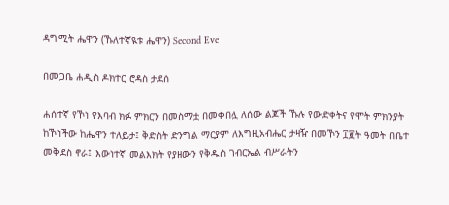ዳግሚት ሔዋን (ኹለተኛዪቱ ሔዋን) Second Eve

በመጋቤ ሐዲስ ዶክተር ሮዳስ ታደሰ

ሐሰተኛ የኾነ የእባብ ክፉ ምክርን በመስማቷ በመቀበሏ ለሰው ልጆች ኹሉ የውድቀትና የሞት ምክንያት ከኾነችው ከሔዋን ተለይታ፤ ቅድስት ድንግል ማርያም ለእግዚአብሔር ታዛዥ በመኾን ፲፪ት ዓመት በቤተ መቅደስ ኖራ፤ እውነተኛ መልእክት የያዘውን የቅዱስ ገብርኤል ብሥራትን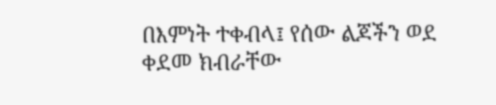በእምነት ተቀብላ፤ የሰው ልጆችን ወደ ቀደመ ክብራቸው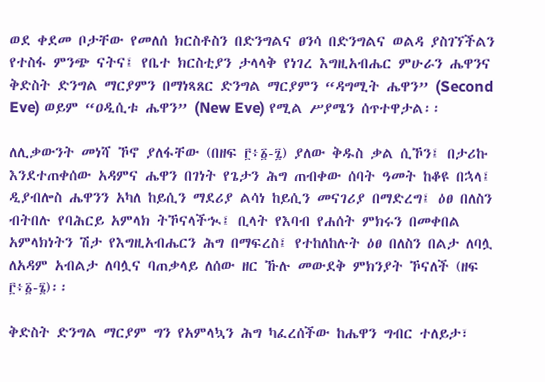ወደ ቀደመ ቦታቸው የመለሰ ክርስቶስን በድንግልና ፀንሳ በድንግልና ወልዳ ያስገኘችልን የተስፋ ምንጭ ናትና፤ የቤተ ክርስቲያን ታላላቅ የነገረ እግዚአብሔር ምሁራን ሔዋንና ቅድስት ድንግል ማርያምን በማነጻጸር ድንግል ማርያምን “ዳግሚት ሔዋን” (Second Eve) ወይም “ዐዲሲቱ ሔዋን” (New Eve) የሚል ሥያሜን ሰጥተዋታል፡፡

ለሊቃውንት መነሻ ኾኖ ያለፋቸው (በዘፍ ፫፥፩-፯) ያለው ቅዱስ ቃል ሲኾን፤ በታሪኩ እንደተጠቀሰው አዳምና ሔዋን በገነት የጌታን ሕግ ጠብቀው ሰባት ዓመት ከቆዩ በኋላ፤ ዲያብሎስ ሔዋንን አካለ ከይሲን ማደሪያ ልሳነ ከይሲን መናገሪያ በማድረግ፤ ዕፀ በለስን ብትበሉ የባሕርይ አምላክ ትኾናላችኊ፤ ቢላት የእባብ የሐሰት ምክሩን በመቀበል አምላክነትን ሽታ የእግዚአብሔርን ሕግ በማፍረስ፤ የተከለከሉት ዕፀ በለስን በልታ ለባሏ ለአዳም አብልታ ለባሏና ባጠቃላይ ለሰው ዘር ኹሉ መውደቅ ምክንያት ኾናለች (ዘፍ ፫፥፩-፮)፡፡

ቅድስት ድንግል ማርያም ግን የአምላኳን ሕግ ካፈረሰችው ከሔዋን ግብር ተለይታ፣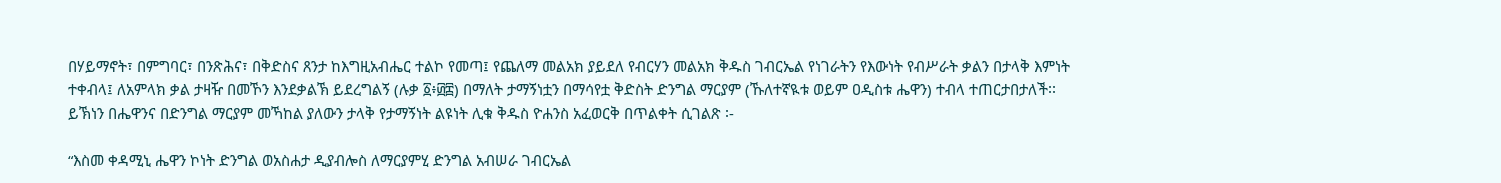በሃይማኖት፣ በምግባር፣ በንጽሕና፣ በቅድስና ጸንታ ከእግዚአብሔር ተልኮ የመጣ፤ የጨለማ መልአክ ያይደለ የብርሃን መልአክ ቅዱስ ገብርኤል የነገራትን የእውነት የብሥራት ቃልን በታላቅ እምነት ተቀብላ፤ ለአምላክ ቃል ታዛዥ በመኾን እንደቃልኽ ይደረግልኝ (ሉቃ ፩፥፴፰) በማለት ታማኝነቷን በማሳየቷ ቅድስት ድንግል ማርያም (ኹለተኛዪቱ ወይም ዐዲስቱ ሔዋን) ተብላ ተጠርታበታለች፡፡
ይኽነን በሔዋንና በድንግል ማርያም መኻከል ያለውን ታላቅ የታማኝነት ልዩነት ሊቁ ቅዱስ ዮሐንስ አፈወርቅ በጥልቀት ሲገልጽ ፡-

“እስመ ቀዳሚኒ ሔዋን ኮነት ድንግል ወአስሐታ ዲያብሎስ ለማርያምሂ ድንግል አብሠራ ገብርኤል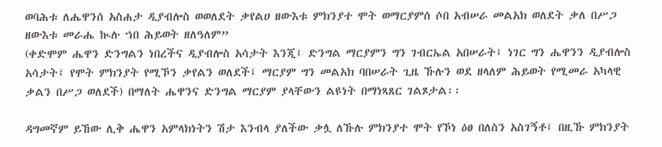ወባሕቱ ለሔዋንሰ አስሐታ ዲያብሎስ ወወለደት ቃየልሀ ዘውእቱ ምክንያተ ሞት ወማርያምሰ ሶበ አብሠራ መልአክ ወለደት ቃለ በሥጋ ዘውእቱ መራሔ ኲሉ ኀበ ሕይወት ዘለዓለም”
(ቀድሞም ሔዋን ድንግልን ነበረችና ዲያብሎስ አሳታት እንጂ፤ ድንግል ማርያምን ግን ገብርኤል አበሠራት፤ ነገር ግን ሔዋንን ዲያብሎስ አሳታት፤ የሞት ምክንያት የሚኾን ቃየልን ወለደች፤ ማርያም ግን መልአክ ባበሠራት ጊዜ ኹሉን ወደ ዘላለም ሕይወት የሚመራ አካላዊ ቃልን በሥጋ ወለደች) በማለት ሔዋንና ድንግል ማርያም ያላቸውን ልዩነት በማነጻጸር ገልጾታል፡፡

ዳግመኛም ይኸው ሊቅ ሔዋን አምላክነትን ሽታ እንብላ ያለችው ቃሏ ለኹሉ ምክንያተ ሞት የኾነ ዕፀ በለስን አስገኝቶ፤ በዚኹ ምክንያት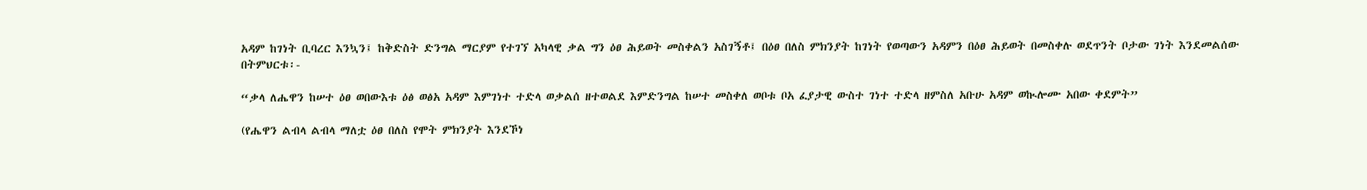አዳም ከገነት ቢባረር እንኳን፤ ከቅድስት ድንግል ማርያም የተገኘ አካላዊ ቃል ግን ዕፀ ሕይወት መስቀልን አስገኝቶ፤ በዕፀ በለስ ምክንያት ከገነት የወጣውን አዳምን በዕፀ ሕይወት በመስቀሉ ወደጥንት ቦታው ገነት እንደመልሰው በትምህርቱ፡-

“ቃላ ለሔዋን ከሠተ ዕፀ ወበውእቱ ዕፅ ወፅአ አዳም እምገነተ ተድላ ወቃልሰ ዘተወልደ እምድንግል ከሠተ መስቀለ ወቦቱ ቦአ ፈያታዊ ውስተ ገነተ ተድላ ዘምስለ አቡሁ አዳም ወኲሎሙ አበው ቀደምት”

(የሔዋን ልብላ ልብላ ማለቷ ዕፀ በለስ የሞት ምክንያት እንደኾነ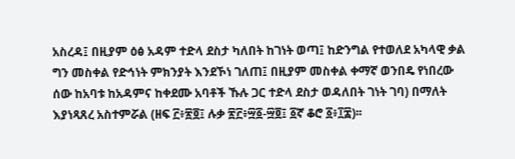አስረዳ፤ በዚያም ዕፅ አዳም ተድላ ደስታ ካለበት ከገነት ወጣ፤ ከድንግል የተወለደ አካላዊ ቃል ግን መስቀል የድኅነት ምክንያት እንደኾነ ገለጠ፤ በዚያም መስቀል ቀማኛ ወንበዴ የነበረው ሰው ከአባቱ ከአዳምና ከቀደሙ አባቶች ኹሉ ጋር ተድላ ደስታ ወዳለበት ገነት ገባ) በማለት እያነጻጸረ አስተምሯል (ዘፍ ፫፥፳፬፤ ሉቃ ፳፫፥፵፩-፵፬፤ ፩ኛ ቆሮ ፩፥፲፰)፡፡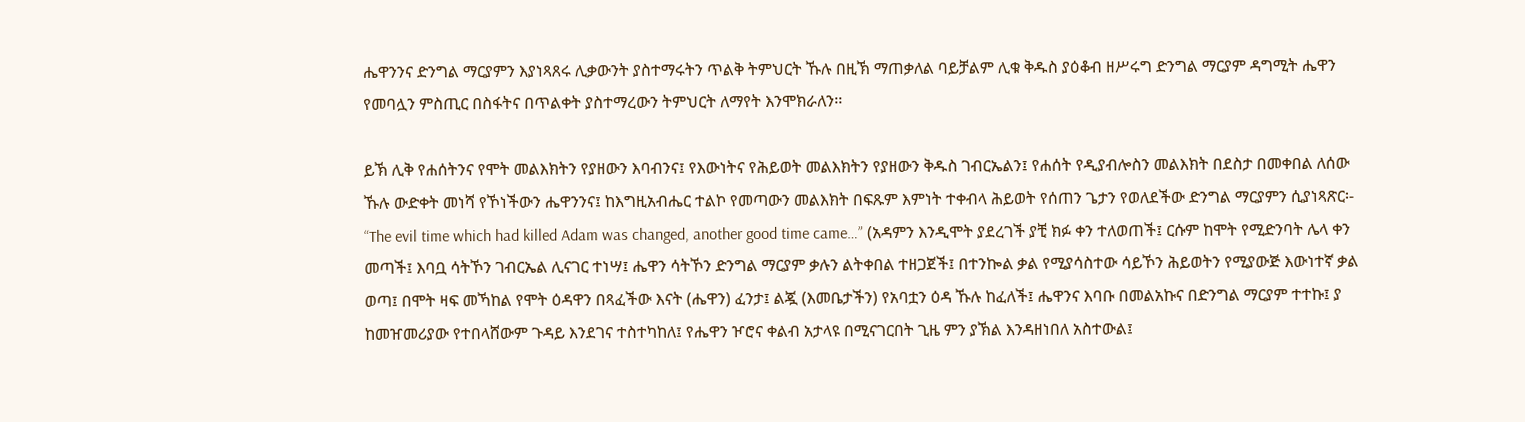ሔዋንንና ድንግል ማርያምን እያነጻጸሩ ሊቃውንት ያስተማሩትን ጥልቅ ትምህርት ኹሉ በዚኽ ማጠቃለል ባይቻልም ሊቁ ቅዱስ ያዕቆብ ዘሥሩግ ድንግል ማርያም ዳግሚት ሔዋን የመባሏን ምስጢር በስፋትና በጥልቀት ያስተማረውን ትምህርት ለማየት እንሞክራለን፡፡

ይኽ ሊቅ የሐሰትንና የሞት መልእክትን የያዘውን እባብንና፤ የእውነትና የሕይወት መልእክትን የያዘውን ቅዱስ ገብርኤልን፤ የሐሰት የዲያብሎስን መልእክት በደስታ በመቀበል ለሰው ኹሉ ውድቀት መነሻ የኾነችውን ሔዋንንና፤ ከእግዚአብሔር ተልኮ የመጣውን መልእክት በፍጹም እምነት ተቀብላ ሕይወት የሰጠን ጌታን የወለደችው ድንግል ማርያምን ሲያነጻጽር፡- “The evil time which had killed Adam was changed, another good time came…” (አዳምን እንዲሞት ያደረገች ያቺ ክፉ ቀን ተለወጠች፤ ርሱም ከሞት የሚድንባት ሌላ ቀን መጣች፤ እባቧ ሳትኾን ገብርኤል ሊናገር ተነሣ፤ ሔዋን ሳትኾን ድንግል ማርያም ቃሉን ልትቀበል ተዘጋጀች፤ በተንኰል ቃል የሚያሳስተው ሳይኾን ሕይወትን የሚያውጅ እውነተኛ ቃል ወጣ፤ በሞት ዛፍ መኻከል የሞት ዕዳዋን በጻፈችው እናት (ሔዋን) ፈንታ፤ ልጇ (እመቤታችን) የአባቷን ዕዳ ኹሉ ከፈለች፤ ሔዋንና እባቡ በመልአኩና በድንግል ማርያም ተተኩ፤ ያ ከመዠመሪያው የተበላሸውም ጉዳይ እንደገና ተስተካከለ፤ የሔዋን ዦሮና ቀልብ አታላዩ በሚናገርበት ጊዜ ምን ያኽል እንዳዘነበለ አስተውል፤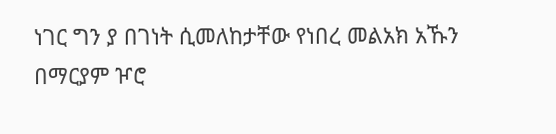ነገር ግን ያ በገነት ሲመለከታቸው የነበረ መልአክ አኹን በማርያም ዦሮ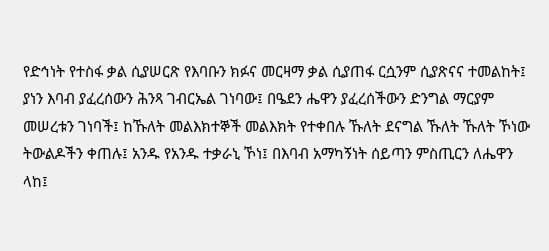የድኅነት የተስፋ ቃል ሲያሠርጽ የእባቡን ክፉና መርዛማ ቃል ሲያጠፋ ርሷንም ሲያጽናና ተመልከት፤ ያነን እባብ ያፈረሰውን ሕንጻ ገብርኤል ገነባው፤ በዔደን ሔዋን ያፈረሰችውን ድንግል ማርያም መሠረቱን ገነባች፤ ከኹለት መልእክተኞች መልእክት የተቀበሉ ኹለት ደናግል ኹለት ኹለት ኾነው ትውልዶችን ቀጠሉ፤ አንዱ የአንዱ ተቃራኒ ኾነ፤ በእባብ አማካኝነት ሰይጣን ምስጢርን ለሔዋን ላከ፤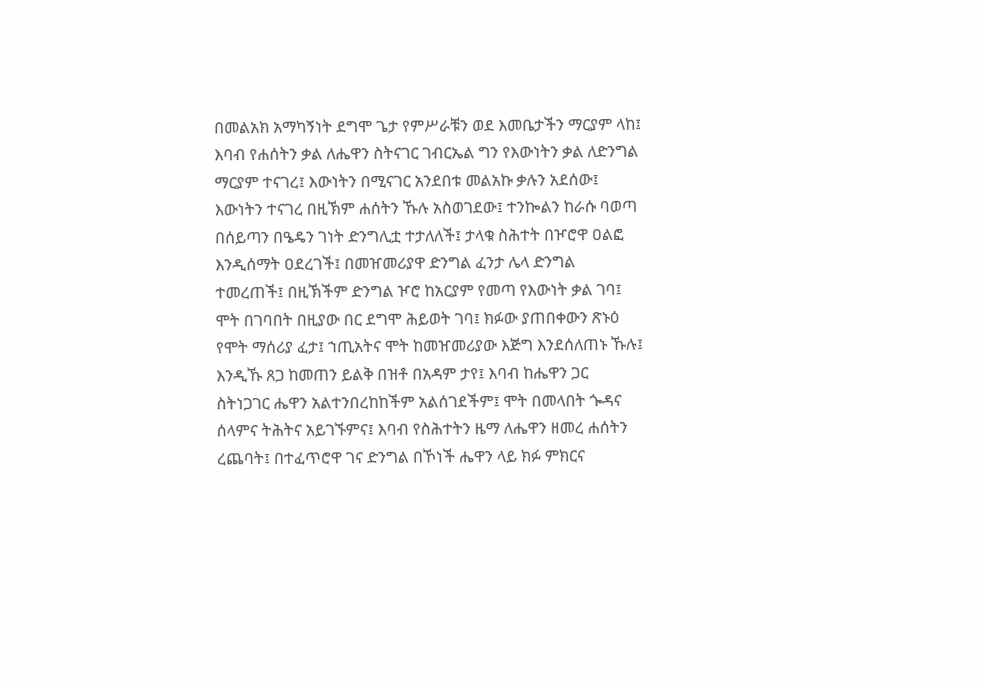በመልአክ አማካኝነት ደግሞ ጌታ የምሥራቹን ወደ እመቤታችን ማርያም ላከ፤ እባብ የሐሰትን ቃል ለሔዋን ስትናገር ገብርኤል ግን የእውነትን ቃል ለድንግል ማርያም ተናገረ፤ እውነትን በሚናገር አንደበቱ መልአኩ ቃሉን አደሰው፤ እውነትን ተናገረ በዚኽም ሐሰትን ኹሉ አስወገደው፤ ተንኰልን ከራሱ ባወጣ በሰይጣን በዔዴን ገነት ድንግሊቷ ተታለለች፤ ታላቁ ስሕተት በዦሮዋ ዐልፎ እንዲሰማት ዐደረገች፤ በመዠመሪያዋ ድንግል ፈንታ ሌላ ድንግል ተመረጠች፤ በዚኽችም ድንግል ዦሮ ከአርያም የመጣ የእውነት ቃል ገባ፤ ሞት በገባበት በዚያው በር ደግሞ ሕይወት ገባ፤ ክፉው ያጠበቀውን ጽኑዕ የሞት ማሰሪያ ፈታ፤ ኀጢአትና ሞት ከመዠመሪያው እጅግ እንደሰለጠኑ ኹሉ፤ እንዲኹ ጸጋ ከመጠን ይልቅ በዝቶ በአዳም ታየ፤ እባብ ከሔዋን ጋር ስትነጋገር ሔዋን አልተንበረከከችም አልሰገደችም፤ ሞት በመላበት ጐዳና ሰላምና ትሕትና አይገኙምና፤ እባብ የስሕተትን ዜማ ለሔዋን ዘመረ ሐሰትን ረጨባት፤ በተፈጥሮዋ ገና ድንግል በኾነች ሔዋን ላይ ክፉ ምክርና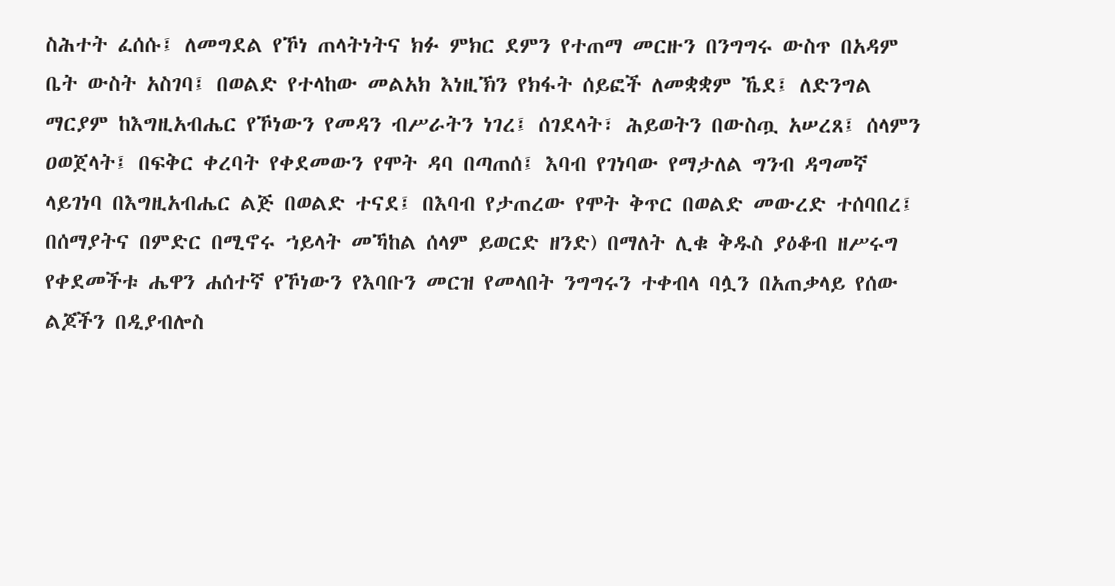ስሕተት ፈሰሱ፤ ለመግደል የኾነ ጠላትነትና ክፉ ምክር ደምን የተጠማ መርዙን በንግግሩ ውስጥ በአዳም ቤት ውስት አስገባ፤ በወልድ የተላከው መልአክ እነዚኽን የክፋት ሰይፎች ለመቋቋም ኼደ፤ ለድንግል ማርያም ከእግዚአብሔር የኾነውን የመዳን ብሥራትን ነገረ፤ ሰገደላት፣ ሕይወትን በውስጧ አሠረጸ፤ ሰላምን ዐወጀላት፤ በፍቅር ቀረባት የቀደመውን የሞት ዳባ በጣጠሰ፤ እባብ የገነባው የማታለል ግንብ ዳግመኛ ላይገነባ በእግዚአብሔር ልጅ በወልድ ተናደ፤ በእባብ የታጠረው የሞት ቅጥር በወልድ መውረድ ተሰባበረ፤ በሰማያትና በምድር በሚኖሩ ኀይላት መኻከል ሰላም ይወርድ ዘንድ) በማለት ሊቁ ቅዱስ ያዕቆብ ዘሥሩግ የቀደመችቱ ሔዋን ሐሰተኛ የኾነውን የእባቡን መርዝ የመላበት ንግግሩን ተቀብላ ባሏን በአጠቃላይ የሰው ልጆችን በዲያብሎስ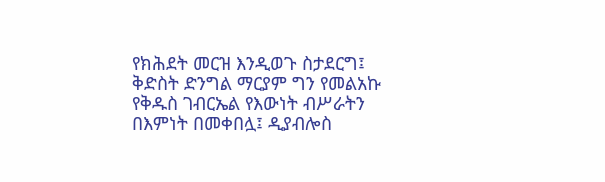የክሕደት መርዝ እንዲወጉ ስታደርግ፤ ቅድስት ድንግል ማርያም ግን የመልአኩ የቅዱስ ገብርኤል የእውነት ብሥራትን በእምነት በመቀበሏ፤ ዲያብሎስ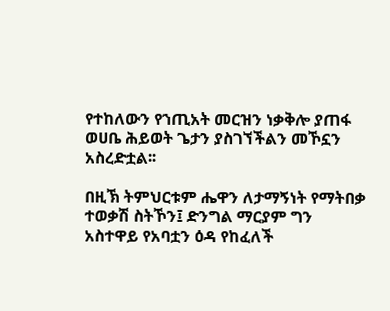የተከለውን የኀጢአት መርዝን ነቃቅሎ ያጠፋ ወሀቤ ሕይወት ጌታን ያስገኘችልን መኾኗን አስረድቷል፡፡

በዚኽ ትምህርቱም ሔዋን ለታማኝነት የማትበቃ ተወቃሽ ስትኾን፤ ድንግል ማርያም ግን አስተዋይ የአባቷን ዕዳ የከፈለች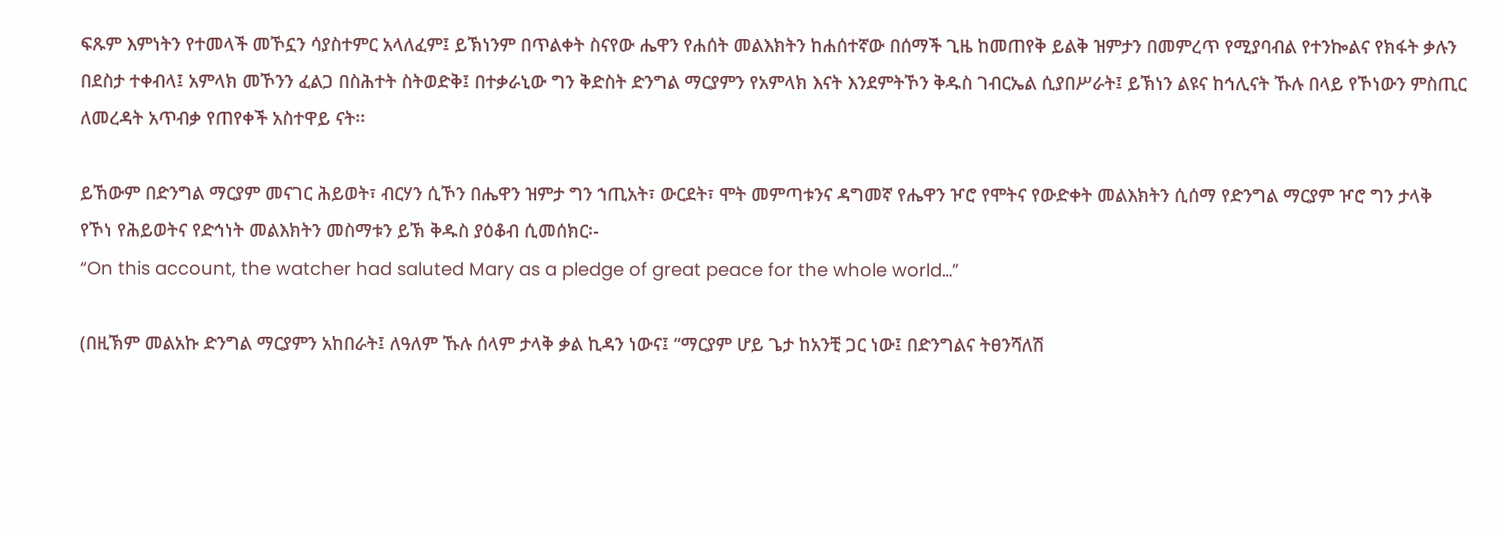ፍጹም እምነትን የተመላች መኾኗን ሳያስተምር አላለፈም፤ ይኽነንም በጥልቀት ስናየው ሔዋን የሐሰት መልእክትን ከሐሰተኛው በሰማች ጊዜ ከመጠየቅ ይልቅ ዝምታን በመምረጥ የሚያባብል የተንኰልና የክፋት ቃሉን በደስታ ተቀብላ፤ አምላክ መኾንን ፈልጋ በስሕተት ስትወድቅ፤ በተቃራኒው ግን ቅድስት ድንግል ማርያምን የአምላክ እናት እንደምትኾን ቅዱስ ገብርኤል ሲያበሥራት፤ ይኽነን ልዩና ከኅሊናት ኹሉ በላይ የኾነውን ምስጢር ለመረዳት አጥብቃ የጠየቀች አስተዋይ ናት፡፡

ይኸውም በድንግል ማርያም መናገር ሕይወት፣ ብርሃን ሲኾን በሔዋን ዝምታ ግን ኀጢአት፣ ውርደት፣ ሞት መምጣቱንና ዳግመኛ የሔዋን ዦሮ የሞትና የውድቀት መልእክትን ሲሰማ የድንግል ማርያም ዦሮ ግን ታላቅ የኾነ የሕይወትና የድኅነት መልእክትን መስማቱን ይኽ ቅዱስ ያዕቆብ ሲመሰክር፡-
“On this account, the watcher had saluted Mary as a pledge of great peace for the whole world…”

(በዚኽም መልአኩ ድንግል ማርያምን አከበራት፤ ለዓለም ኹሉ ሰላም ታላቅ ቃል ኪዳን ነውና፤ “ማርያም ሆይ ጌታ ከአንቺ ጋር ነው፤ በድንግልና ትፀንሻለሽ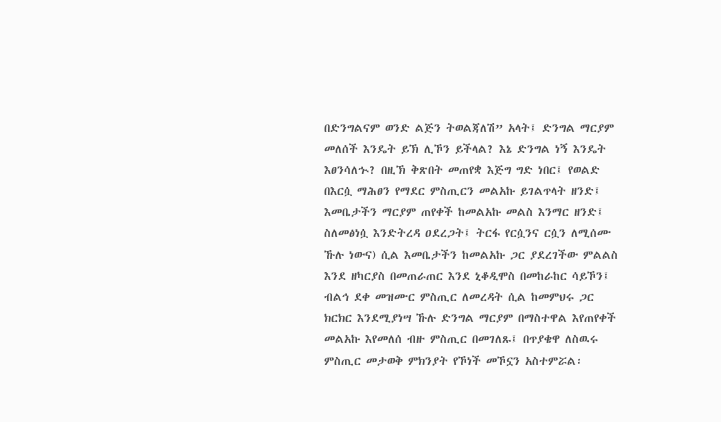በድንግልናም ወንድ ልጅን ትወልጃለሽ” አላት፤ ድንግል ማርያም መለሰች እንዴት ይኽ ሊኾን ይችላል? እኔ ድንግል ነኝ እንዴት እፀንሳለኍ? በዚኽ ቅጽበት መጠየቋ እጅግ ግድ ነበር፤ የወልድ በእርሷ ማሕፀን የማደር ምስጢርን መልአኩ ይገልጥላት ዘንድ፤ እመቤታችን ማርያም ጠየቀች ከመልአኩ መልስ እንማር ዘንድ፤ ስለመፅነሷ እንድትረዳ ዐደረጋት፤ ትርፋ የርሷንና ርሷን ለሚሰሙ ኹሉ ነውና) ሲል እመቤታችን ከመልአኩ ጋር ያደረገችው ምልልስ እንደ ዘካርያስ በመጠራጠር እንደ ኒቆዲሞስ በመከራከር ሳይኾን፤ ብልኅ ደቀ መዝሙር ምስጢር ለመረዳት ሲል ከመምህሩ ጋር ክርክር እንደሚያነሣ ኹሉ ድንግል ማርያም በማስተዋል እየጠየቀች መልአኩ እየመለሰ ብዙ ምስጢር በመገለጹ፤ በጥያቄዋ ለስዉሩ ምስጢር መታወቅ ምክንያት የኾነች መኾኗን አስተምሯል፡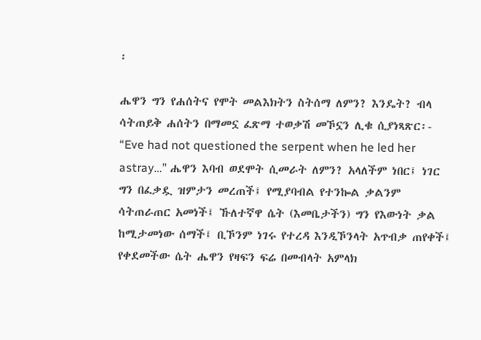፡

ሔዋን ግን የሐሰትና የሞት መልእክትን ስትሰማ ለምን? እንዴት? ብላ ሳትጠይቅ ሐሰትን በማመኗ ፈጽማ ተወቃሽ መኾኗን ሊቁ ሲያነጻጽር፡- “Eve had not questioned the serpent when he led her astray…” ሔዋን እባብ ወደሞት ሲመራት ለምን? አላለችም ነበር፤ ነገር ግን በፈቃዷ ዝምታን መረጠች፤ የሚያባብል የተንኰል ቃልንም ሳትጠራጠር አመነች፤ ኹለተኛዋ ሴት (እመቤታችን) ግን የእውነት ቃል ከሚታመነው ሰማች፤ ቢኾንም ነገሩ የተረዳ እንዲኾንላት አጥብቃ ጠየቀች፤ የቀደመችው ሴት ሔዋን የዛፍን ፍሬ በመብላት አምላክ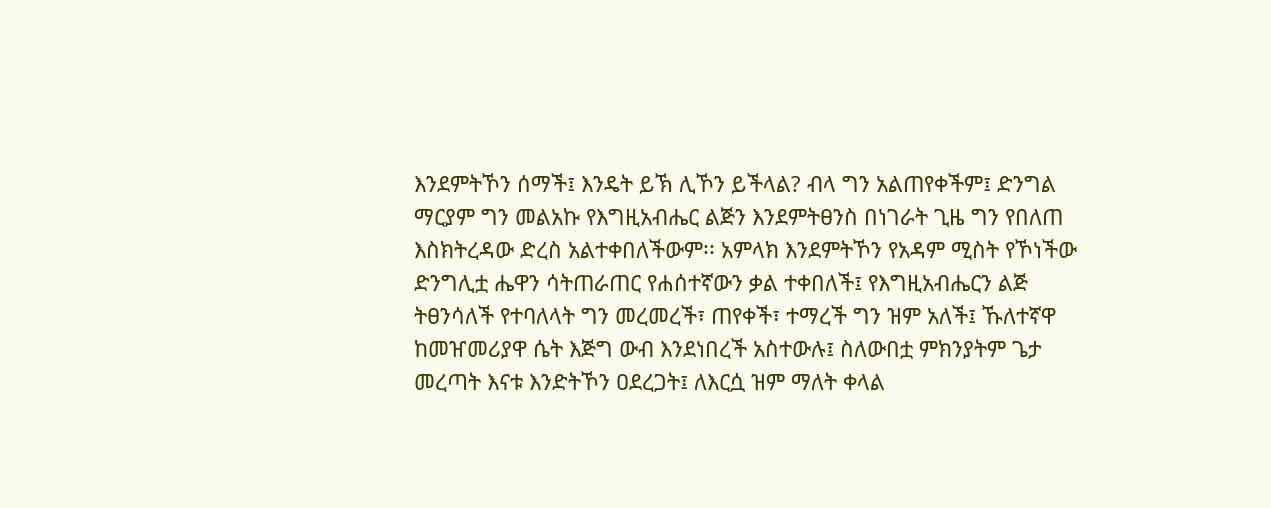እንደምትኾን ሰማች፤ እንዴት ይኽ ሊኾን ይችላል? ብላ ግን አልጠየቀችም፤ ድንግል ማርያም ግን መልአኩ የእግዚአብሔር ልጅን እንደምትፀንስ በነገራት ጊዜ ግን የበለጠ እስክትረዳው ድረስ አልተቀበለችውም፡፡ አምላክ እንደምትኾን የአዳም ሚስት የኾነችው ድንግሊቷ ሔዋን ሳትጠራጠር የሐሰተኛውን ቃል ተቀበለች፤ የእግዚአብሔርን ልጅ ትፀንሳለች የተባለላት ግን መረመረች፣ ጠየቀች፣ ተማረች ግን ዝም አለች፤ ኹለተኛዋ ከመዠመሪያዋ ሴት እጅግ ውብ እንደነበረች አስተውሉ፤ ስለውበቷ ምክንያትም ጌታ መረጣት እናቱ እንድትኾን ዐደረጋት፤ ለእርሷ ዝም ማለት ቀላል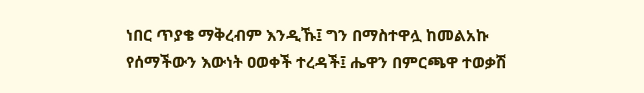ነበር ጥያቄ ማቅረብም እንዲኹ፤ ግን በማስተዋሏ ከመልአኩ የሰማችውን እውነት ዐወቀች ተረዳች፤ ሔዋን በምርጫዋ ተወቃሽ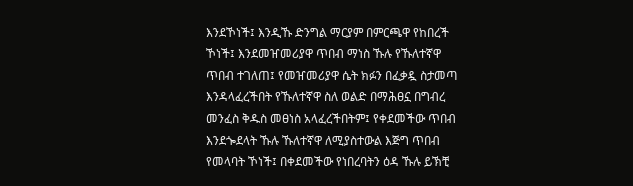እንደኾነች፤ እንዲኹ ድንግል ማርያም በምርጫዋ የከበረች ኾነች፤ እንደመዠመሪያዋ ጥበብ ማነስ ኹሉ የኹለተኛዋ ጥበብ ተገለጠ፤ የመዠመሪያዋ ሴት ክፉን በፈቃዷ ስታመጣ እንዳላፈረችበት የኹለተኛዋ ስለ ወልድ በማሕፀኗ በግብረ መንፈስ ቅዱስ መፀነስ አላፈረችበትም፤ የቀደመችው ጥበብ እንደጐደላት ኹሉ ኹለተኛዋ ለሚያስተውል እጅግ ጥበብ የመላባት ኾነች፤ በቀደመችው የነበረባትን ዕዳ ኹሉ ይኽቺ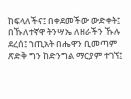ከፍላለችና፤ በቀደመችው ውድቀት፤ በኹለተኛዋ ትንሣኤ ለዘራችን ኹሉ ደረሰ፤ ኀጢአት በሔዋን ቢመጣም ጽድቅ ግን ከድንግል ማርያም ተገኘ፤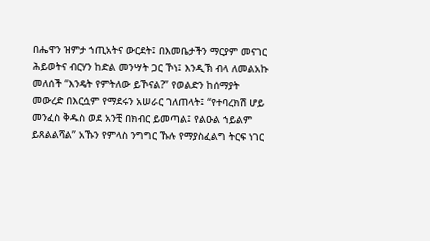በሔዋን ዝምታ ኀጢአትና ውርደት፤ በእመቤታችን ማርያም መናገር ሕይወትና ብርሃን ከድል መንሣት ጋር ኾነ፤ እንዲኽ ብላ ለመልአኩ መለሰች “እንዴት የምትለው ይኾናል?” የወልድን ከሰማያት መውረድ በእርሷም የማደሩን አሠራር ገለጠላት፤ “የተባረክሽ ሆይ መንፈስ ቅዱስ ወደ አንቺ በክብር ይመጣል፤ የልዑል ኀይልም ይጸልልሻል” አኹን የምላስ ንግግር ኹሉ የማያስፈልግ ትርፍ ነገር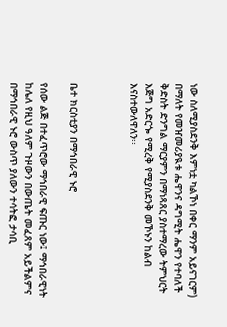ነው ስለሚያስደንቅ እምነቷ ካልኾነ በቀር ማንም አይናገርም) በማለት የመዠመሪያዪቱ ሔዋንና ዳግሚት ሔዋን የተባለች ቅድስት ድንግል ማርያምን በማነጻጸር ያስተማረው ትምህርት እጅግ አድርጐ የሚረቅ የሚያስደንቅ መኾኑን ከልብ እናስተውለዋለን፡፡



ቤተ ክርስቲያን በማኅበራዊ ኑሮ

የሰው ልጅ በተፈጥሮው ማኅበራዊ ፍጡር ነው፤ ማኅበራዊነት ከሌለ የዚህ ዓለም ጉዞውን በውጤት መፈጸም አይችልምና በማኅበራዊ ኑሮ ውስጥ ያለውን ተሳትፎ ታሳቢ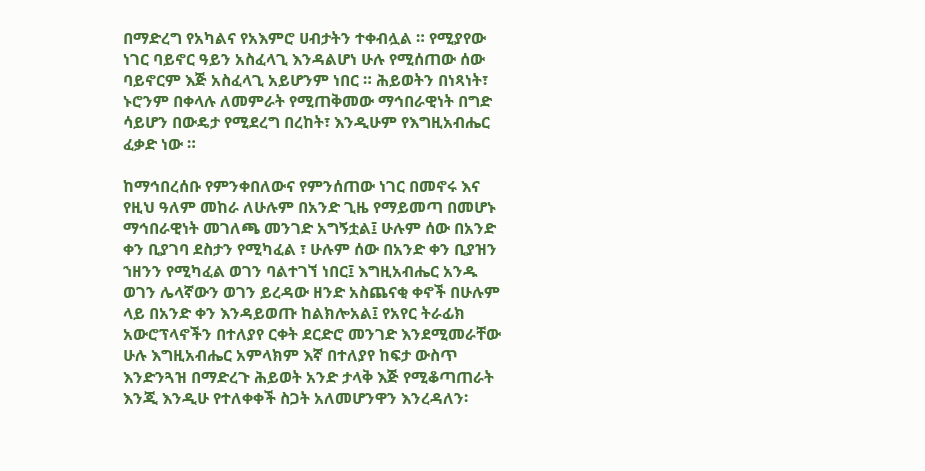በማድረግ የአካልና የአእምሮ ሀብታትን ተቀብሏል ። የሚያየው ነገር ባይኖር ዓይን አስፈላጊ እንዳልሆነ ሁሉ የሚሰጠው ሰው ባይኖርም እጅ አስፈላጊ አይሆንም ነበር ። ሕይወትን በነጻነት፣ ኑሮንም በቀላሉ ለመምራት የሚጠቅመው ማኅበራዊነት በግድ ሳይሆን በውዴታ የሚደረግ በረከት፣ እንዲሁም የእግዚአብሔር ፈቃድ ነው ።

ከማኅበረሰቡ የምንቀበለውና የምንሰጠው ነገር በመኖሩ እና የዚህ ዓለም መከራ ለሁሉም በአንድ ጊዜ የማይመጣ በመሆኑ ማኅበራዊነት መገለጫ መንገድ አግኝቷል፤ ሁሉም ሰው በአንድ ቀን ቢያገባ ደስታን የሚካፈል ፣ ሁሉም ሰው በአንድ ቀን ቢያዝን ኀዘንን የሚካፈል ወገን ባልተገኘ ነበር፤ እግዚአብሔር አንዱ ወገን ሌላኛውን ወገን ይረዳው ዘንድ አስጨናቂ ቀኖች በሁሉም ላይ በአንድ ቀን እንዳይወጡ ከልክሎአል፤ የአየር ትራፊክ አውሮፕላኖችን በተለያየ ርቀት ደርድሮ መንገድ እንደሚመራቸው ሁሉ እግዚአብሔር አምላክም እኛ በተለያየ ከፍታ ውስጥ እንድንጓዝ በማድረጉ ሕይወት አንድ ታላቅ እጅ የሚቆጣጠራት እንጂ እንዲሁ የተለቀቀች ስጋት አለመሆንዋን እንረዳለን፡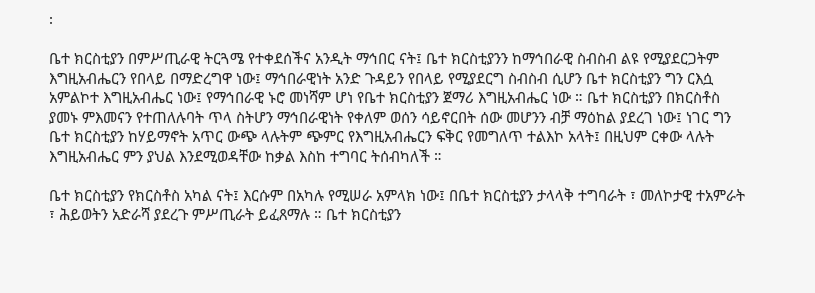፡

ቤተ ክርስቲያን በምሥጢራዊ ትርጓሜ የተቀደሰችና አንዲት ማኅበር ናት፤ ቤተ ክርስቲያንን ከማኅበራዊ ስብስብ ልዩ የሚያደርጋትም እግዚአብሔርን የበላይ በማድረግዋ ነው፤ ማኅበራዊነት አንድ ጉዳይን የበላይ የሚያደርግ ስብስብ ሲሆን ቤተ ክርስቲያን ግን ርእሷ አምልኮተ እግዚአብሔር ነው፤ የማኅበራዊ ኑሮ መነሻም ሆነ የቤተ ክርስቲያን ጀማሪ እግዚአብሔር ነው ። ቤተ ክርስቲያን በክርስቶስ ያመኑ ምእመናን የተጠለሉባት ጥላ ስትሆን ማኅበራዊነት የቀለም ወሰን ሳይኖርበት ሰው መሆንን ብቻ ማዕከል ያደረገ ነው፤ ነገር ግን ቤተ ክርስቲያን ከሃይማኖት አጥር ውጭ ላሉትም ጭምር የእግዚአብሔርን ፍቅር የመግለጥ ተልእኮ አላት፤ በዚህም ርቀው ላሉት እግዚአብሔር ምን ያህል እንደሚወዳቸው ከቃል እስከ ተግባር ትሰብካለች ።

ቤተ ክርስቲያን የክርስቶስ አካል ናት፤ እርሱም በአካሉ የሚሠራ አምላክ ነው፤ በቤተ ክርስቲያን ታላላቅ ተግባራት ፣ መለኮታዊ ተአምራት ፣ ሕይወትን አድራሻ ያደረጉ ምሥጢራት ይፈጸማሉ ። ቤተ ክርስቲያን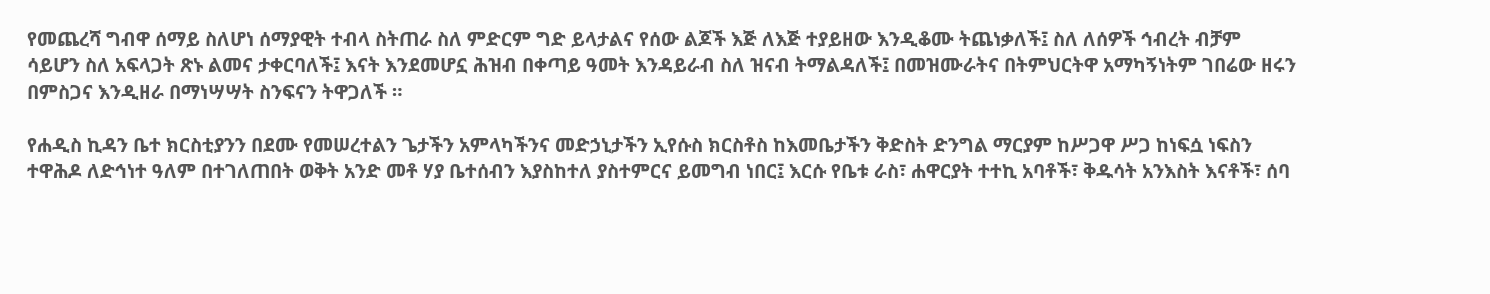የመጨረሻ ግብዋ ሰማይ ስለሆነ ሰማያዊት ተብላ ስትጠራ ስለ ምድርም ግድ ይላታልና የሰው ልጆች እጅ ለእጅ ተያይዘው እንዲቆሙ ትጨነቃለች፤ ስለ ለሰዎች ኅብረት ብቻም ሳይሆን ስለ አፍላጋት ጽኑ ልመና ታቀርባለች፤ እናት እንደመሆኗ ሕዝብ በቀጣይ ዓመት እንዳይራብ ስለ ዝናብ ትማልዳለች፤ በመዝሙራትና በትምህርትዋ አማካኝነትም ገበሬው ዘሩን በምስጋና እንዲዘራ በማነሣሣት ስንፍናን ትዋጋለች ።

የሐዲስ ኪዳን ቤተ ክርስቲያንን በደሙ የመሠረተልን ጌታችን አምላካችንና መድኃኒታችን ኢየሱስ ክርስቶስ ከእመቤታችን ቅድስት ድንግል ማርያም ከሥጋዋ ሥጋ ከነፍሷ ነፍስን ተዋሕዶ ለድኅነተ ዓለም በተገለጠበት ወቅት አንድ መቶ ሃያ ቤተሰብን እያስከተለ ያስተምርና ይመግብ ነበር፤ እርሱ የቤቱ ራስ፣ ሐዋርያት ተተኪ አባቶች፣ ቅዱሳት አንእስት እናቶች፣ ሰባ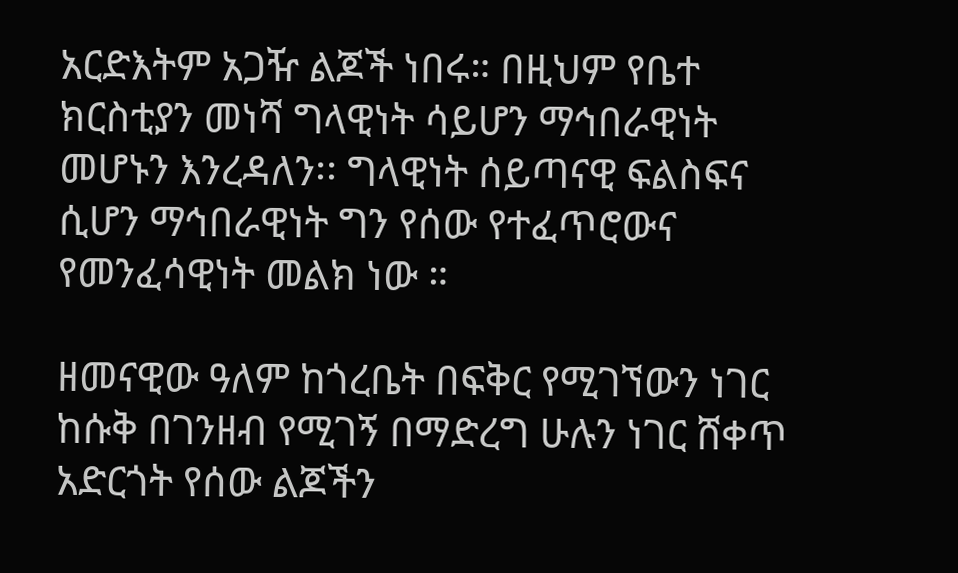አርድእትም አጋዥ ልጆች ነበሩ። በዚህም የቤተ ክርስቲያን መነሻ ግላዊነት ሳይሆን ማኅበራዊነት መሆኑን እንረዳለን፡፡ ግላዊነት ሰይጣናዊ ፍልስፍና ሲሆን ማኅበራዊነት ግን የሰው የተፈጥሮውና የመንፈሳዊነት መልክ ነው ።

ዘመናዊው ዓለም ከጎረቤት በፍቅር የሚገኘውን ነገር ከሱቅ በገንዘብ የሚገኝ በማድረግ ሁሉን ነገር ሸቀጥ አድርጎት የሰው ልጆችን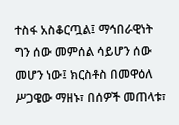ተስፋ አስቆርጧል፤ ማኅበራዊነት ግን ሰው መምሰል ሳይሆን ሰው መሆን ነው፤ ክርስቶስ በመዋዕለ ሥጋዌው ማዘኑ፣ በሰዎች መጠላቱ፣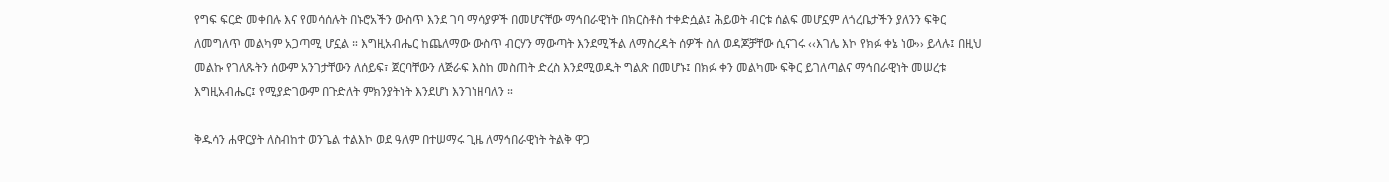የግፍ ፍርድ መቀበሉ እና የመሳሰሉት በኑሮአችን ውስጥ እንደ ገባ ማሳያዎች በመሆናቸው ማኅበራዊነት በክርስቶስ ተቀድሷል፤ ሕይወት ብርቱ ሰልፍ መሆኗም ለጎረቤታችን ያለንን ፍቅር ለመግለጥ መልካም አጋጣሚ ሆኗል ። እግዚአብሔር ከጨለማው ውስጥ ብርሃን ማውጣት እንደሚችል ለማስረዳት ሰዎች ስለ ወዳጆቻቸው ሲናገሩ ‹‹እገሌ እኮ የክፉ ቀኔ ነው›› ይላሉ፤ በዚህ መልኩ የገለጹትን ሰውም አንገታቸውን ለሰይፍ፣ ጀርባቸውን ለጅራፍ እስከ መስጠት ድረስ እንደሚወዱት ግልጽ በመሆኑ፤ በክፉ ቀን መልካሙ ፍቅር ይገለጣልና ማኅበራዊነት መሠረቱ እግዚአብሔር፤ የሚያድገውም በጉድለት ምክንያትነት እንደሆነ እንገነዘባለን ።

ቅዱሳን ሐዋርያት ለስብከተ ወንጌል ተልእኮ ወደ ዓለም በተሠማሩ ጊዜ ለማኅበራዊነት ትልቅ ዋጋ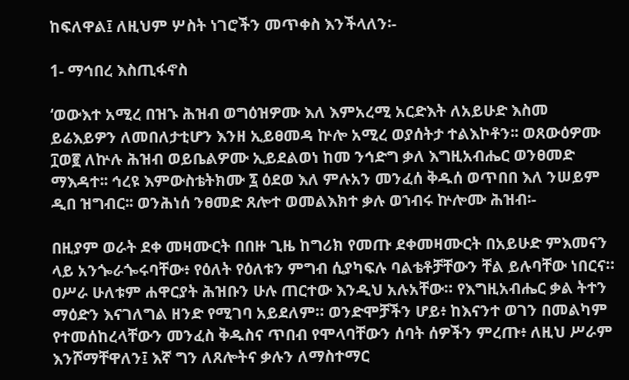ከፍለዋል፤ ለዚህም ሦስት ነገሮችን መጥቀስ እንችላለን፡-

1- ማኅበረ እስጢፋኖስ

‘ወውእተ አሚረ በዝኁ ሕዝብ ወግዕዝዎሙ እለ እምአረሚ አርድእት ለአይሁድ እስመ ይሬእይዎን ለመበለታቲሆን እንዘ ኢይፀመዳ ኵሎ አሚረ ወያሰትታ ተልእኮቶን፡፡ ወጸውዕዎሙ ፲ወ፪ ለኵሉ ሕዝብ ወይቤልዎሙ ኢይደልወነ ከመ ንኅድግ ቃለ እግዚአብሔር ወንፀመድ ማእዳተ፡፡ ኅረዩ እምውስቴትክሙ ፯ ዕደወ እለ ምሉአን መንፈሰ ቅዱሰ ወጥበበ እለ ንሠይም ዲበ ዝግብር፡፡ ወንሕነሰ ንፀመድ ጸሎተ ወመልእክተ ቃሉ ወኀብሩ ኵሎሙ ሕዝብ፡-

በዚያም ወራት ደቀ መዛሙርት በበዙ ጊዜ ከግሪክ የመጡ ደቀመዛሙርት በአይሁድ ምእመናን ላይ አንጐራጐሩባቸው፥ የዕለት የዕለቱን ምግብ ሲያካፍሉ ባልቴቶቻቸውን ቸል ይሉባቸው ነበርና። ዐሥራ ሁለቱም ሐዋርያት ሕዝቡን ሁሉ ጠርተው እንዲህ አሉአቸው። የእግዚአብሔር ቃል ትተን ማዕድን እናገለግል ዘንድ የሚገባ አይደለም። ወንድሞቻችን ሆይ፥ ከእናንተ ወገን በመልካም የተመሰከረላቸውን መንፈስ ቅዱስና ጥበብ የሞላባቸውን ሰባት ሰዎችን ምረጡ፥ ለዚህ ሥራም እንሾማቸዋለን፤ እኛ ግን ለጸሎትና ቃሉን ለማስተማር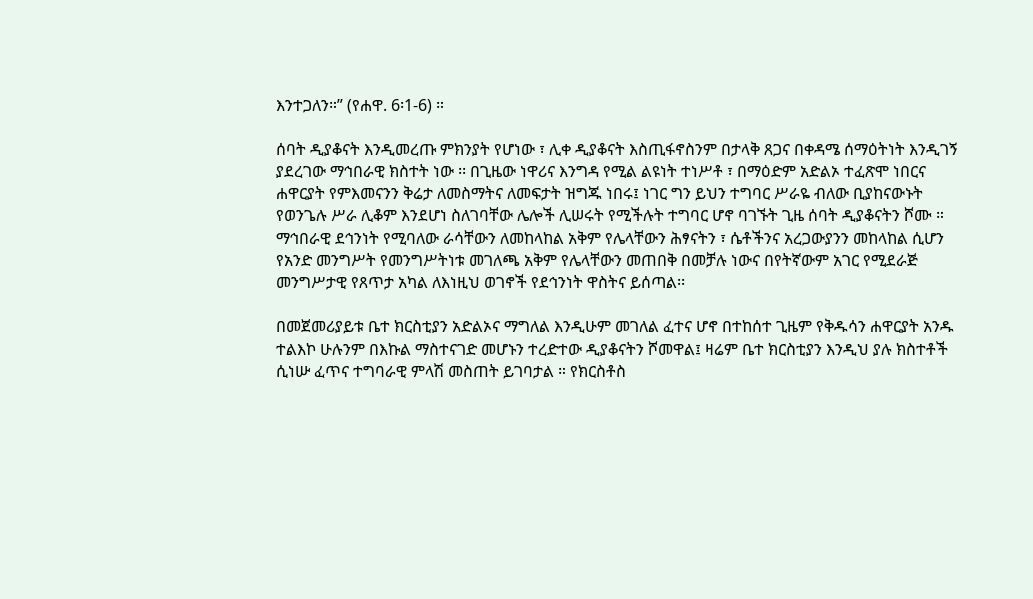እንተጋለን።” (የሐዋ. 6፡1-6) ።

ሰባት ዲያቆናት እንዲመረጡ ምክንያት የሆነው ፣ ሊቀ ዲያቆናት እስጢፋኖስንም በታላቅ ጸጋና በቀዳሜ ሰማዕትነት እንዲገኝ ያደረገው ማኅበራዊ ክስተት ነው ፡፡ በጊዜው ነዋሪና እንግዳ የሚል ልዩነት ተነሥቶ ፣ በማዕድም አድልኦ ተፈጽሞ ነበርና ሐዋርያት የምእመናንን ቅሬታ ለመስማትና ለመፍታት ዝግጁ ነበሩ፤ ነገር ግን ይህን ተግባር ሥራዬ ብለው ቢያከናውኑት የወንጌሉ ሥራ ሊቆም እንደሆነ ስለገባቸው ሌሎች ሊሠሩት የሚችሉት ተግባር ሆኖ ባገኙት ጊዜ ሰባት ዲያቆናትን ሾሙ ። ማኅበራዊ ደኅንነት የሚባለው ራሳቸውን ለመከላከል አቅም የሌላቸውን ሕፃናትን ፣ ሴቶችንና አረጋውያንን መከላከል ሲሆን የአንድ መንግሥት የመንግሥትነቱ መገለጫ አቅም የሌላቸውን መጠበቅ በመቻሉ ነውና በየትኛውም አገር የሚደራጅ መንግሥታዊ የጸጥታ አካል ለእነዚህ ወገኖች የደኅንነት ዋስትና ይሰጣል፡፡

በመጀመሪያይቱ ቤተ ክርስቲያን አድልኦና ማግለል እንዲሁም መገለል ፈተና ሆኖ በተከሰተ ጊዜም የቅዱሳን ሐዋርያት አንዱ ተልእኮ ሁሉንም በእኩል ማስተናገድ መሆኑን ተረድተው ዲያቆናትን ሾመዋል፤ ዛሬም ቤተ ክርስቲያን እንዲህ ያሉ ክስተቶች ሲነሡ ፈጥና ተግባራዊ ምላሽ መስጠት ይገባታል ። የክርስቶስ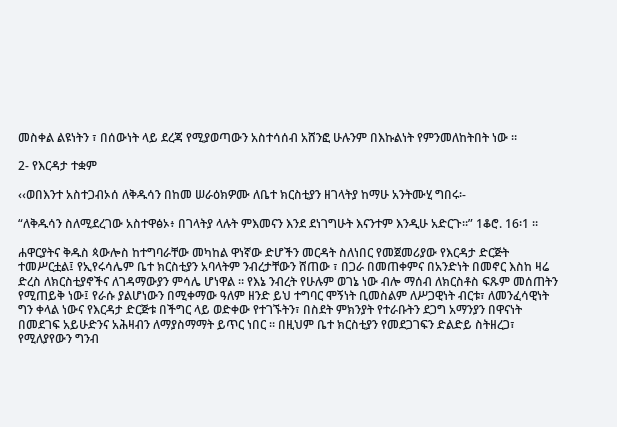መስቀል ልዩነትን ፣ በሰውነት ላይ ደረጃ የሚያወጣውን አስተሳሰብ አሸንፎ ሁሉንም በእኩልነት የምንመለከትበት ነው ።

2- የእርዳታ ተቋም

‹‹ወበእንተ አስተጋብኦሰ ለቅዱሳን በከመ ሠራዕክዎሙ ለቤተ ክርስቲያን ዘገላትያ ከማሁ አንትሙሂ ግበሩ፡-

“ለቅዱሳን ስለሚደረገው አስተዋፅኦ፥ በገላትያ ላሉት ምእመናን እንደ ደነገግሁት እናንተም እንዲሁ አድርጉ።” 1ቆሮ. 16፡1 ።

ሐዋርያትና ቅዱስ ጳውሎስ ከተግባራቸው መካከል ዋነኛው ድሆችን መርዳት ስለነበር የመጀመሪያው የእርዳታ ድርጅት ተመሥርቷል፤ የኢየሩሳሌም ቤተ ክርስቲያን አባላትም ንብረታቸውን ሸጠው ፣ በጋራ በመጠቀምና በአንድነት በመኖር እስከ ዛሬ ድረስ ለክርስቲያኖችና ለገዳማውያን ምሳሌ ሆነዋል ። የእኔ ንብረት የሁሉም ወገኔ ነው ብሎ ማሰብ ለክርስቶስ ፍጹም መሰጠትን የሚጠይቅ ነው፤ የራሱ ያልሆነውን በሚቀማው ዓለም ዘንድ ይህ ተግባር ሞኝነት ቢመስልም ለሥጋዊነት ብርቱ፣ ለመንፈሳዊነት ግን ቀላል ነውና የእርዳታ ድርጅቱ በችግር ላይ ወድቀው የተገኙትን፣ በስደት ምክንያት የተራቡትን ደጋግ አማንያን በዋናነት በመደገፍ አይሁድንና አሕዛብን ለማያስማማት ይጥር ነበር ። በዚህም ቤተ ክርስቲያን የመደጋገፍን ድልድይ ስትዘረጋ፣ የሚለያየውን ግንብ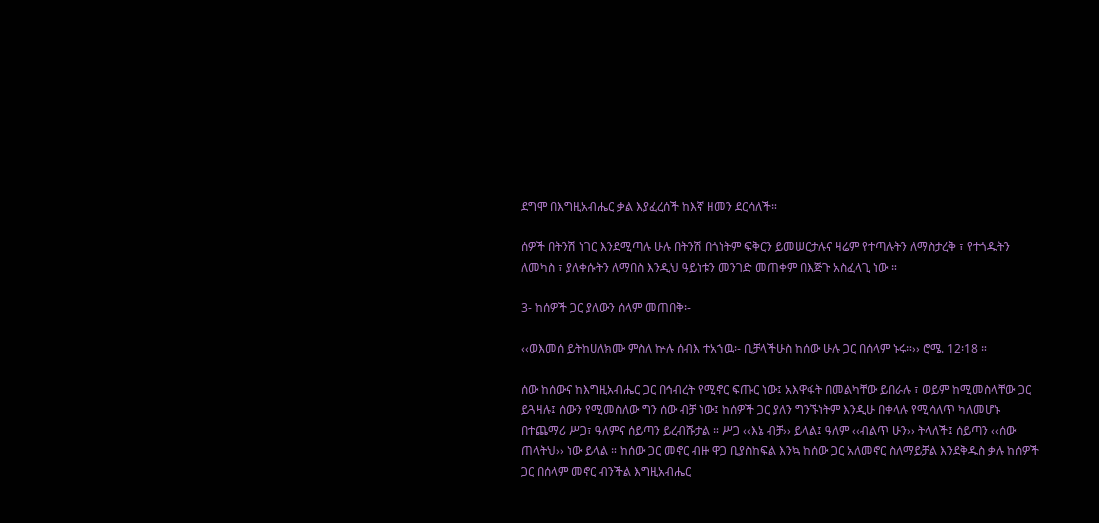ደግሞ በእግዚአብሔር ቃል እያፈረሰች ከእኛ ዘመን ደርሳለች።

ሰዎች በትንሽ ነገር እንደሚጣሉ ሁሉ በትንሽ በጎነትም ፍቅርን ይመሠርታሉና ዛሬም የተጣሉትን ለማስታረቅ ፣ የተጎዱትን ለመካስ ፣ ያለቀሱትን ለማበስ እንዲህ ዓይነቱን መንገድ መጠቀም በእጅጉ አስፈላጊ ነው ።

3- ከሰዎች ጋር ያለውን ሰላም መጠበቅ፡-

‹‹ወእመሰ ይትከሀለክሙ ምስለ ኵሉ ሰብእ ተአኀዉ፡- ቢቻላችሁስ ከሰው ሁሉ ጋር በሰላም ኑሩ።›› ሮሜ. 12፡18 ።

ሰው ከሰውና ከእግዚአብሔር ጋር በኅብረት የሚኖር ፍጡር ነው፤ አእዋፋት በመልካቸው ይበራሉ ፣ ወይም ከሚመስላቸው ጋር ይጓዛሉ፤ ሰውን የሚመስለው ግን ሰው ብቻ ነው፤ ከሰዎች ጋር ያለን ግንኙነትም እንዲሁ በቀላሉ የሚሳለጥ ካለመሆኑ በተጨማሪ ሥጋ፣ ዓለምና ሰይጣን ይረብሹታል ። ሥጋ ‹‹እኔ ብቻ›› ይላል፤ ዓለም ‹‹ብልጥ ሁን›› ትላለች፤ ሰይጣን ‹‹ሰው ጠላትህ›› ነው ይላል ። ከሰው ጋር መኖር ብዙ ዋጋ ቢያስከፍል እንኳ ከሰው ጋር አለመኖር ስለማይቻል እንደቅዱስ ቃሉ ከሰዎች ጋር በሰላም መኖር ብንችል እግዚአብሔር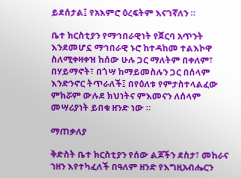ይደሰታል፤ የአእምሮ ዕረፍትም እናገኛለን ።

ቤተ ክርስቲያን የማኅበራዊነት የጀርባ አጥንት እንደመሆኗ ማኅበራዊ ኑሮ ከተዳከመ ተልእኮዋ ስለሚቀዛቀዝ ከሰው ሁሉ ጋር ማለትም በቀለም፣ በሃይማኖት፣ በጎሣ ከማይመስሉን ጋር በሰላም እንድንኖር ትጥራለች፤ በየዕለቱ የምታስተላልፈው ምክሯም ውሉደ ክህነትና ምእመናን ለሰላም መሣሪያነት ይበቁ ዘንድ ነው ።

ማጠቃለያ

ቅድስት ቤተ ክርስቲያን የሰው ልጆችን ደስታ፣ መከራና ኀዘን እየተካፈለች በዓለም ዘንድ የእግዚአብሔርን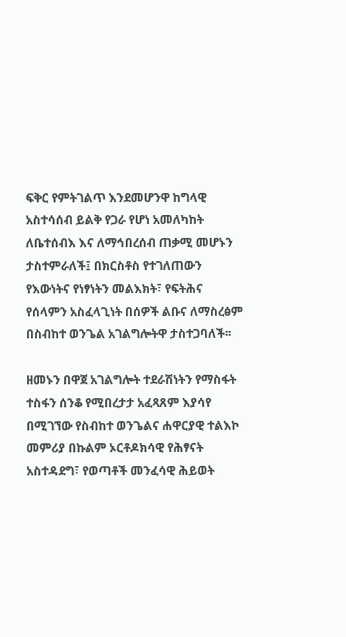ፍቅር የምትገልጥ እንደመሆንዋ ከግላዊ አስተሳሰብ ይልቅ የጋራ የሆነ አመለካከት ለቤተሰብእ እና ለማኅበረሰብ ጠቃሚ መሆኑን ታስተምራለች፤ በክርስቶስ የተገለጠውን የእውነትና የነፃነትን መልእክት፣ የፍትሕና የሰላምን አስፈላጊነት በሰዎች ልቡና ለማስረፅም በስብከተ ወንጌል አገልግሎትዋ ታስተጋባለች፡፡

ዘመኑን በዋጀ አገልግሎት ተደራሽነትን የማስፋት ተስፋን ሰንቆ የሚበረታታ አፈጻጸም እያሳየ በሚገኘው የስብከተ ወንጌልና ሐዋርያዊ ተልእኮ መምሪያ በኩልም ኦርቶዶክሳዊ የሕፃናት አስተዳደግ፣ የወጣቶች መንፈሳዊ ሕይወት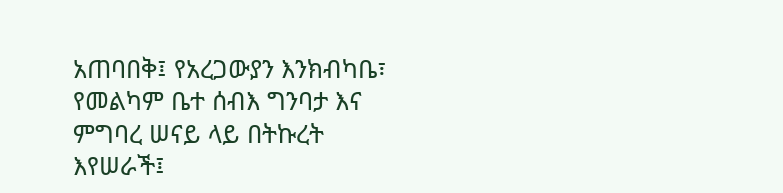አጠባበቅ፤ የአረጋውያን እንክብካቤ፣ የመልካም ቤተ ሰብእ ግንባታ እና ምግባረ ሠናይ ላይ በትኩረት እየሠራች፤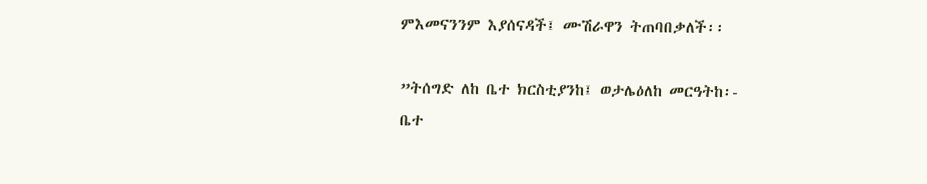ምእመናንንም እያሰናዳች፤ ሙሽራዋን ትጠባበቃለች፡፡

”ትሰግድ ለከ ቤተ ክርስቲያንከ፤ ወታሌዕለከ መርዓትከ፡-
ቤተ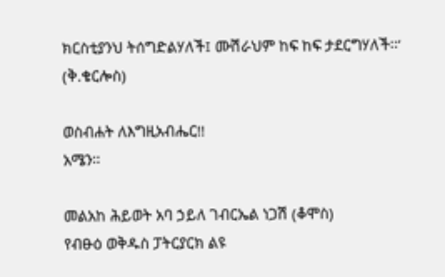ክርስቲያንህ ትሰግድልሃለች፤ ሙሽራህም ከፍ ከፍ ታደርግሃለች፡፡‘
(ቅ.ቄርሎስ)

ወስብሐት ለእግዚአብሔር!!
አሜን፡፡

መልአከ ሕይወት አባ ኃይለ ገብርኤል ነጋሽ (ቆሞስ)
የብፁዕ ወቅዱስ ፓትርያርክ ልዩ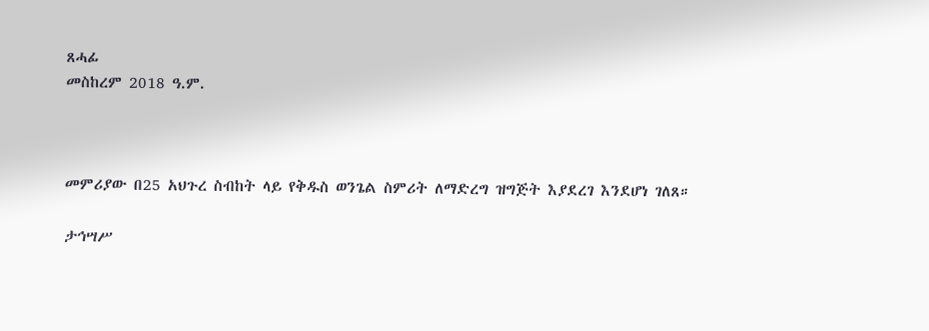ጸሓፊ
መስከረም 2018 ዓ.ም.



መምሪያው በ25 አህጉረ ስብከት ላይ የቅዱስ ወንጌል ስምሪት ለማድረግ ዝግጅት እያደረገ እንደሆነ ገለጸ።

ታኅሣሥ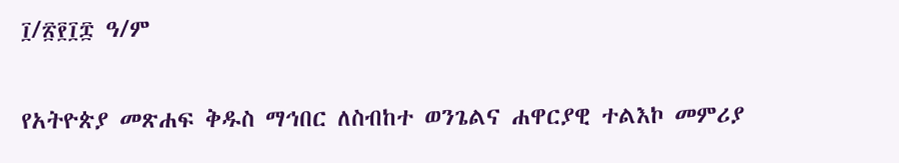፲/፳፻፲፰ ዓ/ም

የአትዮጵያ መጽሐፍ ቅዱስ ማኅበር ለስብከተ ወንጌልና ሐዋርያዊ ተልእኮ መምሪያ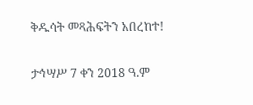ቅዱሳት መጻሕፍትን አበረከተ!

ታኅሣሥ 7 ቀን 2018 ዓ.ም